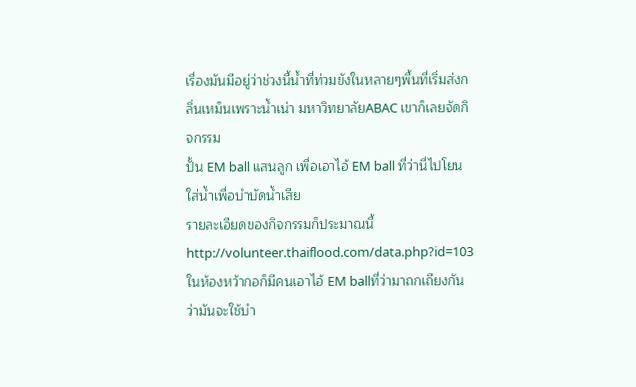เรื่องมันมีอยู่ว่าช่วงนี้น้ำที่ท่วมขังในหลายๆพื้นที่เริ่มส่งกลิ่นเหม็นเพราะน้ำเน่า มหาวิทยาลัยABAC เขาก็เลยจัดกิจกรรม
ปั้น EM ball แสนลูก เพื่อเอาไอ้ EM ball ที่ว่านี่ไปโยนใส่น้ำเพื่อบำบัดน้ำเสีย
รายละเอียดของกิจกรรมก็ประมาณนี้ http://volunteer.thaiflood.com/data.php?id=103
ในห้องหว้ากอก็มีคนเอาไอ้ EM ballที่ว่ามาถกเถียงกันว่ามันจะใช้บำ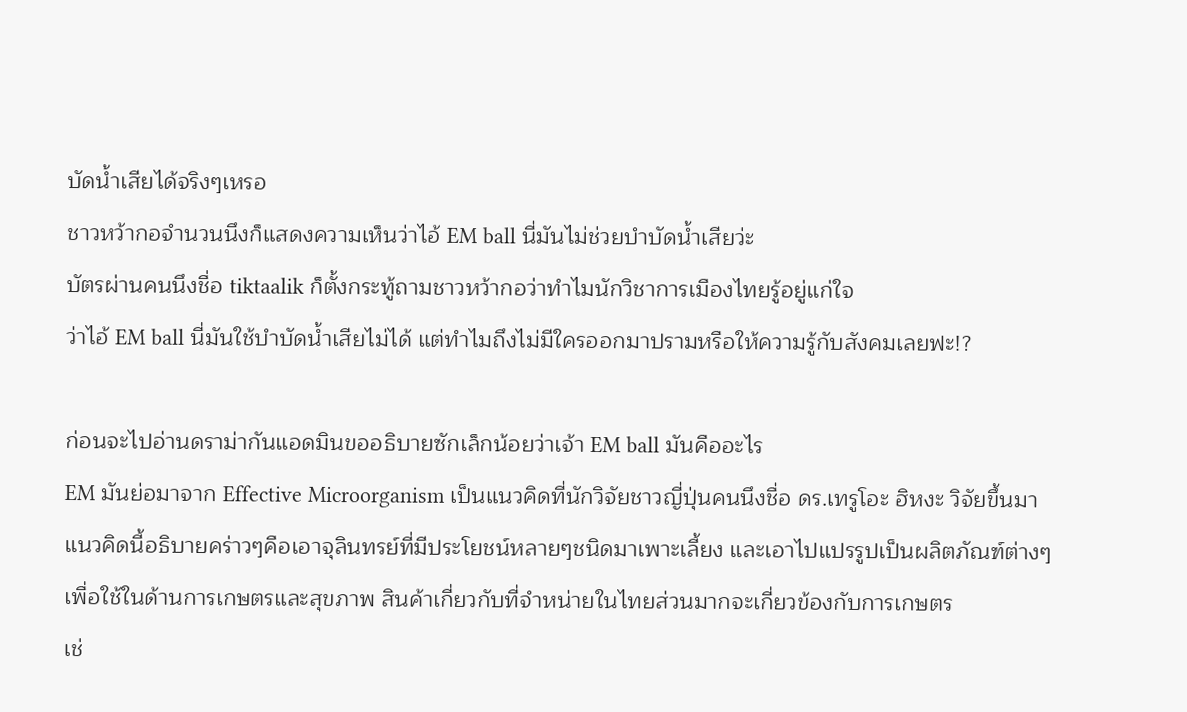บัดน้ำเสียได้จริงๆเหรอ
ชาวหว้ากอจำนวนนึงก็แสดงความเห็นว่าไอ้ EM ball นี่มันไม่ช่วยบำบัดน้ำเสียว่ะ
บัตรผ่านคนนึงชื่อ tiktaalik ก็ตั้งกระทู้ถามชาวหว้ากอว่าทำไมนักวิชาการเมืองไทยรู้อยู่แก่ใจ
ว่าไอ้ EM ball นี่มันใช้บำบัดน้ำเสียไม่ได้ แต่ทำไมถึงไม่มีใครออกมาปรามหรือให้ความรู้กับสังคมเลยฟะ!?

ก่อนจะไปอ่านดราม่ากันแอดมินขออธิบายซักเล็กน้อยว่าเจ้า EM ball มันคืออะไร
EM มันย่อมาจาก Effective Microorganism เป็นแนวคิดที่นักวิจัยชาวญี่ปุ่นคนนึงชื่อ ดร.เทรูโอะ ฮิหงะ วิจัยขึ้นมา
แนวคิดนี้อธิบายคร่าวๆคือเอาจุลินทรย์ที่มีประโยชน์หลายๆชนิดมาเพาะเลี้ยง และเอาไปแปรรูปเป็นผลิตภัณฑ์ต่างๆ
เพื่อใช้ในด้านการเกษตรและสุขภาพ สินค้าเกี่ยวกับที่จำหน่ายในไทยส่วนมากจะเกี่ยวข้องกับการเกษตร
เช่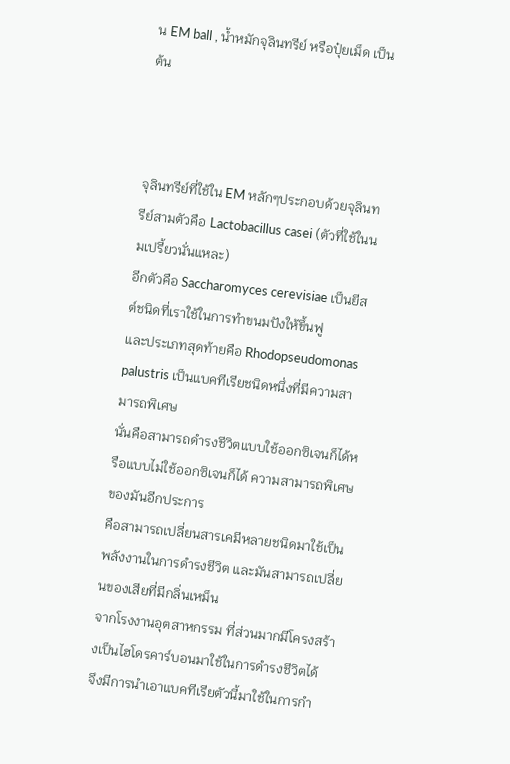น EM ball , น้ำหมักจุลินทรีย์ หรือปุ๋ยเม็ด เป็นต้น



จุลินทรีย์ที่ใช้ใน EM หลักๆประกอบด้วยจุลินทรีย์สามตัวคือ Lactobacillus casei (ตัวที่ใช้ในนมเปรี้ยวนั่นแหละ)
อีกตัวคือ Saccharomyces cerevisiae เป็นยีสต์ชนิดที่เราใช้ในการทำขนมปังให้ขึ้นฟู
และประเภทสุดท้ายคือ Rhodopseudomonas palustris เป็นแบคทีเรียชนิดหนึ่งที่มีความสามารถพิเศษ
นั่นคือสามารถดำรงชีวิตแบบใช้ออกซิเจนก็ได้หรือแบบไม่ใช้ออกซิเจนก็ได้ ความสามารถพิเศษของมันอีกประการ
คือสามารถเปลี่ยนสารเคมีหลายชนิดมาใช้เป็นพลังงานในการดำรงชีวิต และมันสามารถเปลี่ยนของเสียที่มีกลิ่นเหม็น
จากโรงงานอุตสาหกรรม ที่ส่วนมากมีโครงสร้างเป็นไฮโดรคาร์บอนมาใช้ในการดำรงชีวิตได้
จึงมีการนำเอาแบคทีเรียตัวนี้มาใช้ในการกำ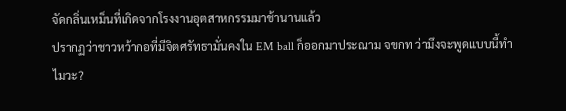จัดกลิ่นเหม็นที่เกิดจากโรงงานอุตสาหกรรมมาช้านานแล้ว
ปรากฏว่าชาวหว้ากอที่มีจิตศรัทธามั่นคงใน EM ball ก็ออกมาประณาม จขกท ว่ามึงจะพูดแบบนี้ทำไมวะ?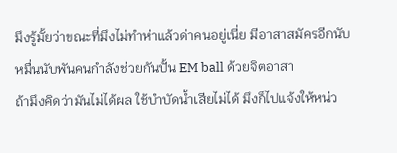มึงรู้มั้ยว่าขณะที่มึงไม่ทำห่าแล้วด่าคนอยู่เนี่ย มีอาสาสมัครอีกนับหมื่นนับพันคนกำลังช่วยกันปั้น EM ball ด้วยจิตอาสา
ถ้ามึงคิดว่ามันไม่ได้ผล ใช้บำบัดน้ำเสียไม่ได้ มึงก็ไปแจ้งให้หน่ว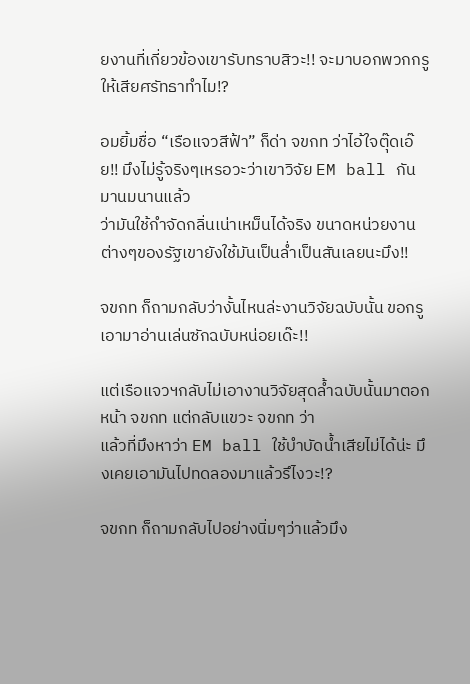ยงานที่เกี่ยวข้องเขารับทราบสิวะ!! จะมาบอกพวกกรูให้เสียศรัทธาทำไม!?

อมยิ้มชื่อ “เรือแจวสีฟ้า” ก็ด่า จขกท ว่าไอ้ใจตุ๊ดเอ๊ย!! มึงไม่รู้จริงๆเหรอวะว่าเขาวิจัย EM ball กันมานมนานแล้ว
ว่ามันใช้กำจัดกลิ่นเน่าเหม็นได้จริง ขนาดหน่วยงานต่างๆของรัฐเขายังใช้มันเป็นล่ำเป็นสันเลยนะมึง!!

จขกท ก็ถามกลับว่างั้นไหนล่ะงานวิจัยฉบับนั้น ขอกรูเอามาอ่านเล่นซักฉบับหน่อยเด๊ะ!!

แต่เรือแจวฯกลับไม่เอางานวิจัยสุดล้ำฉบับนั้นมาตอกหน้า จขกท แต่กลับแขวะ จขกท ว่า
แล้วที่มึงหาว่า EM ball ใช้บำบัดน้ำเสียไม่ได้น่ะ มึงเคยเอามันไปทดลองมาแล้วรึไงวะ!?

จขกท ก็ถามกลับไปอย่างนิ่มๆว่าแล้วมึง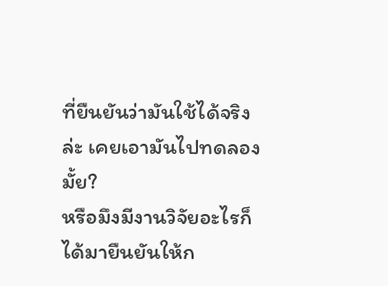ที่ยืนยันว่ามันใช้ได้จริงล่ะ เคยเอามันไปทดลองมั้ย?
หรือมึงมีงานวิจัยอะไรก็ได้มายืนยันให้ก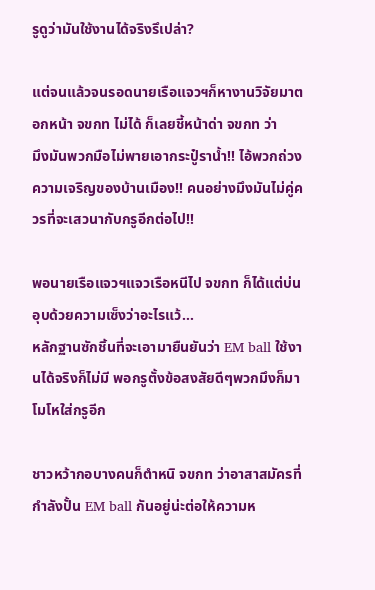รูดูว่ามันใช้งานได้จริงรึเปล่า?

แต่จนแล้วจนรอดนายเรือแจวฯก็หางานวิจัยมาตอกหน้า จขกท ไม่ได้ ก็เลยชี้หน้าด่า จขกท ว่า
มึงมันพวกมือไม่พายเอากระปู๋ราน้ำ!! ไอ้พวกถ่วงความเจริญของบ้านเมือง!! คนอย่างมึงมันไม่คู่ควรที่จะเสวนากับกรูอีกต่อไป!!

พอนายเรือแจวฯแจวเรือหนีไป จขกท ก็ได้แต่บ่นอุบด้วยความเซ็งว่าอะไรแว้…
หลักฐานซักชิ้นที่จะเอามายืนยันว่า EM ball ใช้งานได้จริงก็ไม่มี พอกรูตั้งข้อสงสัยดีๆพวกมึงก็มาโมโหใส่กรูอีก

ชาวหว้ากอบางคนก็ตำหนิ จขกท ว่าอาสาสมัครที่กำลังปั้น EM ball กันอยู่น่ะต่อให้ความห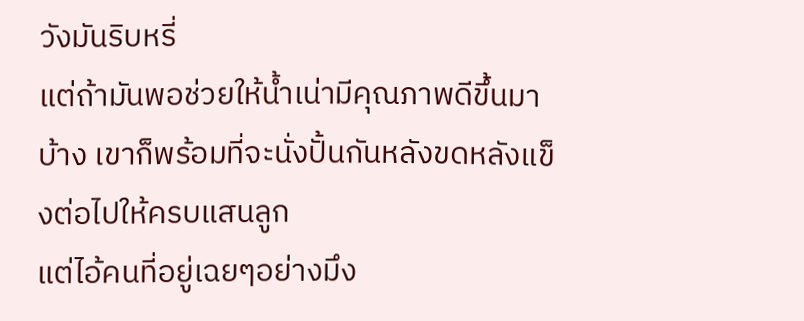วังมันริบหรี่
แต่ถ้ามันพอช่วยให้น้ำเน่ามีคุณภาพดีขึ้นมาบ้าง เขาก็พร้อมที่จะนั่งปั้นกันหลังขดหลังแข็งต่อไปให้ครบแสนลูก
แต่ไอ้คนที่อยู่เฉยๆอย่างมึง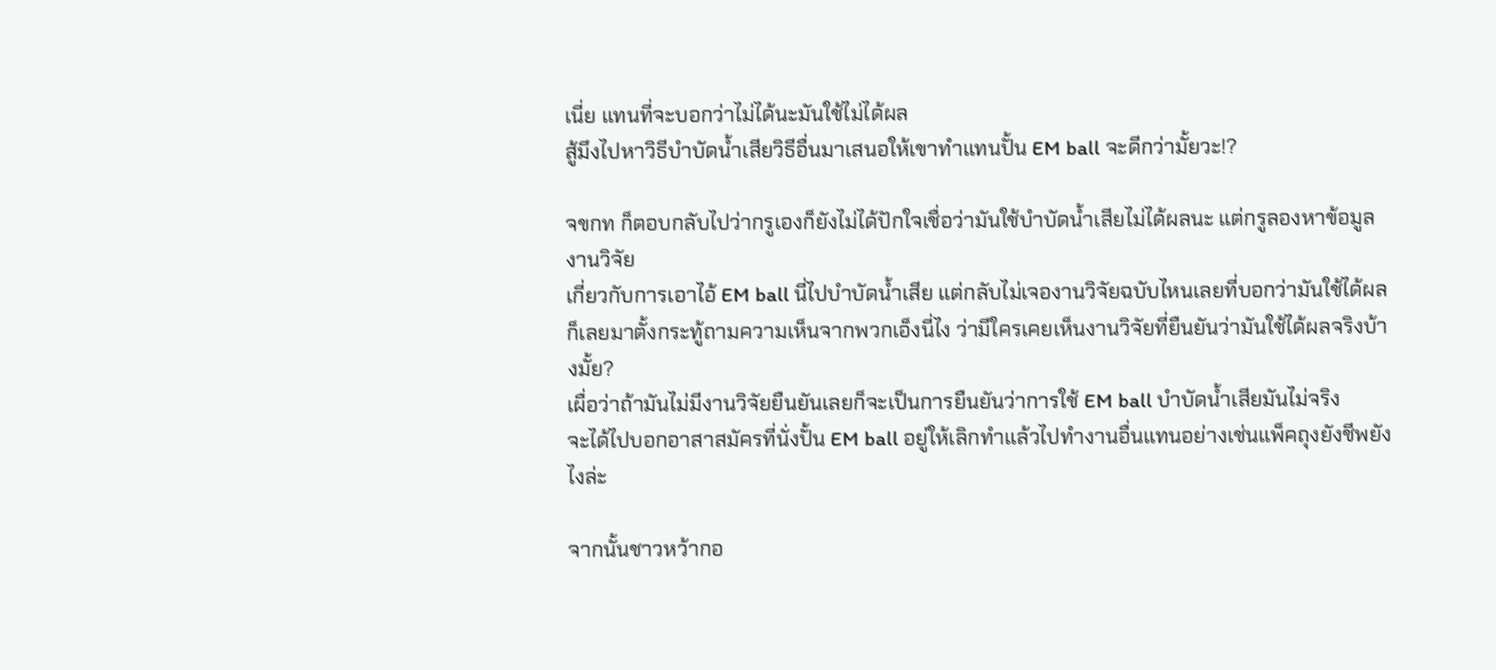เนี่ย แทนที่จะบอกว่าไม่ได้นะมันใช้ไม่ได้ผล
สู้มึงไปหาวิธีบำบัดน้ำเสียวิธีอื่นมาเสนอให้เขาทำแทนปั้น EM ball จะดีกว่ามั้ยวะ!?

จขกท ก็ตอบกลับไปว่ากรูเองก็ยังไม่ได้ปักใจเชื่อว่ามันใช้บำบัดน้ำเสียไม่ได้ผลนะ แต่กรูลองหาข้อมูลงานวิจัย
เกี่ยวกับการเอาไอ้ EM ball นี่ไปบำบัดน้ำเสีย แต่กลับไม่เจองานวิจัยฉบับไหนเลยที่บอกว่ามันใช้ได้ผล
ก็เลยมาตั้งกระทู้ถามความเห็นจากพวกเอ็งนี่ไง ว่ามีใครเคยเห็นงานวิจัยที่ยืนยันว่ามันใช้ได้ผลจริงบ้างมั้ย?
เผื่อว่าถ้ามันไม่มีงานวิจัยยืนยันเลยก็จะเป็นการยืนยันว่าการใช้ EM ball บำบัดน้ำเสียมันไม่จริง
จะได้ไปบอกอาสาสมัครที่นั่งปั้น EM ball อยู่ให้เลิกทำแล้วไปทำงานอื่นแทนอย่างเช่นแพ็คถุงยังชีพยังไงล่ะ

จากนั้นชาวหว้ากอ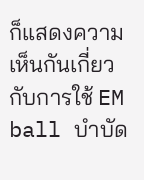ก็แสดงความเห็นกันเกี่ยวกับการใช้ EM ball บำบัด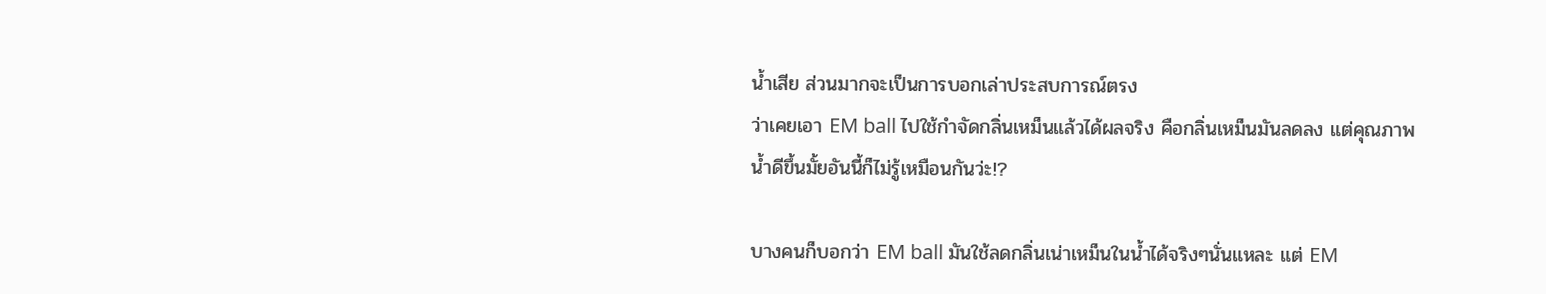น้ำเสีย ส่วนมากจะเป็นการบอกเล่าประสบการณ์ตรง
ว่าเคยเอา EM ball ไปใช้กำจัดกลิ่นเหม็นแล้วได้ผลจริง คือกลิ่นเหม็นมันลดลง แต่คุณภาพน้ำดีขึ้นมั้ยอันนี้ก็ไม่รู้เหมือนกันว่ะ!?

บางคนก็บอกว่า EM ball มันใช้ลดกลิ่นเน่าเหม็นในน้ำได้จริงๆนั่นแหละ แต่ EM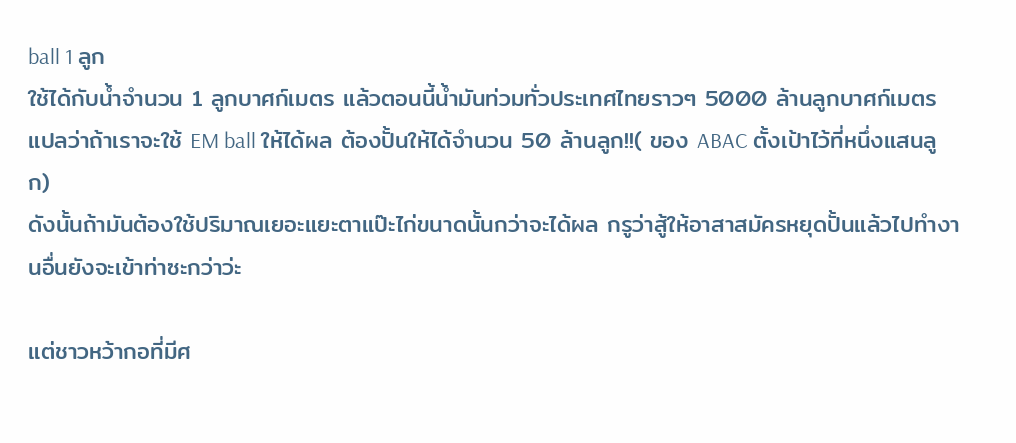ball 1 ลูก
ใช้ได้กับน้ำจำนวน 1 ลูกบาศก์เมตร แล้วตอนนี้น้ำมันท่วมทั่วประเทศไทยราวๆ 5000 ล้านลูกบาศก์เมตร
แปลว่าถ้าเราจะใช้ EM ball ให้ได้ผล ต้องปั้นให้ได้จำนวน 50 ล้านลูก!!( ของ ABAC ตั้งเป้าไว้ที่หนึ่งแสนลูก)
ดังนั้นถ้ามันต้องใช้ปริมาณเยอะแยะตาแป๊ะไก่ขนาดนั้นกว่าจะได้ผล กรูว่าสู้ให้อาสาสมัครหยุดปั้นแล้วไปทำงานอื่นยังจะเข้าท่าซะกว่าว่ะ

แต่ชาวหว้ากอที่มีศ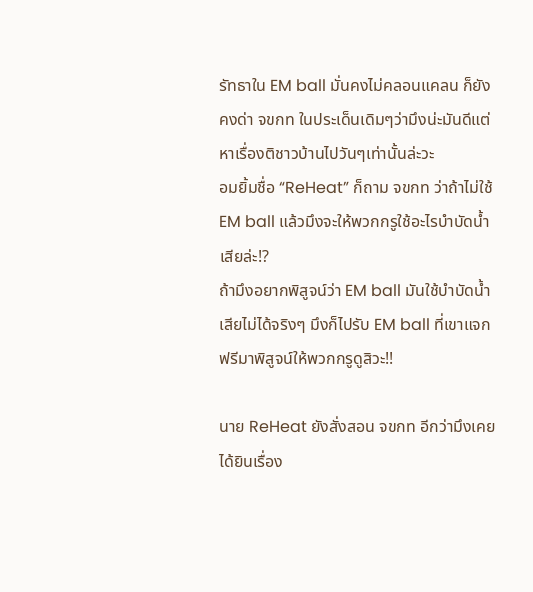รัทธาใน EM ball มั่นคงไม่คลอนแคลน ก็ยังคงด่า จขกท ในประเด็นเดิมๆว่ามึงน่ะมันดีแต่หาเรื่องติชาวบ้านไปวันๆเท่านั้นล่ะวะ
อมยิ้มชื่อ “ReHeat” ก็ถาม จขกท ว่าถ้าไม่ใช้ EM ball แล้วมึงจะให้พวกกรูใช้อะไรบำบัดน้ำเสียล่ะ!?
ถ้ามึงอยากพิสูจน์ว่า EM ball มันใช้บำบัดน้ำเสียไม่ได้จริงๆ มึงก็ไปรับ EM ball ที่เขาแจกฟรีมาพิสูจน์ให้พวกกรูดูสิวะ!!

นาย ReHeat ยังสั่งสอน จขกท อีกว่ามึงเคยได้ยินเรื่อง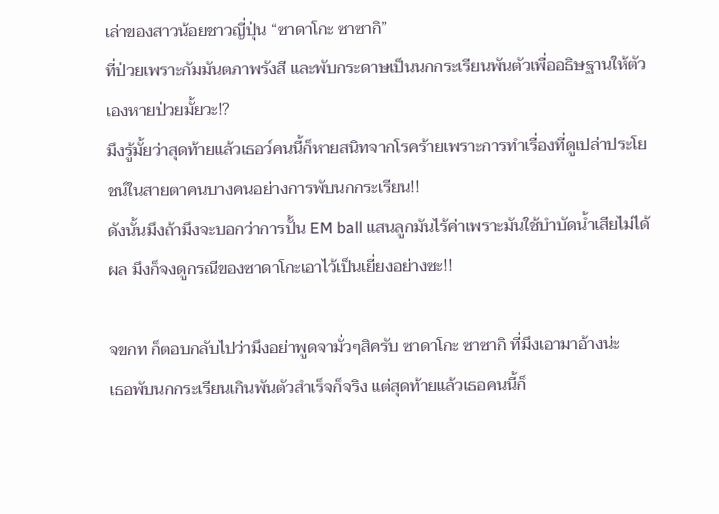เล่าของสาวน้อยชาวญี่ปุ่น “ซาดาโกะ ซาซากิ”
ที่ป่วยเพราะกัมมันตภาพรังสี และพับกระดาษเป็นนกกระเรียนพันตัวเพื่ออธิษฐานให้ตัวเองหายป่วยมั้ยวะ!?
มึงรู้มั้ยว่าสุดท้ายแล้วเธอว์คนนี้ก็หายสนิทจากโรคร้ายเพราะการทำเรื่องที่ดูเปล่าประโยชน์ในสายตาคนบางคนอย่างการพับนกกระเรียน!!
ดังนั้นมึงถ้ามึงจะบอกว่าการปั้น EM ball แสนลูกมันไร้ค่าเพราะมันใช้บำบัดน้ำเสียไม่ได้ผล มึงก็จงดูกรณีของซาดาโกะเอาไว้เป็นเยี่ยงอย่างซะ!!

จขกท ก็ตอบกลับไปว่ามึงอย่าพูดจามั่วๆสิครับ ซาดาโกะ ซาซากิ ที่มึงเอามาอ้างน่ะ
เธอพับนกกระเรียนเกินพันตัวสำเร็จก็จริง แต่สุดท้ายแล้วเธอคนนี้ก็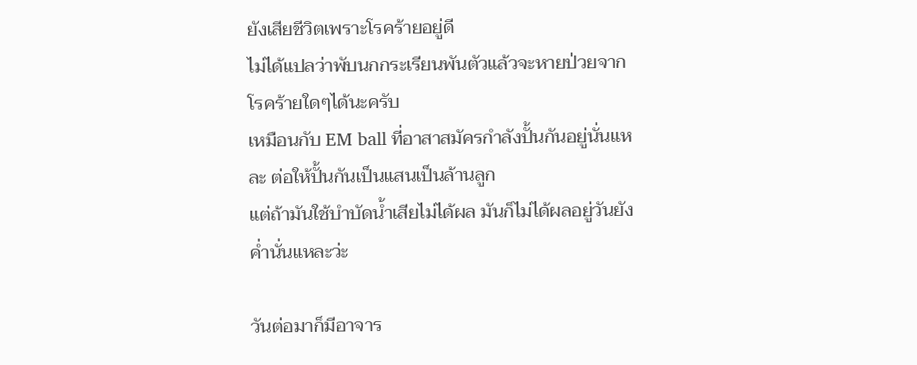ยังเสียชีวิตเพราะโรคร้ายอยู่ดี
ไม่ได้แปลว่าพับนกกระเรียนพันตัวแล้วจะหายป่วยจากโรคร้ายใดๆได้นะครับ
เหมือนกับ EM ball ที่อาสาสมัครกำลังปั้นกันอยู่นั่นแหละ ต่อให้ปั้นกันเป็นแสนเป็นล้านลูก
แต่ถ้ามันใช้บำบัดน้ำเสียไม่ได้ผล มันก็ไม่ได้ผลอยู่วันยังค่ำนั่นแหละว่ะ

วันต่อมาก็มีอาจาร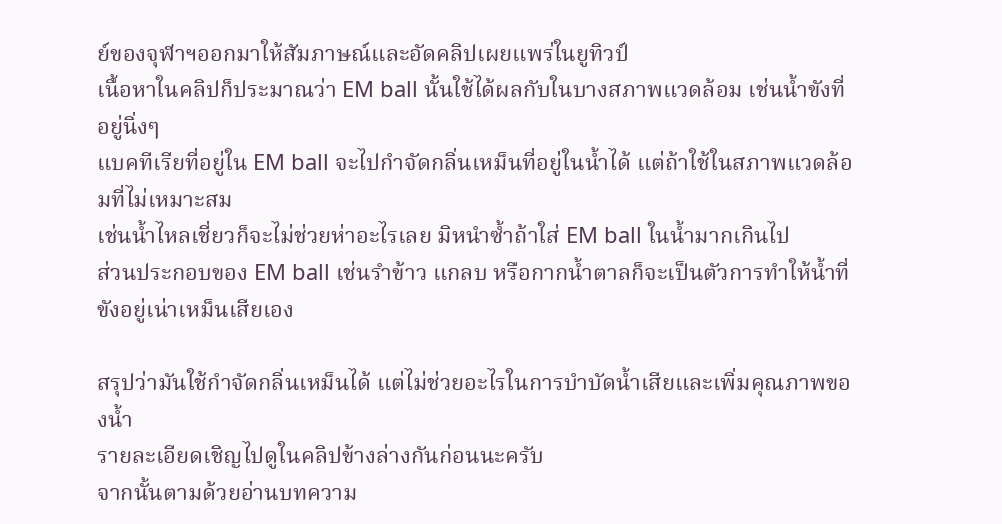ย์ของจุฬาฯออกมาให้สัมภาษณ์และอัดคลิปเผยแพร่ในยูทิวป์
เนื้อหาในคลิปก็ประมาณว่า EM ball นั้นใช้ได้ผลกับในบางสภาพแวดล้อม เช่นน้ำขังที่อยู่นิ่งๆ
แบคทีเรียที่อยู่ใน EM ball จะไปกำจัดกลิ่นเหม็นที่อยู่ในน้ำได้ แต่ถ้าใช้ในสภาพแวดล้อมที่ไม่เหมาะสม
เช่นน้ำไหลเชี่ยวก็จะไม่ช่วยห่าอะไรเลย มิหนำซ้ำถ้าใส่ EM ball ในน้ำมากเกินไป
ส่วนประกอบของ EM ball เช่นรำข้าว แกลบ หรือกากน้ำตาลก็จะเป็นตัวการทำให้น้ำที่ขังอยู่เน่าเหม็นเสียเอง

สรุปว่ามันใช้กำจัดกลิ่นเหม็นได้ แต่ไม่ช่วยอะไรในการบำบัดน้ำเสียและเพิ่มคุณภาพของน้ำ
รายละเอียดเชิญไปดูในคลิปข้างล่างกันก่อนนะครับ
จากนั้นตามด้วยอ่านบทความ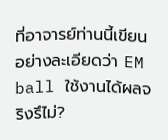ที่อาจารย์ท่านนี้เขียนอย่างละเอียดว่า EM ball ใช้งานได้ผลจริงรึไม่?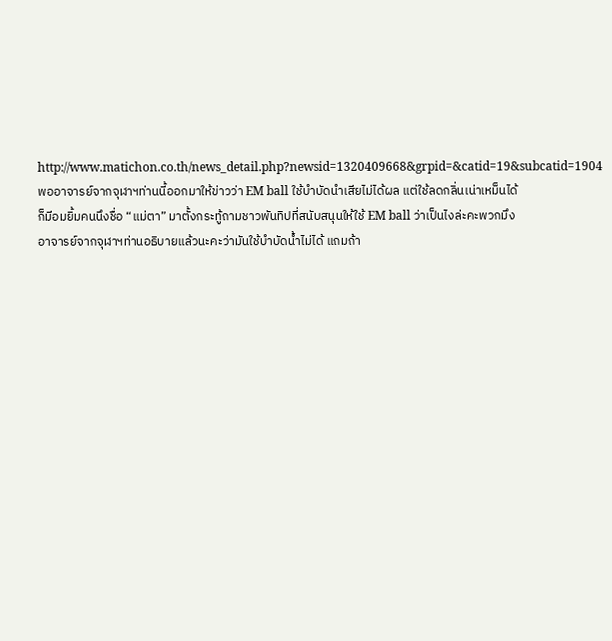http://www.matichon.co.th/news_detail.php?newsid=1320409668&grpid=&catid=19&subcatid=1904
พออาจารย์จากจุฬาฯท่านนี้ออกมาให้ข่าวว่า EM ball ใช้บำบัดนำเสียไม่ได้ผล แต่ใช้ลดกลิ่นเน่าเหม็นได้
ก็มีอมยิ้มคนนึงชื่อ “แม่ตา” มาตั้งกระทู้ถามชาวพันทิปที่สนับสนุนให้ใช้ EM ball ว่าเป็นไงล่ะคะพวกมึง
อาจารย์จากจุฬาฯท่านอธิบายแล้วนะคะว่ามันใช้บำบัดน้ำไม่ได้ แถมถ้า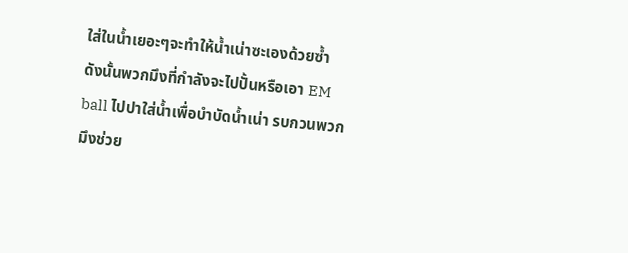ใส่ในน้ำเยอะๆจะทำให้น้ำเน่าซะเองด้วยซ้ำ
ดังนั้นพวกมึงที่กำลังจะไปปั้นหรือเอา EM ball ไปปาใส่น้ำเพื่อบำบัดน้ำเน่า รบกวนพวกมึงช่วย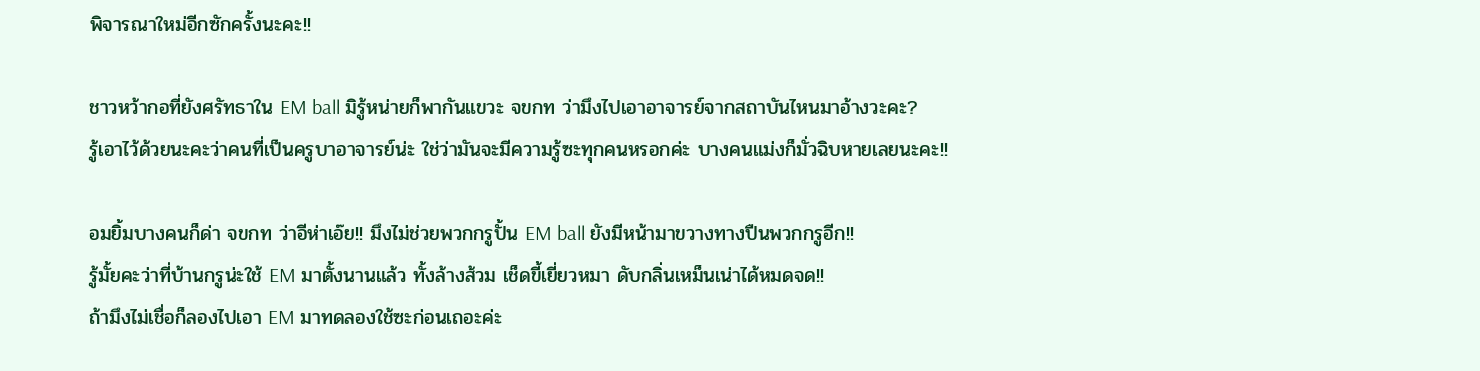พิจารณาใหม่อีกซักครั้งนะคะ!!

ชาวหว้ากอที่ยังศรัทธาใน EM ball มิรู้หน่ายก็พากันแขวะ จขกท ว่ามึงไปเอาอาจารย์จากสถาบันไหนมาอ้างวะคะ?
รู้เอาไว้ด้วยนะคะว่าคนที่เป็นครูบาอาจารย์น่ะ ใช่ว่ามันจะมีความรู้ซะทุกคนหรอกค่ะ บางคนแม่งก็มั่วฉิบหายเลยนะคะ!!

อมยิ้มบางคนก็ด่า จขกท ว่าอีห่าเอ๊ย!! มึงไม่ช่วยพวกกรูปั้น EM ball ยังมีหน้ามาขวางทางปืนพวกกรูอีก!!
รู้มั้ยคะว่าที่บ้านกรูน่ะใช้ EM มาตั้งนานแล้ว ทั้งล้างส้วม เช็ดขี้เยี่ยวหมา ดับกลิ่นเหม็นเน่าได้หมดจด!!
ถ้ามึงไม่เชื่อก็ลองไปเอา EM มาทดลองใช้ซะก่อนเถอะค่ะ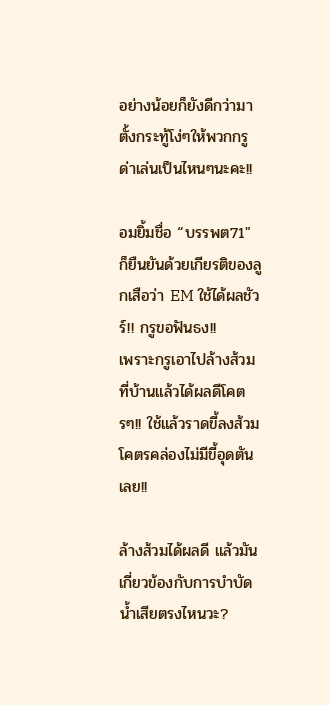อย่างน้อยก็ยังดีกว่ามาตั้งกระทู้โง่ๆให้พวกกรูด่าเล่นเป็นไหนๆนะคะ!!

อมยิ้มชื่อ “บรรพต71″ ก็ยืนยันด้วยเกียรติของลูกเสือว่า EM ใช้ได้ผลชัวร์!! กรูขอฟันธง!!
เพราะกรูเอาไปล้างส้วมที่บ้านแล้วได้ผลดีโคตรๆ!! ใช้แล้วราดขี้ลงส้วมโคตรคล่องไม่มีขี้อุดตันเลย!!

ล้างส้วมได้ผลดี แล้วมันเกี่ยวข้องกับการบำบัดน้ำเสียตรงไหนวะ?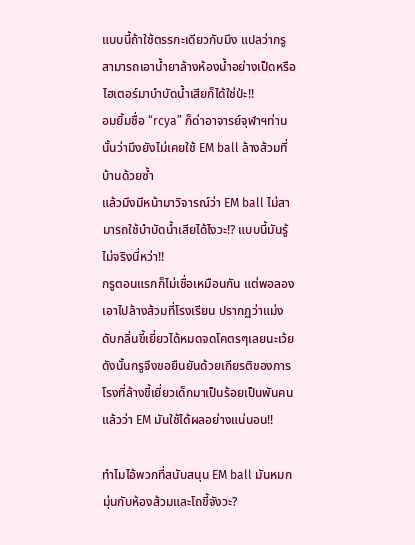แบบนี้ถ้าใช้ตรรกะเดียวกับมึง แปลว่ากรูสามารถเอาน้ำยาล้างห้องน้ำอย่างเป็ดหรือไฮเตอร์มาบำบัดน้ำเสียก็ได้ใช่ป่ะ!!
อมยิ้มชื่อ “rcya” ก็ด่าอาจารย์จุฬาฯท่านนั้นว่ามึงยังไม่เคยใช้ EM ball ล้างส้วมที่บ้านด้วยซ้ำ
แล้วมึงมีหน้ามาวิจารณ์ว่า EM ball ไม่สามารถใช้บำบัดน้ำเสียได้ไงวะ!? แบบนี้มันรู้ไม่จริงนี่หว่า!!
กรูตอนแรกก็ไม่เชื่อเหมือนกัน แต่พอลองเอาไปล้างส้วมที่โรงเรียน ปรากฏว่าแม่งดับกลิ่นขี้เยี่ยวได้หมดจดโคตรๆเลยนะเว้ย
ดังนั้นกรูจึงขอยืนยันด้วยเกียรติของภารโรงที่ล้างขี้เยี่ยวเด็กมาเป็นร้อยเป็นพันคนแล้วว่า EM มันใช้ได้ผลอย่างแน่นอน!!

ทำไมไอ้พวกที่สนับสนุน EM ball มันหมกมุ่นกับห้องส้วมและโถขี้จังวะ?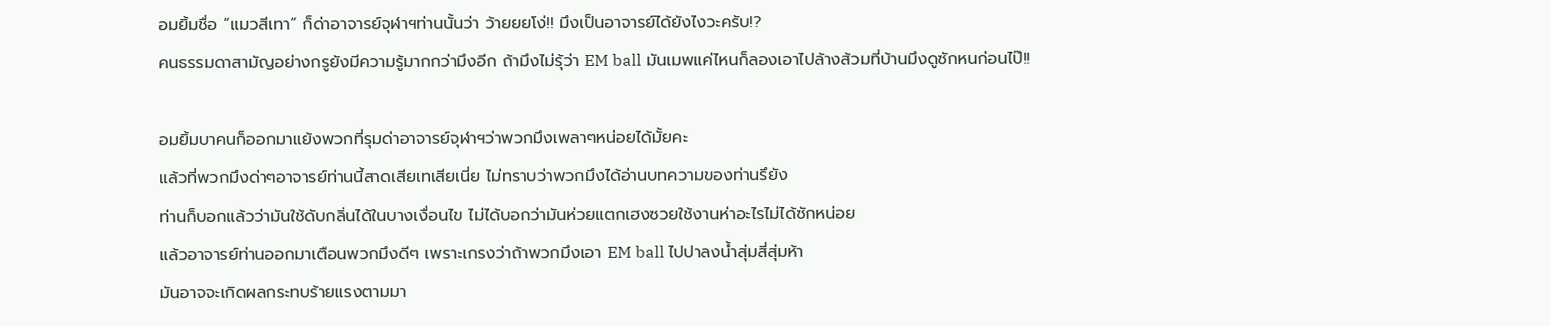อมยิ้มชื่อ “แมวสีเทา” ก็ด่าอาจารย์จุฬาฯท่านนั้นว่า ว้ายยยโง่!! มึงเป็นอาจารย์ได้ยังไงวะครับ!?
คนธรรมดาสามัญอย่างกรูยังมีความรู้มากกว่ามึงอีก ถ้ามึงไม่รุ้ว่า EM ball มันเมพแค่ไหนก็ลองเอาไปล้างส้วมที่บ้านมึงดูซักหนก่อนไป๊!!

อมยิ้มบาคนก็ออกมาแย้งพวกที่รุมด่าอาจารย์จุฬาฯว่าพวกมึงเพลาๆหน่อยได้มั้ยคะ
แล้วที่พวกมึงด่าๆอาจารย์ท่านนี้สาดเสียเทเสียเนี่ย ไม่ทราบว่าพวกมึงได้อ่านบทความของท่านรึยัง
ท่านก็บอกแล้วว่ามันใช้ดับกลิ่นได้ในบางเงื่อนไข ไม่ได้บอกว่ามันห่วยแตกเฮงซวยใช้งานห่าอะไรไม่ได้ซักหน่อย
แล้วอาจารย์ท่านออกมาเตือนพวกมึงดีๆ เพราะเกรงว่าถ้าพวกมึงเอา EM ball ไปปาลงน้ำสุ่มสี่สุ่มห้า
มันอาจจะเกิดผลกระทบร้ายแรงตามมา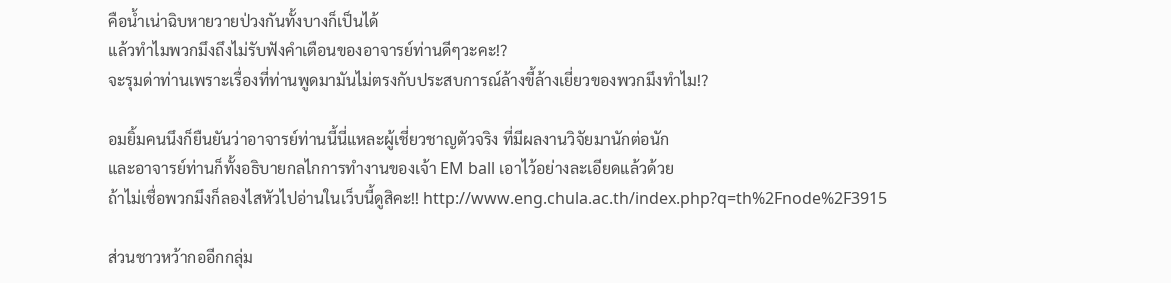คือน้ำเน่าฉิบหายวายป่วงกันทั้งบางก็เป็นได้
แล้วทำไมพวกมึงถึงไม่รับฟังคำเตือนของอาจารย์ท่านดีๆวะคะ!?
จะรุมด่าท่านเพราะเรื่องที่ท่านพูดมามันไม่ตรงกับประสบการณ์ล้างขี้ล้างเยี่ยวของพวกมึงทำไม!?

อมยิ้มคนนึงก็ยืนยันว่าอาจารย์ท่านนี้นี่แหละผู้เชี่ยวชาญตัวจริง ที่มีผลงานวิจัยมานักต่อนัก
และอาจารย์ท่านก็ทั้งอธิบายกลไกการทำงานของเจ้า EM ball เอาไว้อย่างละเอียดแล้วด้วย
ถ้าไม่เชื่อพวกมึงก็ลองไสหัวไปอ่านในเว็บนี้ดูสิคะ!! http://www.eng.chula.ac.th/index.php?q=th%2Fnode%2F3915

ส่วนชาวหว้ากออีกกลุ่ม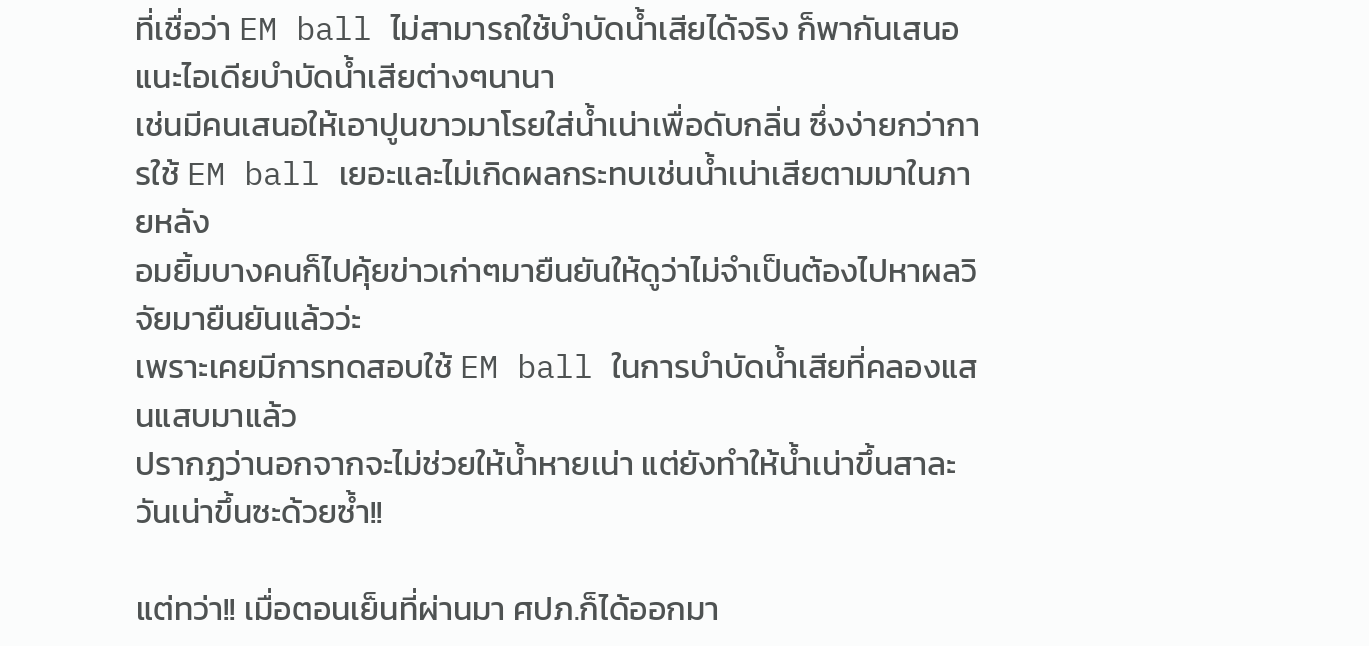ที่เชื่อว่า EM ball ไม่สามารถใช้บำบัดน้ำเสียได้จริง ก็พากันเสนอแนะไอเดียบำบัดน้ำเสียต่างๆนานา
เช่นมีคนเสนอให้เอาปูนขาวมาโรยใส่น้ำเน่าเพื่อดับกลิ่น ซึ่งง่ายกว่าการใช้ EM ball เยอะและไม่เกิดผลกระทบเช่นน้ำเน่าเสียตามมาในภายหลัง
อมยิ้มบางคนก็ไปคุ้ยข่าวเก่าๆมายืนยันให้ดูว่าไม่จำเป็นต้องไปหาผลวิจัยมายืนยันแล้วว่ะ
เพราะเคยมีการทดสอบใช้ EM ball ในการบำบัดน้ำเสียที่คลองแสนแสบมาแล้ว
ปรากฏว่านอกจากจะไม่ช่วยให้น้ำหายเน่า แต่ยังทำให้น้ำเน่าขึ้นสาละวันเน่าขึ้นซะด้วยซ้ำ!!

แต่ทว่า!! เมื่อตอนเย็นที่ผ่านมา ศปภ.ก็ได้ออกมา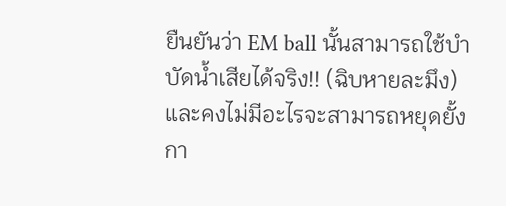ยืนยันว่า EM ball นั้นสามารถใช้บำบัดน้ำเสียได้จริง!! (ฉิบหายละมึง)
และคงไม่มีอะไรจะสามารถหยุดยั้งกา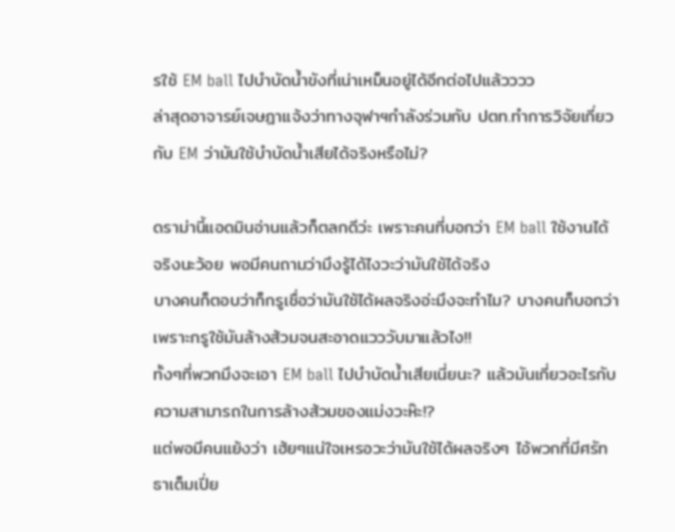รใช้ EM ball ไปบำบัดน้ำขังที่เน่าเหม็นอยู่ได้อีกต่อไปแล้วววว
ล่าสุดอาจารย์เจษฎาแจ้งว่าทางจุฬาฯกำลังร่วมกับ ปตท.ทำการวิจัยเกี่ยวกับ EM ว่ามันใช้บำบัดน้ำเสียได้จริงหรือไม่?

ดราม่านี้แอดมินอ่านแล้วก็ตลกดีว่ะ เพราะคนที่บอกว่า EM ball ใช้งานได้จริงนะว้อย พอมีคนถามว่ามึงรู้ได้ไงวะว่ามันใช้ได้จริง
บางคนก็ตอบว่าก็กรูเชื่อว่ามันใช้ได้ผลจริงอ่ะมึงจะทำไม? บางคนก็บอกว่าเพราะกรูใช้มันล้างส้วมจนสะอาดแวววับมาแล้วไง!!
ทั้งๆที่พวกมึงจะเอา EM ball ไปบำบัดน้ำเสียเนี่ยนะ? แล้วมันเกี่ยวอะไรกับความสามารถในการล้างส้วมของแม่งวะห๊ะ!?
แต่พอมีคนแย้งว่า เฮ้ยๆแน่ใจเหรอวะว่ามันใช้ได้ผลจริงๆ ไอ้พวกที่มีศรัทธาเต็มเปี่ย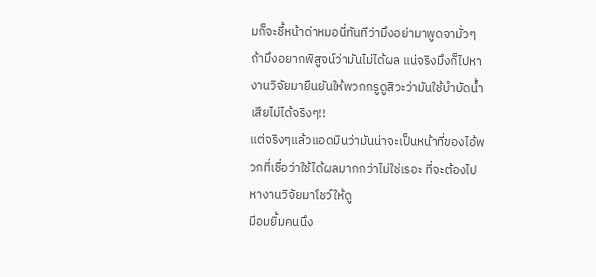มก็จะชี้หน้าด่าหมอนี่ทันทีว่ามึงอย่ามาพูดจามั่วๆ
ถ้ามึงอยากพิสูจน์ว่ามันไม่ได้ผล แน่จริงมึงก็ไปหางานวิจัยมายืนยันให้พวกกรูดูสิวะว่ามันใช้บำบัดน้ำเสียไม่ได้จริงๆ!!
แต่จริงๆแล้วแอดมินว่ามันน่าจะเป็นหน้าที่ของไอ้พวกที่เชื่อว่าใช้ได้ผลมากกว่าไม่ใช่เรอะ ที่จะต้องไปหางานวิจัยมาโชว์ให้ดู
มีอมยิ้มคนนึง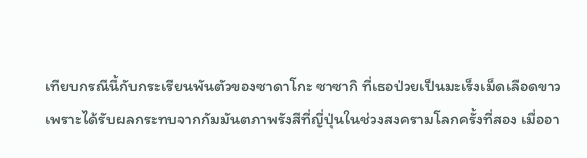เทียบกรณีนี้กับกระเรียนพันตัวของซาดาโกะ ซาซากิ ที่เธอป่วยเป็นมะเร็งเม็ดเลือดขาว
เพราะได้รับผลกระทบจากกัมมันตภาพรังสีที่ญี่ปุ่นในช่วงสงครามโลกครั้งที่สอง เมื่ออา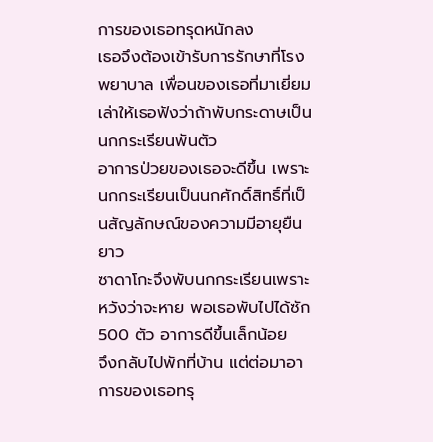การของเธอทรุดหนักลง
เธอจึงต้องเข้ารับการรักษาที่โรงพยาบาล เพื่อนของเธอที่มาเยี่ยมเล่าให้เธอฟังว่าถ้าพับกระดาษเป็นนกกระเรียนพันตัว
อาการป่วยของเธอจะดีขึ้น เพราะนกกระเรียนเป็นนกศักดิ์สิทธิ์ที่เป็นสัญลักษณ์ของความมีอายุยืนยาว
ซาดาโกะจึงพับนกกระเรียนเพราะหวังว่าจะหาย พอเธอพับไปได้ซัก 500 ตัว อาการดีขึ้นเล็กน้อย
จึงกลับไปพักที่บ้าน แต่ต่อมาอาการของเธอทรุ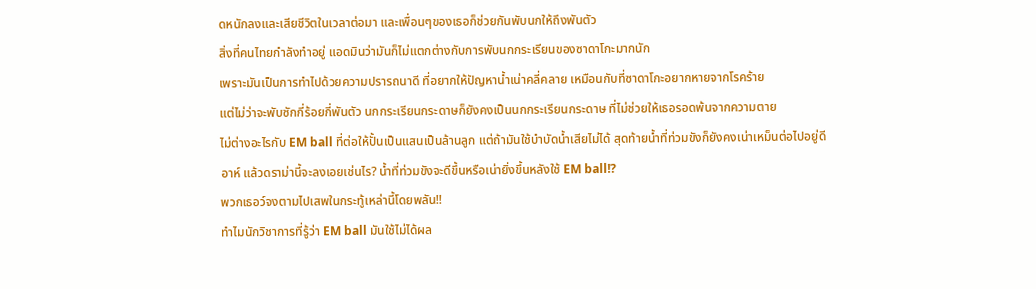ดหนักลงและเสียชีวิตในเวลาต่อมา และเพื่อนๆของเธอก็ช่วยกันพับนกให้ถึงพันตัว
สิ่งที่คนไทยกำลังทำอยู่ แอดมินว่ามันก็ไม่แตกต่างกับการพับนกกระเรียนของซาดาโกะมากนัก
เพราะมันเป็นการทำไปด้วยความปรารถนาดี ที่อยากให้ปัญหาน้ำเน่าคลี่คลาย เหมือนกับที่ซาดาโกะอยากหายจากโรคร้าย
แต่ไม่ว่าจะพับซักกี่ร้อยกี่พันตัว นกกระเรียนกระดาษก็ยังคงเป็นนกกระเรียนกระดาษ ที่ไม่ช่วยให้เธอรอดพ้นจากความตาย
ไม่ต่างอะไรกับ EM ball ที่ต่อให้ปั้นเป็นแสนเป็นล้านลูก แต่ถ้ามันใช้บำบัดน้ำเสียไม่ได้ สุดท้ายน้ำที่ท่วมขังก็ยังคงเน่าเหม็นต่อไปอยู่ดี
อาห์ แล้วดราม่านี้จะลงเอยเช่นไร? น้ำที่ท่วมขังจะดีขึ้นหรือเน่ายิ่งขึ้นหลังใช้ EM ball!?
พวกเธอว์จงตามไปเสพในกระทู้เหล่านี้โดยพลัน!!
ทำไมนักวิชาการที่รู้ว่า EM ball มันใช้ไม่ได้ผล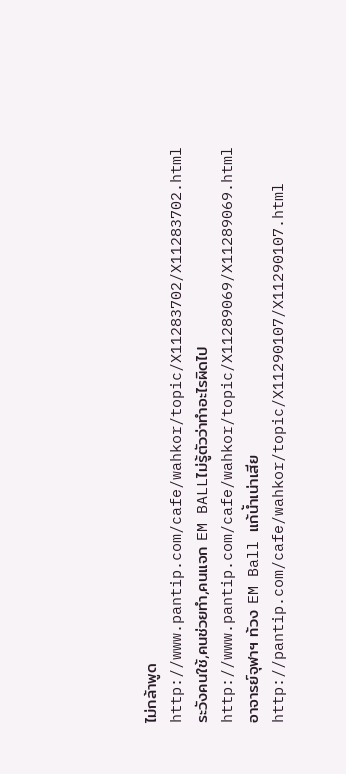ไม่กล้าพูด
http://www.pantip.com/cafe/wahkor/topic/X11283702/X11283702.html
ระวังคนใช้,คนช่วยทำ,คนแจก EM BALLไม่รู้ตัวว่าทำอะไรผิดไป
http://www.pantip.com/cafe/wahkor/topic/X11289069/X11289069.html
อาจารย์จุฬาฯ ท้วง EM Ball แก้น้ำเน่าเสีย
http://pantip.com/cafe/wahkor/topic/X11290107/X11290107.html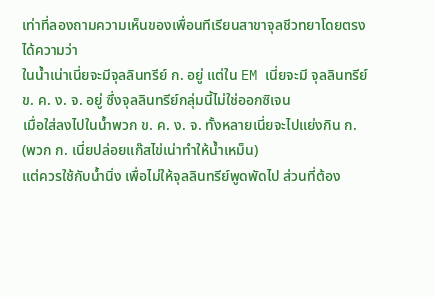เท่าที่ลองถามความเห็นของเพื่อนทีเรียนสาขาจุลชีวทยาโดยตรง
ได้ความว่า
ในน้ำเน่าเนี่ยจะมีจุลลินทรีย์ ก. อยู่ แต่ใน EM เนี่ยจะมี จุลลินทรีย์ ข. ค. ง. จ. อยู่ ซึ่งจุลลินทรีย์กลุ่มนี้ไม่ใช่ออกซิเจน
เมื่อใส่ลงไปในน้ำพวก ข. ค. ง. จ. ทั้งหลายเนี่ยจะไปแย่งกิน ก. (พวก ก. เนี่ยปล่อยแก๊สไข่เน่าทำให้น้ำเหม็น)
แต่ควรใช้กับน้ำนิ่ง เพื่อไม่ให้จุลลินทรีย์พูดพัดไป ส่วนที่ต้อง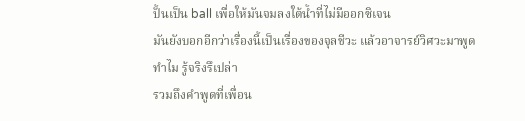ปั้นเป็น ball เพื่อให้มันจมลงใต้น้ำที่ไม่มีออกซิเจน
มันยังบอกอีกว่าเรื่องนี้เป็นเรื่องของจุลชีวะ แล้วอาจารย์วิศวะมาพูดทำไม รู้จริงรึเปล่า
รวมถึงคำพูดที่เพื่อน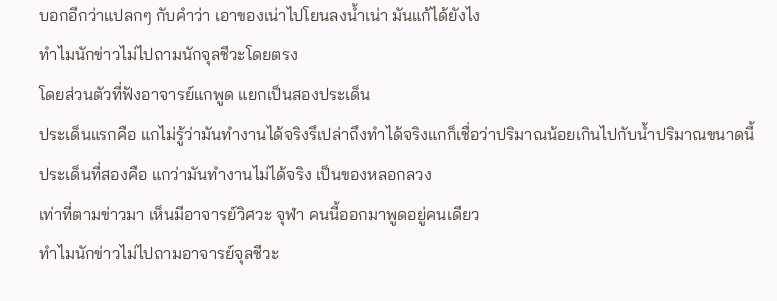บอกอีกว่าแปลกๆ กับคำว่า เอาของเน่าไปโยนลงน้ำเน่า มันแก้ได้ยังไง
ทำไมนักข่าวไม่ไปถามนักจุลชีวะโดยตรง
โดยส่วนตัวที่ฟังอาจารย์แกพูด แยกเป็นสองประเด็น
ประเด็นแรกคือ แกไม่รู้ว่ามันทำงานได้จริงรึเปล่าถึงทำได้จริงแกก็เชื่อว่าปริมาณน้อยเกินไปกับน้ำปริมาณขนาดนี้
ประเด็นที่สองคือ แกว่ามันทำงานไม่ได้จริง เป็นของหลอกลวง
เท่าที่ตามข่าวมา เห็นมีอาจารย์วิศวะ จุฬา คนนี้ออกมาพูดอยู่คนเดียว
ทำไมนักข่าวไม่ไปถามอาจารย์จุลชีวะ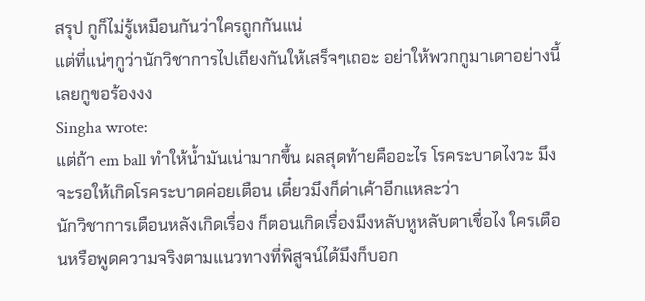สรุป กูก็ไม่รู้เหมือนกันว่าใครถูกกันแน่
แต่ที่แน่ๆกูว่านักวิชาการไปเถียงกันให้เสร็จๆเถอะ อย่าให้พวกกูมาเดาอย่างนี้เลยกูขอร้องงง
Singha wrote:
แต่ถ้า em ball ทำให้น้ำมันเน่ามากขึ้น ผลสุดท้ายคืออะไร โรคระบาดไงวะ มึงจะรอให้เกิดโรคระบาดค่อยเตือน เดี๋ยวมึงก็ด่าเค้าอีกแหละว่า
นักวิชาการเตือนหลังเกิดเรื่อง ก็ตอนเกิดเรื่องมึงหลับหูหลับตาเชื่อไง ใครเตือนหรือพูดความจริงตามแนวทางที่พิสูจน์ได้มึงก็บอก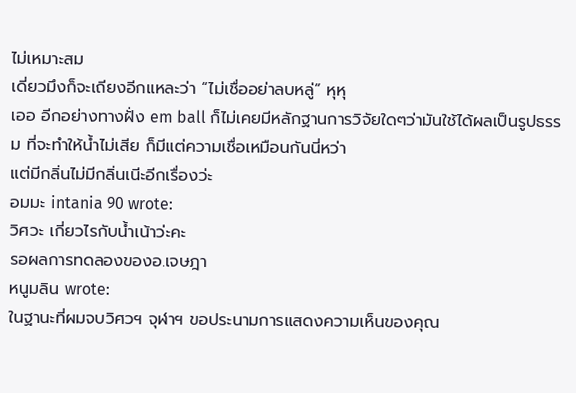ไม่เหมาะสม
เดี่ยวมึงก็จะเถียงอีกแหละว่า “ไม่เชื่ออย่าลบหลู่” หุหุ
เออ อีกอย่างทางฝั่ง em ball ก็ไม่เคยมีหลักฐานการวิจัยใดๆว่ามันใช้ได้ผลเป็นรูปธรรม ที่จะทำให้น้ำไม่เสีย ก็มีแต่ความเชื่อเหมือนกันนี่หว่า
แต่มีกลิ่นไม่มีกลิ่นเนีะอีกเรื่องว่ะ
อมมะ intania 90 wrote:
วิศวะ เกี่ยวไรกับน้ำเน้าว่ะคะ
รอผลการทดลองของอ.เจษฎา
หนูมลิน wrote:
ในฐานะที่ผมจบวิศวฯ จุฬาฯ ขอประนามการแสดงความเห็นของคุณ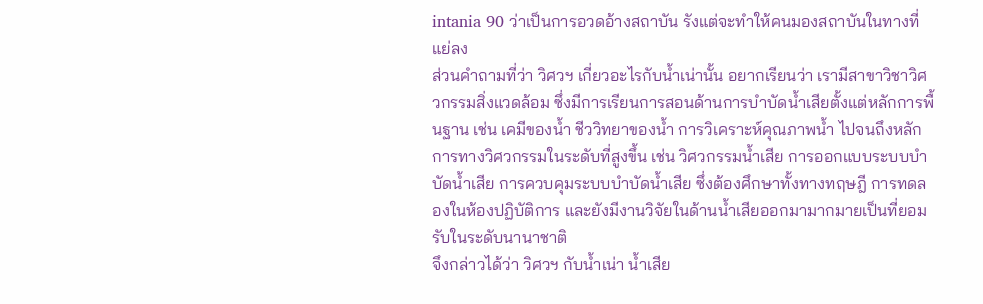intania 90 ว่าเป็นการอวดอ้างสถาบัน รังแต่จะทำให้คนมองสถาบันในทางที่แย่ลง
ส่วนคำถามที่ว่า วิศวฯ เกี่ยวอะไรกับน้ำเน่านั้น อยากเรียนว่า เรามีสาขาวิชาวิศวกรรมสิ่งแวดล้อม ซึ่งมีการเรียนการสอนด้านการบำบัดน้ำเสียตั้งแต่หลักการพื้นฐาน เช่น เคมีของน้ำ ชีววิทยาของน้ำ การวิเคราะห์คุณภาพน้ำ ไปจนถึงหลักการทางวิศวกรรมในระดับที่สูงขึ้น เช่น วิศวกรรมน้ำเสีย การออกแบบระบบบำบัดน้ำเสีย การควบคุมระบบบำบัดน้ำเสีย ซึ่งต้องศึกษาทั้งทางทฤษฎี การทดลองในห้องปฏิบัติการ และยังมีงานวิจัยในด้านน้ำเสียออกมามากมายเป็นที่ยอมรับในระดับนานาชาติ
จึงกล่าวได้ว่า วิศวฯ กับน้ำเน่า น้ำเสีย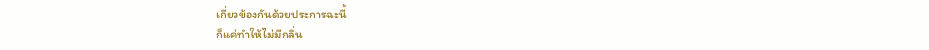เกี่ยวข้องกันด้วยประการฉะนี้
ก็แค่ทำให้ไม่มีกลิ่น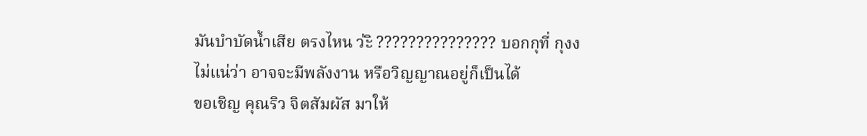มันบำบัดน้ำเสีย ตรงไหน ว่ะิ ??????????????? บอกกุที่ กุงง
ไม่แน่ว่า อาจจะมีพลังงาน หรือวิญญาณอยู่ก็เป็นได้
ขอเชิญ คุณริว จิตสัมผัส มาให้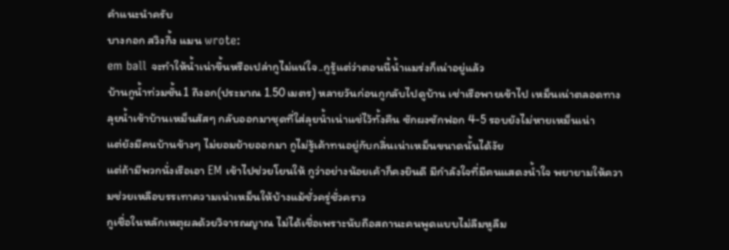คำแนะนำครับ
บางกอก สวิงกิ้ง แมน wrote:
em ball จะทำให้น้ำเน่าขึ้นหรือเปล่ากูไม่แน่ใจ..กูรู้แต่ว่าตอนนี้น้ำแมร่งก็เน่าอยู่แล้ว
บ้านกูน้ำท่วมชั้น1 ถึงอก(ประมาณ 1.50เมตร) หลายวันก่อนกูกลับไปดูบ้าน เช่าเรือพายเข้าไป เหม็นเน่าตลอดทาง
ลุยน้ำเข้าบ้านเหม็นสัสๆ กลับออกมาชุดที่ใส่ลุยน้ำเน่าแช่ไว้ทั้งคืน ซักผงซักฟอก 4-5 รอบยังไม่หายเหม็นเน่า
แต่ยังมีคนบ้านข้างๆ ไม่ยอมย้ายออกมา กูไม่รู้เค้าทนอยู่กับกลิ่นเน่าเหม็นขนาดนั้นได้งัย
แต่ถ้ามีพวกนั่งเรือเอา EM เข้าไปช่วยโยนให้ กูว่าอย่างน้อยเค้าก็คงยินดี มีกำลังใจที่มีคนแสดงน้ำใจ พยายามให้ความช่วยเหลือบรรเทาความเน่าเหม็นให้บ้างแม้ชั่วครู่ชั่วคราว
กูเชื่อในหลักเหตุผลด้วยวิจารณญาณ ไม่ได้เชื่อเพราะนับถือสถานะคนพูดแบบไม่ลืมหูลืม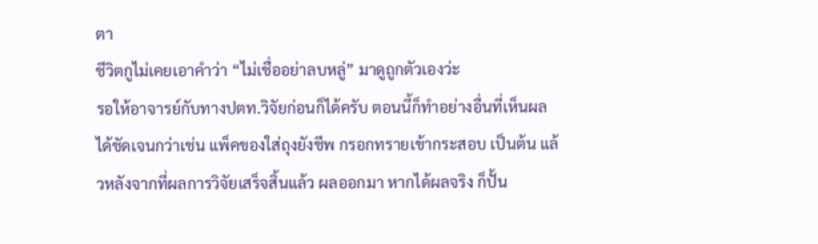ตา
ชีวิตกูไม่เคยเอาคำว่า “ไม่เชื่ออย่าลบหลู่” มาดูถูกตัวเองว่ะ
รอให้อาจารย์กับทางปตท.วิจัยก่อนก็ได้ครับ ตอนนี้ก็ทำอย่างอื่นที่เห็นผลได้ชัดเจนกว่าเช่น แพ็คของใส่ถุงยังชีพ กรอกทรายเข้ากระสอบ เป็นต้น แล้วหลังจากที่ผลการวิจัยเสร็จสิ้นแล้ว ผลออกมา หากได้ผลจริง ก็ปั้น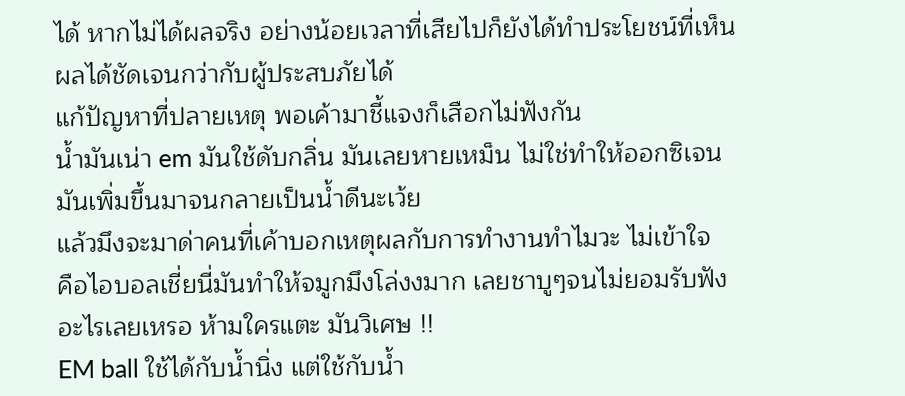ได้ หากไม่ได้ผลจริง อย่างน้อยเวลาที่เสียไปก็ยังได้ทำประโยชน์ที่เห็นผลได้ชัดเจนกว่ากับผู้ประสบภัยได้
แก้ปัญหาที่ปลายเหตุ พอเค้ามาชี้แจงก็เสือกไม่ฟังกัน
น้ำมันเน่า em มันใช้ดับกลิ่น มันเลยหายเหม็น ไม่ใช่ทำให้ออกซิเจนมันเพิ่มขึ้นมาจนกลายเป็นน้ำดีนะเว้ย
แล้วมึงจะมาด่าคนที่เค้าบอกเหตุผลกับการทำงานทำไมวะ ไม่เข้าใจ
คือไอบอลเชี่ยนี่มันทำให้จมูกมึงโล่งงมาก เลยชาบูๆจนไม่ยอมรับฟังอะไรเลยเหรอ ห้ามใครแตะ มันวิเศษ !!
EM ball ใช้ได้กับน้ำนิ่ง แต่ใช้กับน้ำ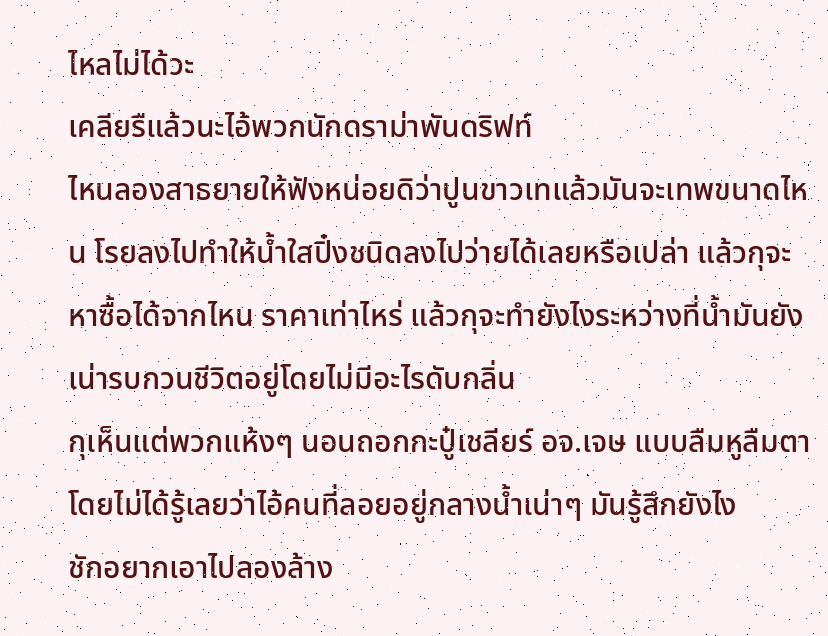ไหลไม่ได้วะ
เคลียรืแล้วนะไอ้พวกนักดราม่าพันดริฟท์
ไหนลองสาธยายให้ฟังหน่อยดิว่าปูนขาวเทแล้วมันจะเทพขนาดไหน โรยลงไปทำให้น้ำใสปิ๋งชนิดลงไปว่ายได้เลยหรือเปล่า แล้วกุจะหาซื้อได้จากไหน ราคาเท่าไหร่ แล้วกุจะทำยังไงระหว่างที่น้ำมันยังเน่ารบกวนชีวิตอยู่โดยไม่มีอะไรดับกลิ่น
กุเห็นแต่พวกแห้งๆ นอนถอกกะปู๋เชลียร์ อจ.เจษ แบบลืมหูลืมตาโดยไม่ได้รู้เลยว่าไอ้คนที่ลอยอยู่กลางน้ำเน่าๆ มันรู้สึกยังไง
ชักอยากเอาไปลองล้าง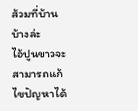ส้วมที่บ้านบ้างล่ะ
ไอ้ปูนขาวจะสามารถแก้ไขปัญหาได้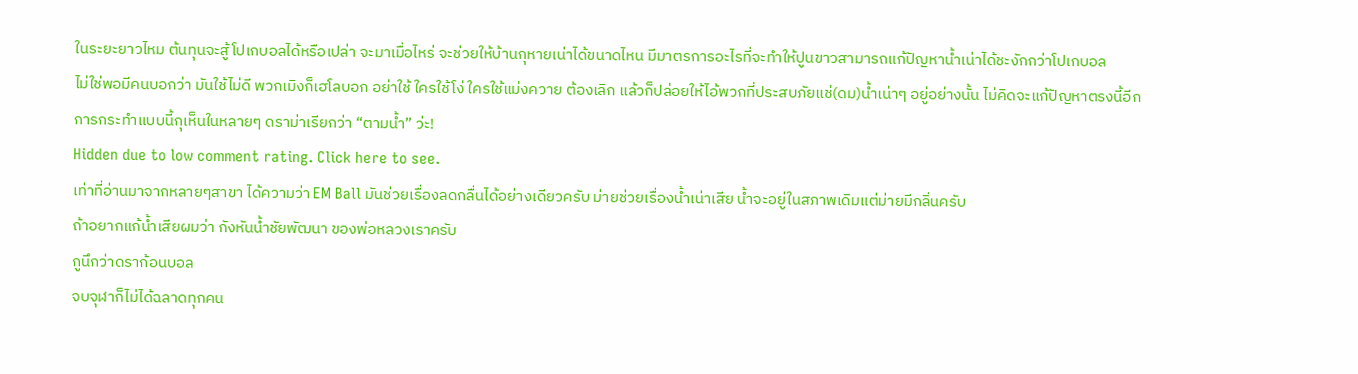ในระยะยาวไหม ต้นทุนจะสู้โปเกบอลได้หรือเปล่า จะมาเมื่อไหร่ จะช่วยให้บ้านกุหายเน่าได้ขนาดไหน มีมาตรการอะไรที่จะทำให้ปูนขาวสามารถแก้ปัญหาน้ำเน่าได้ชะงักกว่าโปเกบอล
ไม่ใช่พอมีคนบอกว่า มันใช้ไม่ดี พวกเมิงก็เฮโลบอก อย่าใช้ ใครใช้โง่ ใครใช้แม่งควาย ต้องเลิก แล้วก็ปล่อยให้ไอ้พวกที่ประสบภัยแช่(ดม)น้ำเน่าๆ อยู่อย่างนั้น ไม่คิดจะแก้ปัญหาตรงนี้อีก
การกระทำแบบนี้กุเห็นในหลายๆ ดราม่าเรียกว่า “ตามน้ำ” ว่ะ!
Hidden due to low comment rating. Click here to see.
เท่าที่อ่านมาจากหลายๆสาขา ได้ความว่า EM Ball มันช่วยเรื่องลดกลื่นได้อย่างเดียวครับ ม่ายช่วยเรื่องน้ำเน่าเสีย น้ำจะอยู่ในสภาพเดิมแต่ม่ายมีกลิ่นครับ
ถ้าอยากแก้น้ำเสียผมว่า กังหันน้ำชัยพัฒนา ของพ่อหลวงเราครับ
กูนึกว่าดราก้อนบอล
จบจุฬาก็ไม่ได้ฉลาดทุกคน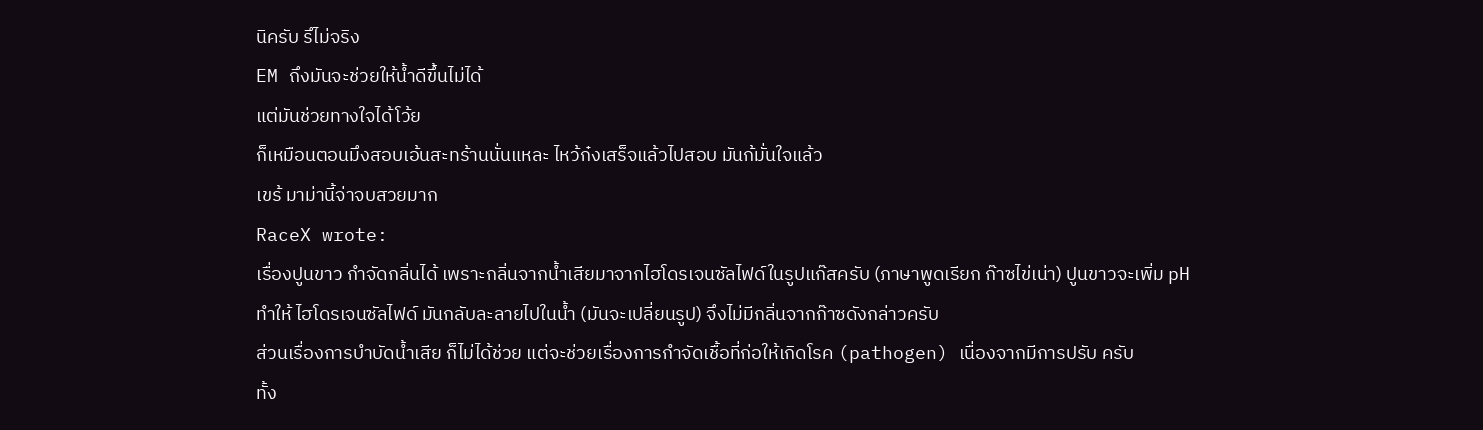นิครับ รึไม่จริง
EM ถึงมันจะช่วยให้น้ำดีขึ้นไม่ได้
แต่มันช่วยทางใจได้โว้ย
ก็เหมือนตอนมึงสอบเอ้นสะทร้านนั่นแหละ ไหว้ก๋งเสร็จแล้วไปสอบ มันก้มั่นใจแล้ว
เขร้ มาม่านี้จ่าจบสวยมาก
RaceX wrote:
เรื่องปูนขาว กำจัดกลิ่นได้ เพราะกลิ่นจากน้ำเสียมาจากไฮโดรเจนซัลไฟด์ในรูปแก๊สครับ (ภาษาพูดเรียก ก๊าซไข่เน่า) ปูนขาวจะเพิ่ม pH ทำให้ ไฮโดรเจนซัลไฟด์ มันกลับละลายไปในน้ำ (มันจะเปลี่ยนรูป) จึงไม่มีกลิ่นจากก๊าซดังกล่าวครับ
ส่วนเรื่องการบำบัดน้ำเสีย ก็ไม่ได้ช่วย แต่จะช่วยเรื่องการกำจัดเชื้อที่ก่อให้เกิดโรค (pathogen) เนื่องจากมีการปรับ ครับ
ทั้ง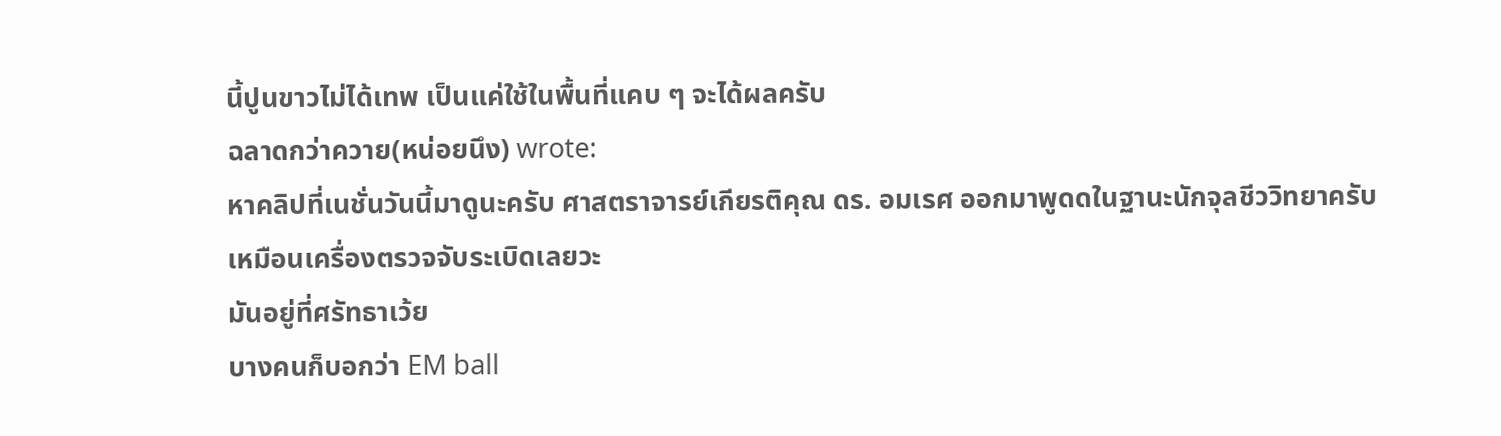นี้ปูนขาวไม่ได้เทพ เป็นแค่ใช้ในพื้นที่แคบ ๆ จะได้ผลครับ
ฉลาดกว่าควาย(หน่อยนึง) wrote:
หาคลิปที่เนชั่นวันนี้มาดูนะครับ ศาสตราจารย์เกียรติคุณ ดร. อมเรศ ออกมาพูดดในฐานะนักจุลชีววิทยาครับ
เหมือนเครื่องตรวจจับระเบิดเลยวะ
มันอยู่ที่ศรัทธาเว้ย
บางคนก็บอกว่า EM ball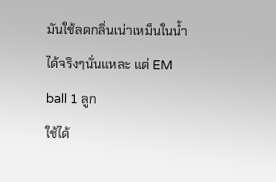มันใช้ลดกลิ่นเน่าเหม็นในน้ำได้จริงๆนั่นแหละ แต่ EM ball 1 ลูก
ใช้ได้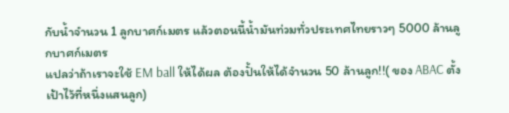กับน้ำจำนวน 1 ลูกบาศก์เมตร แล้วตอนนี้น้ำมันท่วมทั่วประเทศไทยราวๆ 5000 ล้านลูกบาศก์เมตร
แปลว่าถ้าเราจะใช้ EM ball ให้ได้ผล ต้องปั้นให้ได้จำนวน 50 ล้านลูก!!( ของ ABAC ตั้งเป้าไว้ที่หนึ่งแสนลูก)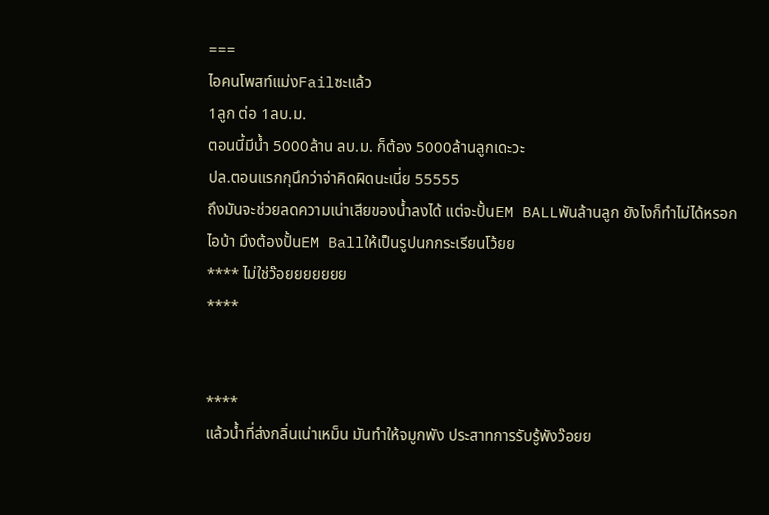===
ไอคนโพสท์แม่งFailซะแล้ว
1ลูก ต่อ 1ลบ.ม.
ตอนนี้มีน้ำ 5000ล้าน ลบ.ม. ก็ต้อง 5000ล้านลูกเดะวะ
ปล.ตอนแรกกุนึกว่าจ่าคิดผิดนะเนี่ย 55555
ถึงมันจะช่วยลดความเน่าเสียของน้ำลงได้ แต่จะปั้นEM BALLพันล้านลูก ยังไงก็ทำไม่ได้หรอก
ไอบ้า มึงต้องปั้นEM Ballให้เป็นรูปนกกระเรียนโว้ยย
**** ไม่ใช่ว๊อยยยยยยย
****


****
แล้วน้ำที่ส่งกลิ่นเน่าเหม็น มันทำให้จมูกพัง ประสาทการรับรู้พังว๊อยย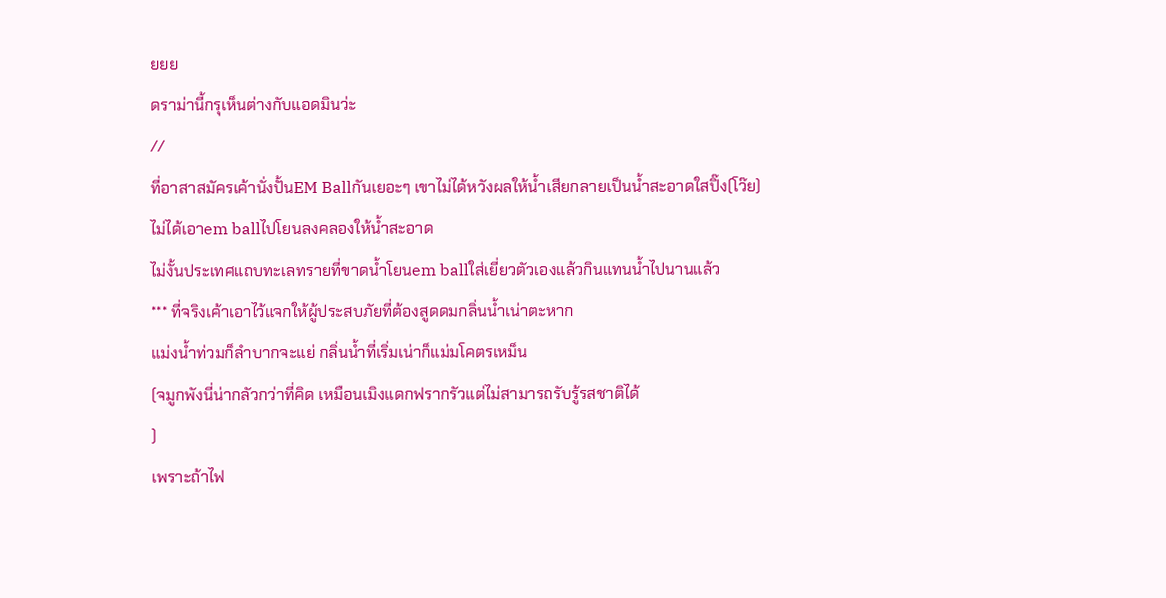ยยย
ดราม่านี้กรุเห็นต่างกับแอดมินว่ะ
//
ที่อาสาสมัครเค้านั่งปั้นEM Ballกันเยอะๆ เขาไม่ได้หวังผลให้น้ำเสียกลายเป็นน้ำสะอาดใสปิ๊ง(โว๊ย)
ไม่ได้เอาem ballไปโยนลงคลองให้น้ำสะอาด
ไม่งั้นประเทศแถบทะเลทรายที่ขาดน้ำโยนem ballใส่เยี่ยวตัวเองแล้วกินแทนน้ำไปนานแล้ว
*** ที่จริงเค้าเอาไว้แจกให้ผู้ประสบภัยที่ต้องสูดดมกลิ่นน้ำเน่าตะหาก
แม่งน้ำท่วมก็ลำบากจะแย่ กลิ่นน้ำที่เริ่มเน่าก็แม่มโคตรเหม็น
(จมูกพังนี่น่ากลัวกว่าที่คิด เหมือนเมิงแดกฟรากรัวแต่ไม่สามารถรับรู้รสชาติได้
)
เพราะถ้าไฟ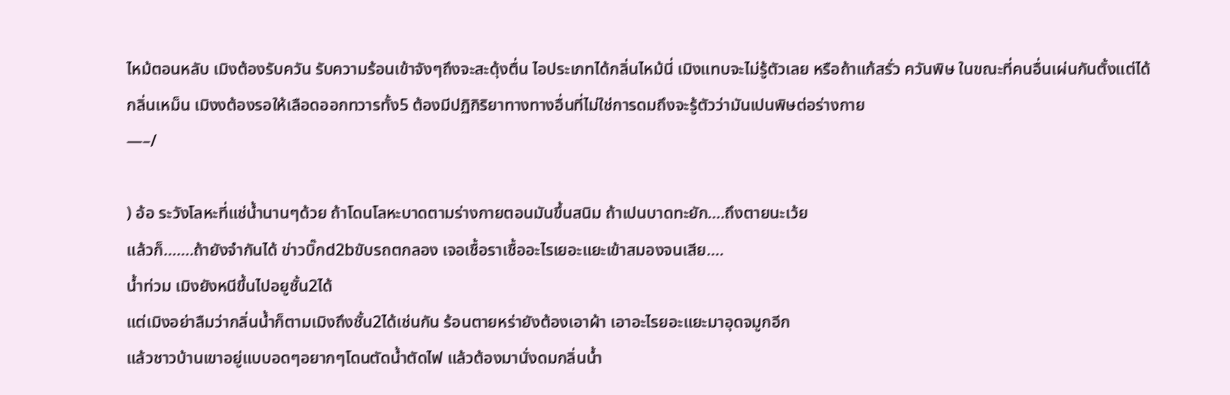ไหม้ตอนหลับ เมิงต้องรับควัน รับความร้อนเข้าจังๆถึงจะสะดุ้งตื่น ไอประเภทได้กลิ่นไหม้นี่ เมิงแทบจะไม่รู้ตัวเลย หรือถ้าแก้สรั่ว ควันพิษ ในขณะที่คนอื่นเผ่นกันตั้งแต่ได้กลิ่นเหม็น เมิงงต้องรอให้เลือดออกทวารทั้ง5 ต้องมีปฏิกิริยาทางทางอื่นที่ไม่ใช่การดมถึงจะรู้ตัวว่ามันเปนพิษต่อร่างกาย
—–/

) อ้อ ระวังโลหะที่แช่น้ำนานๆด้วย ถ้าโดนโลหะบาดตามร่างกายตอนมันขึ้นสนิม ถ้าเปนบาดทะยัก….ถึงตายนะเว้ย
แล้วก็…….ถ้ายังจำกันได้ ข่าวบิ๊กd2bขับรถตกลอง เจอเชื้อราเชื้ออะไรเยอะแยะเข้าสมองจนเสีย….
น้ำท่วม เมิงยังหนีขึ้นไปอยูชั้น2ได้
แต่เมิงอย่าลืมว่ากลิ่นน้ำก็ตามเมิงถึงชั้น2ได้เช่นกัน ร้อนตายหร่ายังต้องเอาผ้า เอาอะไรยอะแยะมาอุดจมูกอีก
แล้วชาวบ้านเขาอยู่แบบอดๆอยากๆโดนตัดน้ำตัดไฟ แล้วต้องมานั่งดมกลิ่นน้ำ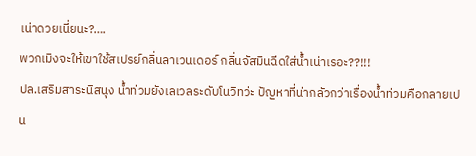เน่าดวยเนี่ยนะ?….
พวกเมิงจะให้เขาใช้สเปรย์กลิ่นลาเวนเดอร์ กลิ่นจัสมินฉีดใส่น้ำเน่าเรอะ??!!!
ปล.เสริมสาระนิสนุง น้ำท่วมยังเลเวลระดับโนวิทว่ะ ปัญหาที่น่ากลัวกว่าเรื่องน้ำท่วมคือกลายเปน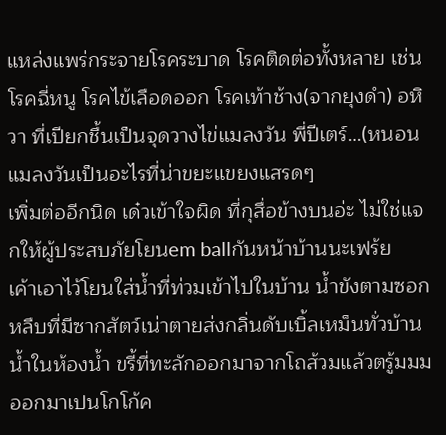แหล่งแพร่กระจายโรคระบาด โรคติดต่อทั้งหลาย เช่นโรคฉี่หนู โรคไข้เลือดออก โรคเท้าช้าง(จากยุงดำ) อหิวา ที่เปียกชื้นเป็นจุดวางไข่แมลงวัน พี่ปีเตร์…(หนอนแมลงวันเป็นอะไรที่น่าขยะแขยงแสรดๆ
เพิ่มต่ออีกนิด เด๋วเข้าใจผิด ที่กุสื่อข้างบนอ่ะ ไม่ใช่แจกให้ผู้ประสบภัยโยนem ballกันหน้าบ้านนะเฟร้ย
เค้าเอาไว้โยนใส่น้ำที่ท่วมเข้าไปในบ้าน น้ำขังตามซอกหลืบที่มีซากสัตว์เน่าตายส่งกลิ่นดับเบิ้ลเหม็นทั่วบ้าน
น้ำในห้องน้ำ ขรี้ที่ทะลักออกมาจากโถส้วมแล้วตรู้มมม ออกมาเปนโกโก้ค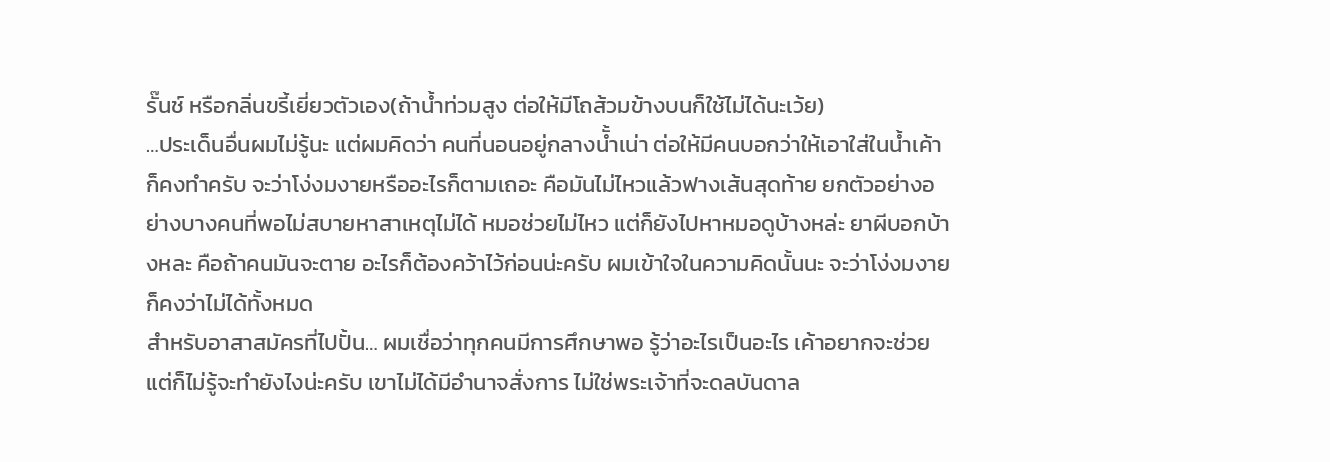รั๊นช์ หรือกลิ่นขรี้เยี่ยวตัวเอง(ถ้าน้ำท่วมสูง ต่อให้มีโถส้วมข้างบนก็ใช้ไม่ได้นะเว้ย)
…ประเด็นอื่นผมไม่รู้นะ แต่ผมคิดว่า คนที่นอนอยู่กลางนั้ำเน่า ต่อให้มีคนบอกว่าให้เอาใส่ในน้ำเค้าก็คงทำครับ จะว่าโง่งมงายหรืออะไรก็ตามเถอะ คือมันไม่ไหวแล้วฟางเส้นสุดท้าย ยกตัวอย่างอย่างบางคนที่พอไม่สบายหาสาเหตุไม่ได้ หมอช่วยไม่ไหว แต่ก็ยังไปหาหมอดูบ้างหล่ะ ยาผีบอกบ้างหละ คือถ้าคนมันจะตาย อะไรก็ต้องคว้าไว้ก่อนน่ะครับ ผมเข้าใจในความคิดนั้นนะ จะว่าโง่งมงายก็คงว่าไม่ได้ทั้งหมด
สำหรับอาสาสมัครที่ไปปั้น… ผมเชื่อว่าทุกคนมีการศึกษาพอ รู้ว่าอะไรเป็นอะไร เค้าอยากจะช่วยแต่ก็ไม่รู้จะทำยังไงน่ะครับ เขาไม่ได้มีอำนาจสั่งการ ไม่ใช่พระเจ้าที่จะดลบันดาล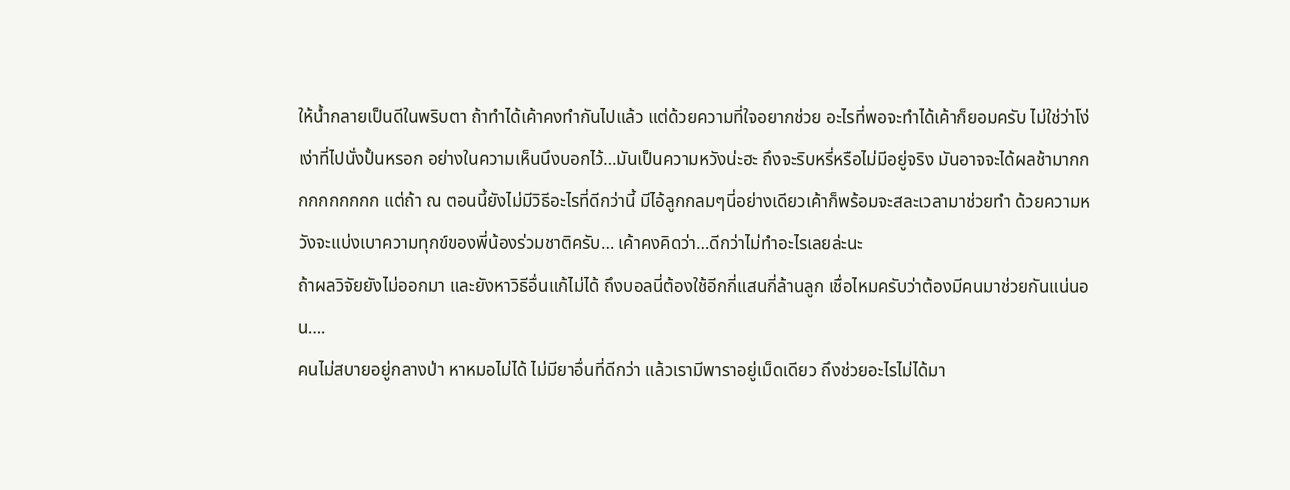ให้น้ำกลายเป็นดีในพริบตา ถ้าทำได้เค้าคงทำกันไปแล้ว แต่ด้วยความที่ใจอยากช่วย อะไรที่พอจะทำได้เค้าก็ยอมครับ ไม่ใช่ว่าโง่เง่าที่ไปนั่งปั้นหรอก อย่างในความเห็นนึงบอกไว้…มันเป็นความหวังน่ะฮะ ถึงจะริบหรี่หรือไม่มีอยู่จริง มันอาจจะได้ผลช้ามากกกกกกกกกก แต่ถ้า ณ ตอนนี้ยังไม่มีวิธีอะไรที่ดีกว่านี้ มีไอ้ลูกกลมๆนี่อย่างเดียวเค้าก็พร้อมจะสละเวลามาช่วยทำ ด้วยความหวังจะแบ่งเบาความทุกข์ของพี่น้องร่วมชาติครับ… เค้าคงคิดว่า…ดีกว่าไม่ทำอะไรเลยล่ะนะ
ถ้าผลวิจัยยังไม่ออกมา และยังหาวิธีอื่นแก้ไม่ได้ ถึงบอลนี่ต้องใช้อีกกี่แสนกี่ล้านลูก เชื่อไหมครับว่าต้องมีคนมาช่วยกันแน่นอน….
คนไม่สบายอยู่กลางป่า หาหมอไม่ได้ ไม่มียาอื่นที่ดีกว่า แล้วเรามีพาราอยู่เม็ดเดียว ถึงช่วยอะไรไม่ได้มา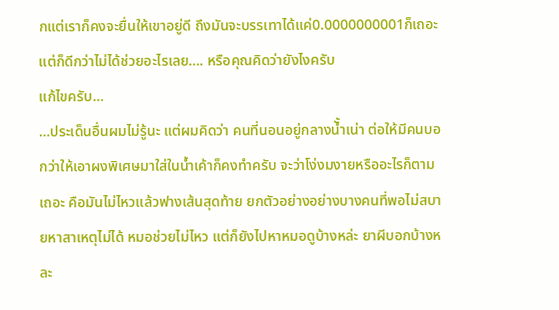กแต่เราก็คงจะยื่นให้เขาอยู่ดี ถึงมันจะบรรเทาได้แค่0.0000000001ก็เถอะ แต่ก็ดีกว่าไม่ได้ช่วยอะไรเลย…. หรือคุณคิดว่ายังไงครับ
แก้ไขครับ…
…ประเด็นอื่นผมไม่รู้นะ แต่ผมคิดว่า คนที่นอนอยู่กลางนั้ำเน่า ต่อให้มีคนบอกว่าให้เอาผงพิเศษมาใส่ในน้ำเค้าก็คงทำครับ จะว่าโง่งมงายหรืออะไรก็ตามเถอะ คือมันไม่ไหวแล้วฟางเส้นสุดท้าย ยกตัวอย่างอย่างบางคนที่พอไม่สบายหาสาเหตุไม่ได้ หมอช่วยไม่ไหว แต่ก็ยังไปหาหมอดูบ้างหล่ะ ยาผีบอกบ้างหละ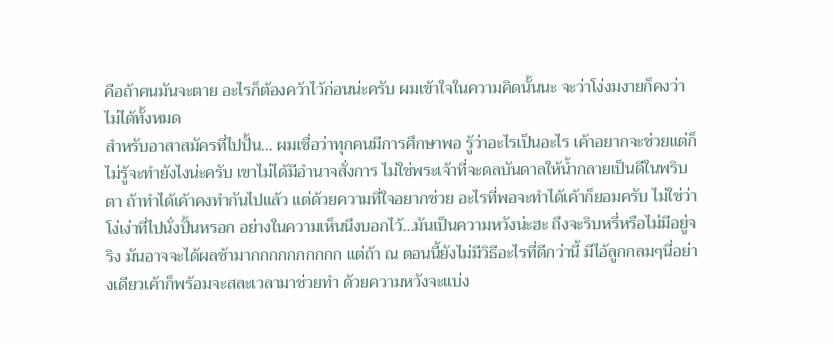คือถ้าคนมันจะตาย อะไรก็ต้องคว้าไว้ก่อนน่ะครับ ผมเข้าใจในความคิดนั้นนะ จะว่าโง่งมงายก็คงว่าไม่ได้ทั้งหมด
สำหรับอาสาสมัครที่ไปปั้น… ผมเชื่อว่าทุกคนมีการศึกษาพอ รู้ว่าอะไรเป็นอะไร เค้าอยากจะช่วยแต่ก็ไม่รู้จะทำยังไงน่ะครับ เขาไม่ได้มีอำนาจสั่งการ ไม่ใช่พระเจ้าที่จะดลบันดาลให้น้ำกลายเป็นดีในพริบตา ถ้าทำได้เค้าคงทำกันไปแล้ว แต่ด้วยความที่ใจอยากช่วย อะไรที่พอจะทำได้เค้าก็ยอมครับ ไม่ใช่ว่าโง่เง่าที่ไปนั่งปั้นหรอก อย่างในความเห็นนึงบอกไว้…มันเป็นความหวังน่ะฮะ ถึงจะริบหรี่หรือไม่มีอยู่จริง มันอาจจะได้ผลช้ามากกกกกกกกกก แต่ถ้า ณ ตอนนี้ยังไม่มีวิธีอะไรที่ดีกว่านี้ มีไอ้ลูกกลมๆนี่อย่างเดียวเค้าก็พร้อมจะสละเวลามาช่วยทำ ด้วยความหวังจะแบ่ง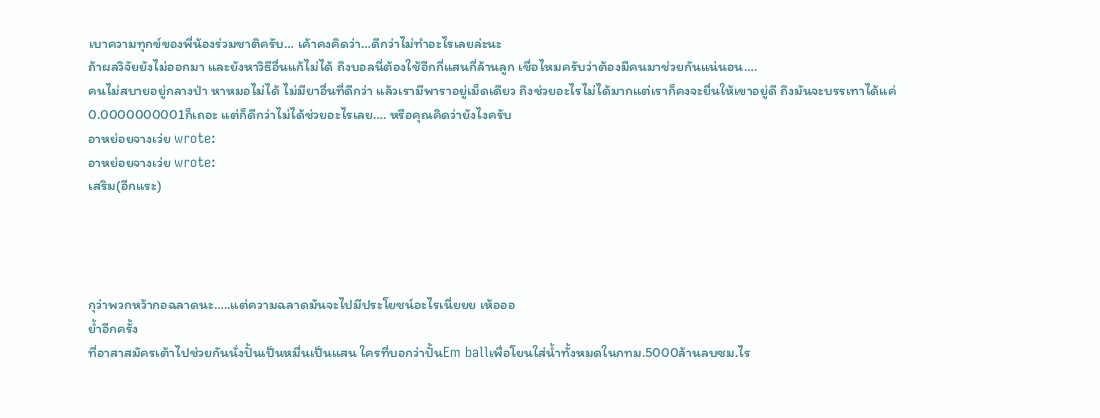เบาความทุกข์ของพี่น้องร่วมชาติครับ… เค้าคงคิดว่า…ดีกว่าไม่ทำอะไรเลยล่ะนะ
ถ้าผลวิจัยยังไม่ออกมา และยังหาวิธีอื่นแก้ไม่ได้ ถึงบอลนี่ต้องใช้อีกกี่แสนกี่ล้านลูก เชื่อไหมครับว่าต้องมีคนมาช่วยกันแน่นอน….
คนไม่สบายอยู่กลางป่า หาหมอไม่ได้ ไม่มียาอื่นที่ดีกว่า แล้วเรามีพาราอยู่เม็ดเดียว ถึงช่วยอะไรไม่ได้มากแต่เราก็คงจะยื่นให้เขาอยู่ดี ถึงมันจะบรรเทาได้แค่0.0000000001ก็เถอะ แต่ก็ดีกว่าไม่ได้ช่วยอะไรเลย…. หรือคุณคิดว่ายังไงครับ
อาหย่อยจางเว่ย wrote:
อาหย่อยจางเว่ย wrote:
เสริม(อีกแระ)




กุว่าพวกหว้ากอฉลาดนะ…..แต่ความฉลาดมันจะไปมีประโยชน์อะไรเนี่ยยย เห้อออ
ย้ำอีกครั้ง
ที่อาสาสมัครเต้าไปช่วยกันนั่งปั้นเป็นหมื่นเป็นแสน ใครที่บอกว่าปั้นEm ballเพื่อโยนใส่น้ำทั้งหมดในกทม.5000ล้านลบซม.ไร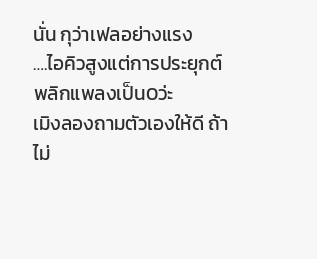นั่น กุว่าเฟลอย่างแรง
….ไอคิวสูงแต่การประยุกต์พลิกแพลงเป็น0ว่ะ
เมิงลองถามตัวเองให้ดี ถ้าไม่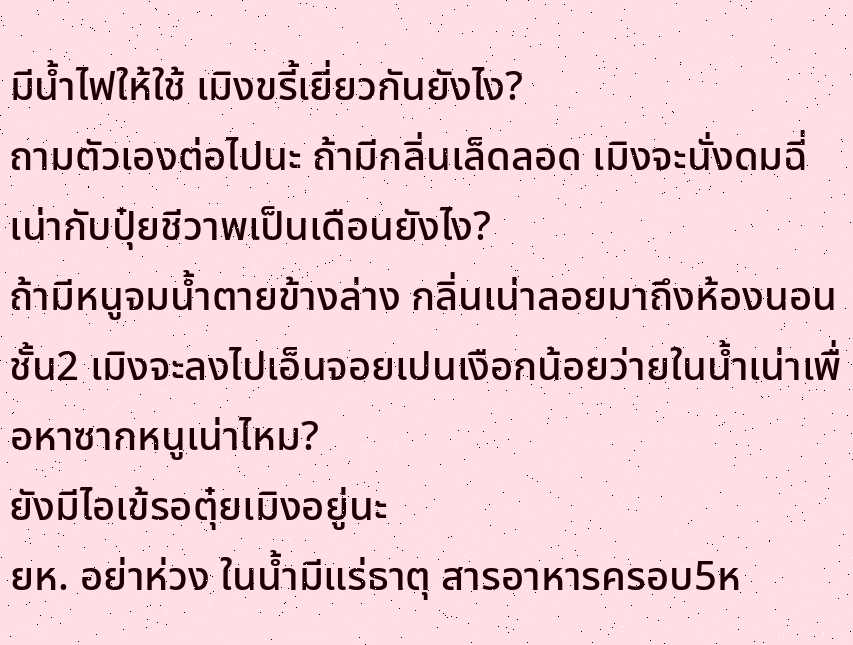มีน้ำไฟให้ใช้ เมิงขรี้เยี่ยวกันยังไง?
ถามตัวเองต่อไปนะ ถ้ามีกลิ่นเล็ดลอด เมิงจะนั่งดมฉี่เน่ากับปุ๋ยชีวาพเป็นเดือนยังไง?
ถ้ามีหนูจมน้ำตายข้างล่าง กลิ่นเน่าลอยมาถึงห้องนอนชั้น2 เมิงจะลงไปเอ็นจอยเปนเงือกน้อยว่ายในน้ำเน่าเพื่อหาซากหนูเน่าไหม?
ยังมีไอเข้รอตุ๋ยเมิงอยู่นะ
ยห. อย่าห่วง ในน้ำมีแร่ธาตุ สารอาหารครอบ5ห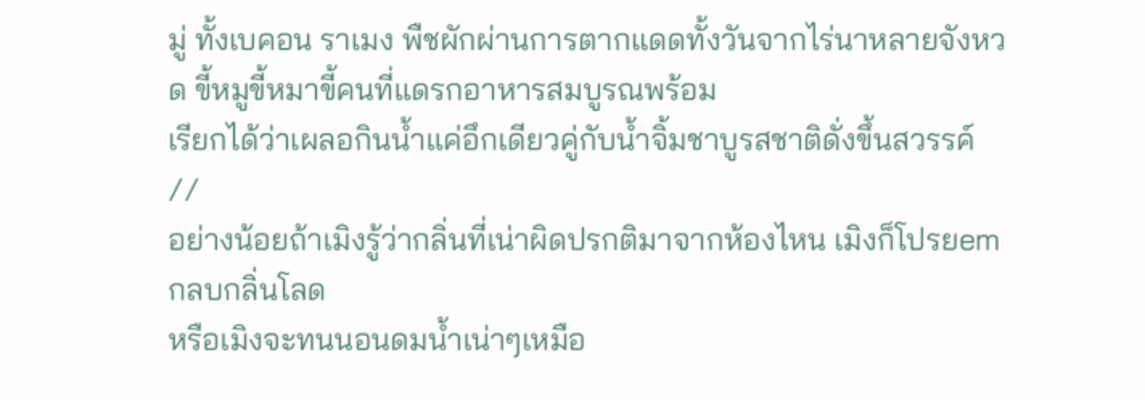มู่ ทั้งเบคอน ราเมง พืชผักผ่านการตากแดดทั้งวันจากไร่นาหลายจังหวด ขี้หมูขี้หมาขี้คนที่แดรกอาหารสมบูรณพร้อม
เรียกได้ว่าเผลอกินน้ำแค่อึกเดียวคู่กับน้ำจิ้มชาบูรสชาติดั่งขึ้นสวรรค์
//
อย่างน้อยถ้าเมิงรู้ว่ากลิ่นที่เน่าผิดปรกติมาจากห้องไหน เมิงก็โปรยemกลบกลิ่นโลด
หรือเมิงจะทนนอนดมน้ำเน่าๆเหมือ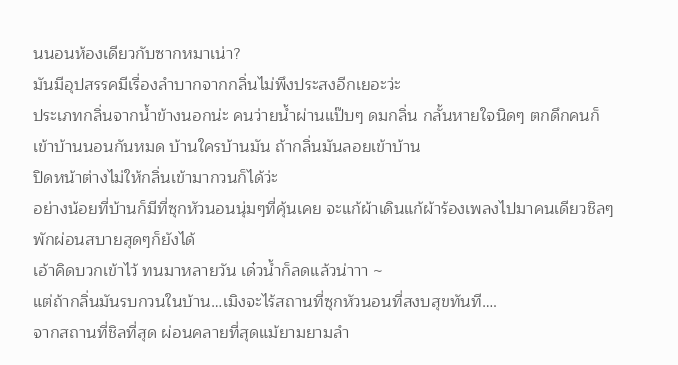นนอนห้องเดียวกับซากหมาเน่า?
มันมีอุปสรรคมีเรื่องลำบากจากกลิ่นไม่พึงประสงอีกเยอะว่ะ
ประเภทกลิ่นจากน้ำข้างนอกน่ะ คนว่ายน้ำผ่านแป๊บๆ ดมกลิ่น กลั้นหายใจนิดๆ ตกดึกคนก็เข้าบ้านนอนกันหมด บ้านใครบ้านมัน ถ้ากลิ่นมันลอยเข้าบ้าน
ปิดหน้าต่างไม่ให้กลิ่นเข้ามากวนก็ได้ว่ะ
อย่างน้อยที่บ้านก็มีที่ซุกหัวนอนนุ่มๆที่คุ้นเคย จะแก้ผ้าเดินแก้ผ้าร้องเพลงไปมาคนเดียวชิลๆพักผ่อนสบายสุดๆก็ยังได้
เอ้าคิดบวกเข้าไว้ ทนมาหลายวัน เด๋วน้ำก็ลดแล้วน่าาา ~
แต่ถ้ากลิ่นมันรบกวนในบ้าน…เมิงจะไร้สถานที่ซุกหัวนอนที่สงบสุขทันที….
จากสถานที่ชิลที่สุด ผ่อนคลายที่สุดแม้ยามยามลำ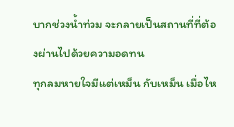บากช่วงน้ำท่วม จะกลายเป็นสถานที่ที่ต้องผ่านไปด้วยความอดทน
ทุกลมหายใจมีแต่เหม็น กับเหม็น เมื่อไห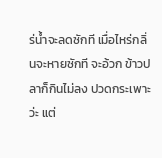ร่น้ำจะลดซักที เมื่อไหร่กลิ่นจะหายซักที จะอ้วก ข้าวปลาก็กินไม่ลง ปวดกระเพาะว่ะ แต่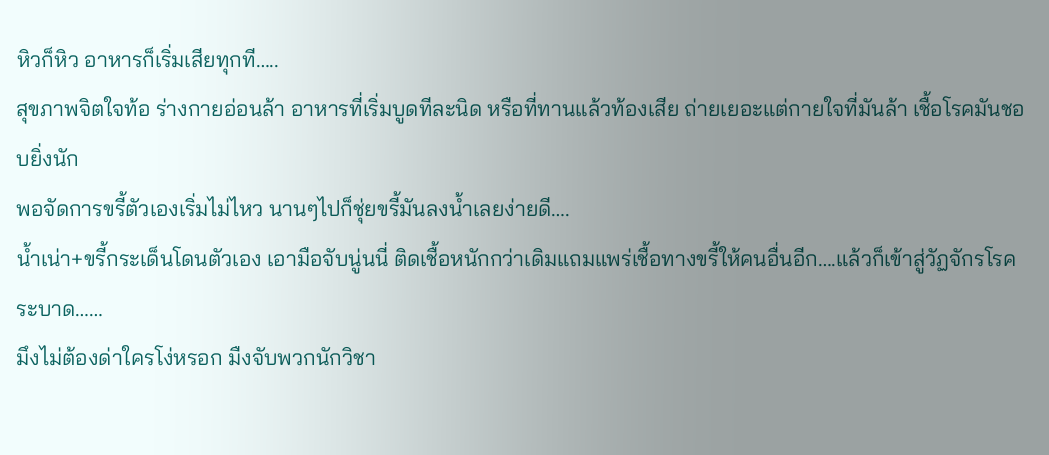หิวก็หิว อาหารก็เริ่มเสียทุกที…..
สุขภาพจิตใจท้อ ร่างกายอ่อนล้า อาหารที่เริ่มบูดทีละนิด หรือที่ทานแล้วท้องเสีย ถ่ายเยอะแต่กายใจที่มันล้า เชื้อโรคมันชอบยิ่งนัก
พอจัดการขรี้ตัวเองเริ่มไม่ไหว นานๆไปก็ชุ่ยขรี้มันลงน้ำเลยง่ายดี….
น้ำเน่า+ขรี้กระเด็นโดนตัวเอง เอามือจับนู่นนี่ ติดเชื้อหนักกว่าเดิมแถมแพร่เชื้อทางขรี้ให้คนอื่นอีก….แล้วก็เข้าสู่วัฏจักรโรคระบาด……
มึงไม่ต้องด่าใครโง่หรอก มืงจับพวกนักวิชา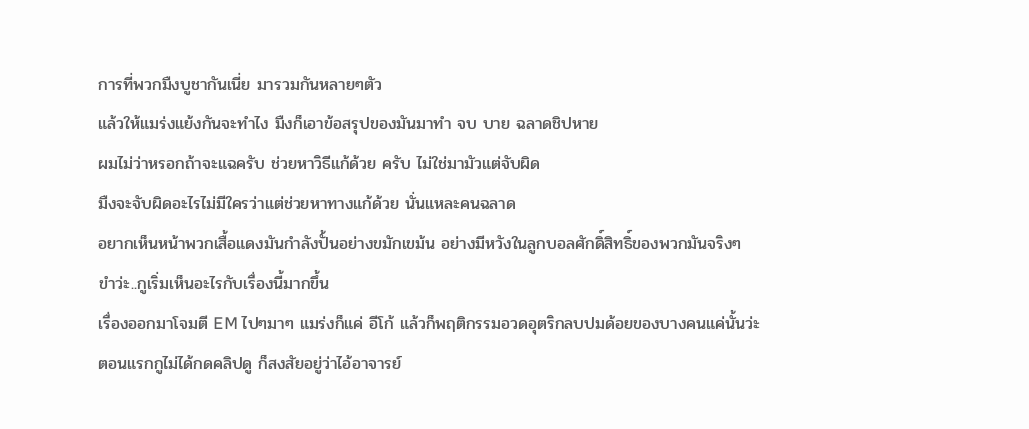การที่พวกมืงบูชากันเนี่ย มารวมกันหลายๆตัว
แล้วให้แมร่งแย้งกันจะทำไง มืงก็เอาข้อสรุปของมันมาทำ จบ บาย ฉลาดชิปหาย
ผมไม่ว่าหรอกถ้าจะแฉครับ ช่วยหาวิธีแก้ด้วย ครับ ไม่ใช่มามัวแต่จับผิด
มืงจะจับผิดอะไรไม่มีใครว่าแต่ช่วยหาทางแก้ด้วย นั่นแหละคนฉลาด
อยากเห็นหน้าพวกเสื้อแดงมันกำลังปั้นอย่างขมักเขม้น อย่างมีหวังในลูกบอลศักดิ์สิทธิ์ของพวกมันจริงๆ
ขำว่ะ..กูเริ่มเห็นอะไรกับเรื่องนี้มากขึ้น
เรื่องออกมาโจมตี EM ไปๆมาๆ แมร่งก็แค่ อีโก้ แล้วก็พฤติกรรมอวดอุตริกลบปมด้อยของบางคนแค่นั้นว่ะ
ตอนแรกกูไม่ได้กดคลิปดู ก็สงสัยอยู่ว่าไอ้อาจารย์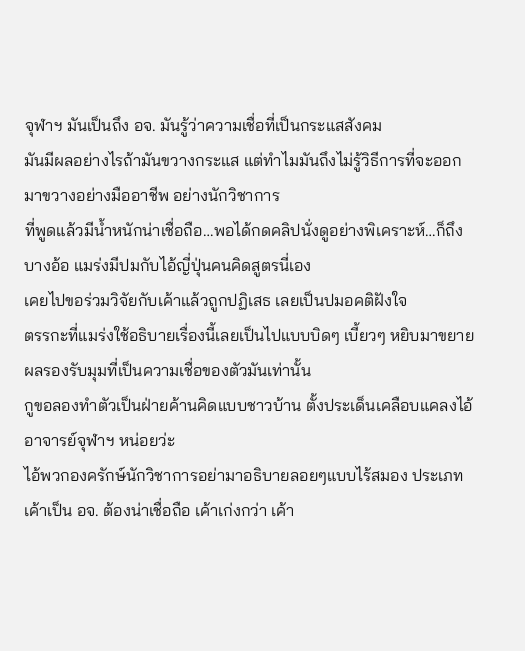จุฬาฯ มันเป็นถึง อจ. มันรู้ว่าความเชื่อที่เป็นกระแสสังคม
มันมีผลอย่างไรถ้ามันขวางกระแส แต่ทำไมมันถึงไม่รู้วิธีการที่จะออกมาขวางอย่างมืออาชีพ อย่างนักวิชาการ
ที่พูดแล้วมีน้ำหนักน่าเชื่อถือ…พอได้กดคลิปนั่งดูอย่างพิเคราะห์…ก็ถึงบางอ้อ แมร่งมีปมกับไอ้ญี่ปุ่นคนคิดสูตรนี่เอง
เคยไปขอร่วมวิจัยกับเค้าแล้วถูกปฏิเสธ เลยเป็นปมอคติฝังใจ
ตรรกะที่แมร่งใช้อธิบายเรื่องนี้เลยเป็นไปแบบบิดๆ เบี้ยวๆ หยิบมาขยายผลรองรับมุมที่เป็นความเชื่อของตัวมันเท่านั้น
กูขอลองทำตัวเป็นฝ่ายค้านคิดแบบชาวบ้าน ตั้งประเด็นเคลือบแคลงไอ้อาจารย์จุฬาฯ หน่อยว่ะ
ไอ้พวกองครักษ์นักวิชาการอย่ามาอธิบายลอยๆแบบไร้สมอง ประเภทเค้าเป็น อจ. ต้องน่าเชื่อถือ เค้าเก่งกว่า เค้า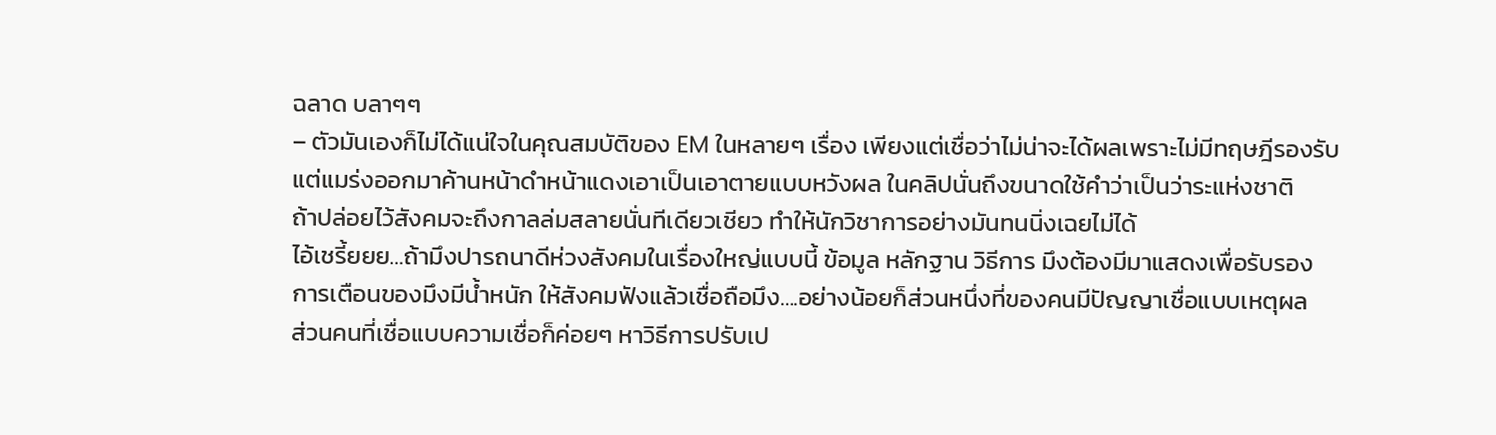ฉลาด บลาๆๆ
– ตัวมันเองก็ไม่ได้แน่ใจในคุณสมบัติของ EM ในหลายๆ เรื่อง เพียงแต่เชื่อว่าไม่น่าจะได้ผลเพราะไม่มีทฤษฎีรองรับ
แต่แมร่งออกมาค้านหน้าดำหน้าแดงเอาเป็นเอาตายแบบหวังผล ในคลิปนั่นถึงขนาดใช้คำว่าเป็นว่าระแห่งชาติ
ถ้าปล่อยไว้สังคมจะถึงกาลล่มสลายนั่นทีเดียวเชียว ทำให้นักวิชาการอย่างมันทนนิ่งเฉยไม่ได้
ไอ้เชรี้ยยย…ถ้ามึงปารถนาดีห่วงสังคมในเรื่องใหญ่แบบนี้ ข้อมูล หลักฐาน วิธีการ มึงต้องมีมาแสดงเพื่อรับรอง
การเตือนของมึงมีน้ำหนัก ให้สังคมฟังแล้วเชื่อถือมึง….อย่างน้อยก็ส่วนหนึ่งที่ของคนมีปัญญาเชื่อแบบเหตุผล
ส่วนคนที่เชื่อแบบความเชื่อก็ค่อยๆ หาวิธีการปรับเป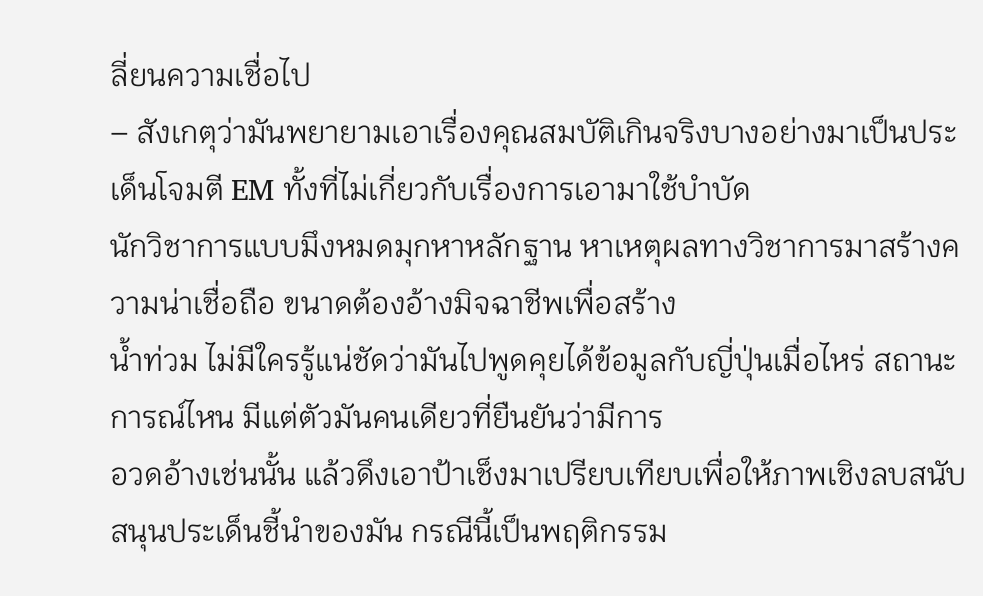ลี่ยนความเชื่อไป
– สังเกตุว่ามันพยายามเอาเรื่องคุณสมบัติเกินจริงบางอย่างมาเป็นประเด็นโจมตี EM ทั้งที่ไม่เกี่ยวกับเรื่องการเอามาใช้บำบัด
นักวิชาการแบบมึงหมดมุกหาหลักฐาน หาเหตุผลทางวิชาการมาสร้างความน่าเชื่อถือ ขนาดต้องอ้างมิจฉาชีพเพื่อสร้าง
น้ำท่วม ไม่มีใครรู้แน่ชัดว่ามันไปพูดคุยได้ข้อมูลกับญี่ปุ่นเมื่อไหร่ สถานะการณ์ไหน มีแต่ตัวมันคนเดียวที่ยืนยันว่ามีการ
อวดอ้างเช่นนั้น แล้วดึงเอาป้าเช็งมาเปรียบเทียบเพื่อให้ภาพเชิงลบสนับสนุนประเด็นชี้นำของมัน กรณีนี้เป็นพฤติกรรม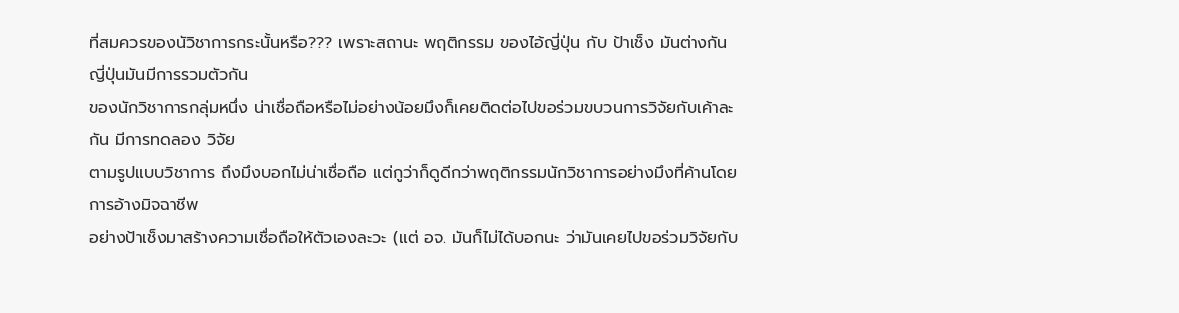ที่สมควรของนัวิชาการกระนั้นหรือ??? เพราะสถานะ พฤติกรรม ของไอ้ญี่ปุ่น กับ ป้าเช็ง มันต่างกัน ญี่ปุ่นมันมีการรวมตัวกัน
ของนักวิชาการกลุ่มหนึ่ง น่าเชื่อถือหรือไม่อย่างน้อยมึงก็เคยติดต่อไปขอร่วมขบวนการวิจัยกับเค้าละกัน มีการทดลอง วิจัย
ตามรูปแบบวิชาการ ถึงมึงบอกไม่น่าเชื่อถือ แต่กูว่าก็ดูดีกว่าพฤติกรรมนักวิชาการอย่างมึงที่ค้านโดยการอ้างมิจฉาชีพ
อย่างป้าเช็งมาสร้างความเชื่อถือให้ตัวเองละวะ (แต่ อจ. มันก็ไม่ได้บอกนะ ว่ามันเคยไปขอร่วมวิจัยกับ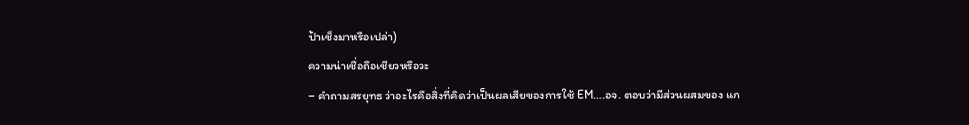ป้าเช็งมาหรือเปล่า)
ความน่าเชื่อถือเชียวหรือวะ
– คำถามสรยุทธ ว่าอะไรคือสิ่งที่คิดว่าเป็นผลเสียของการใช้ EM….อจ. ตอบว่ามีส่วนผสมของ แก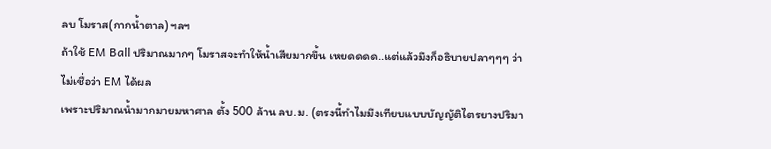ลบ โมราส(กากน้ำตาล) ฯลฯ
ถ้าใช้ EM Ball ปริมาณมากๆ โมราสจะทำให้น้ำเสียมากขึ้น เหยดดดด..แต่แล้วมึงก็อธิบายปลาๆๆๆ ว่าไม่เชื่อว่า EM ได้ผล
เพราะปริมาณน้ำมากมายมหาศาล ตั้ง 500 ล้าน ลบ.ม. (ตรงนี้ทำไมมึงเทียบแบบบัญญัติไตรยางปริมา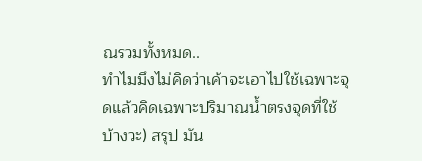ณรวมทั้งหมด..
ทำไมมึงไม่คิดว่าเค้าจะเอาไปใช้เฉพาะจุดแล้วคิดเฉพาะปริมาณน้ำตรงจุดที่ใช้บ้างวะ) สรุป มัน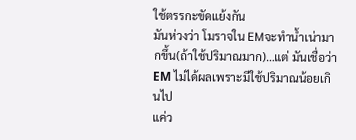ใช้ตรรกะขัดแย้งกัน
มันห่วงว่า โมราจใน EMจะทำน้ำเน่ามากขึ้น(ถ้าใช้ปริมาณมาก)…แต่ มันเชื่อว่า EM ไม่ได้ผลเพราะมีใช้ปริมาณน้อยเกินไป
แค่ว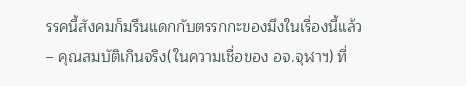รรคนี้สังคมก็มรึนแดกกับตรรกกะของมึงในเรื่องนี้แล้ว
– คุณสมบัติเกินจริง(ในความเชื่อของ อจ.จุฬาฯ) ที่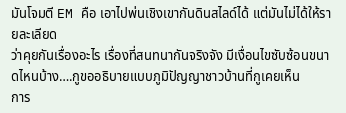มันโจมตี EM คือ เอาไปพ่นเชิงเขากันดินสไลด์ได้ แต่มันไม่ได้ให้รายละเลียด
ว่าคุยกันเรื่องอะไร เรื่องที่สนทนากันจริงจัง มีเงื่อนไขซับซ้อนขนาดไหนบ้าง….กูขออธิบายแบบภูมิปัญญาชาวบ้านที่กูเคยเห็น
การ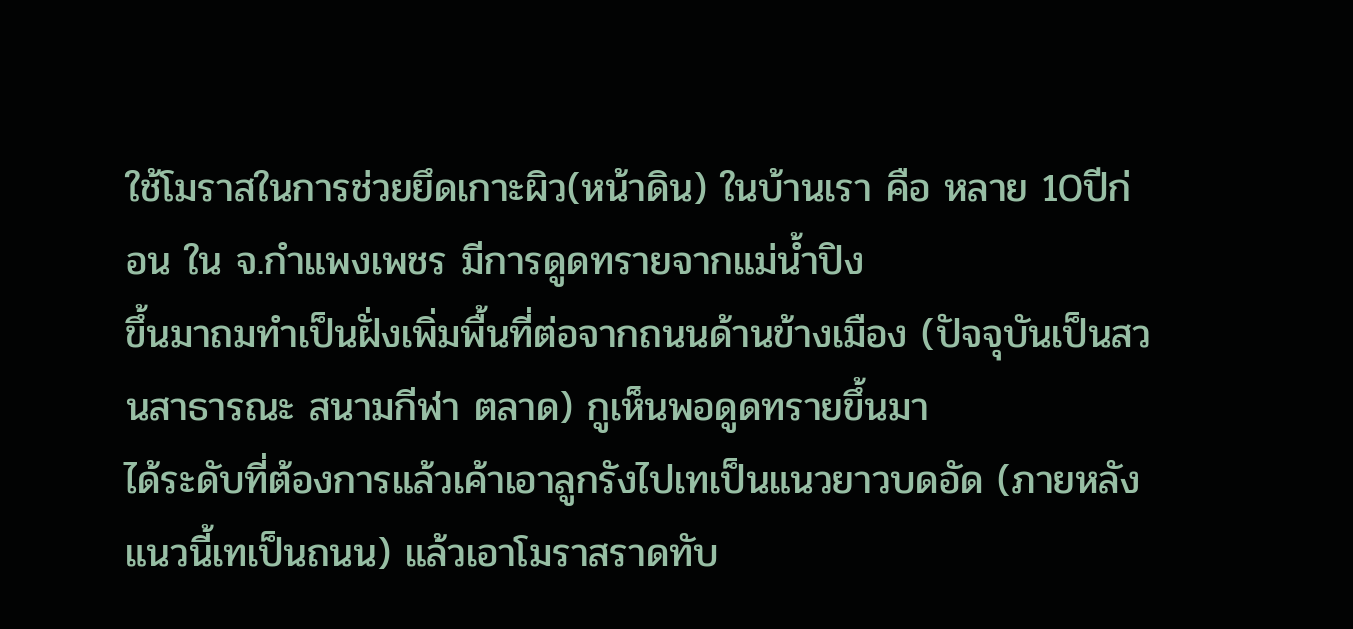ใช้โมราสในการช่วยยึดเกาะผิว(หน้าดิน) ในบ้านเรา คือ หลาย 10ปีก่อน ใน จ.กำแพงเพชร มีการดูดทรายจากแม่น้ำปิง
ขึ้นมาถมทำเป็นฝั่งเพิ่มพื้นที่ต่อจากถนนด้านข้างเมือง (ปัจจุบันเป็นสวนสาธารณะ สนามกีฬา ตลาด) กูเห็นพอดูดทรายขึ้นมา
ได้ระดับที่ต้องการแล้วเค้าเอาลูกรังไปเทเป็นแนวยาวบดอัด (ภายหลังแนวนี้เทเป็นถนน) แล้วเอาโมราสราดทับ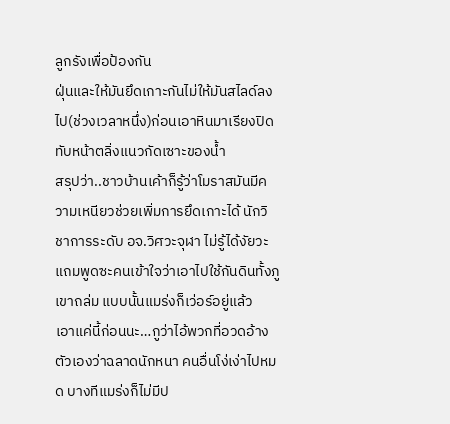ลูกรังเพื่อป้องกัน
ฝุ่นและให้มันยึดเกาะกันไม่ให้มันสไลด์ลงไป(ช่วงเวลาหนึ่ง)ก่อนเอาหินมาเรียงปิดทับหน้าตลิ่งแนวกัดเซาะของน้ำ
สรุปว่า..ชาวบ้านเค้าก็รู้ว่าโมราสมันมีความเหนียวช่วยเพิ่มการยึดเกาะได้ นักวิชาการระดับ อจ.วิศวะจุฬา ไม่รู้ได้งัยวะ
แถมพูดซะคนเข้าใจว่าเอาไปใช้กันดินทั้งภูเขาถล่ม แบบนั้นแมร่งก็เว่อร์อยู่แล้ว
เอาแค่นี้ก่อนนะ…กูว่าไอ้พวกที่อวดอ้างตัวเองว่าฉลาดนักหนา คนอื่นโง่เง่าไปหมด บางทีแมร่งก็ไม่มีป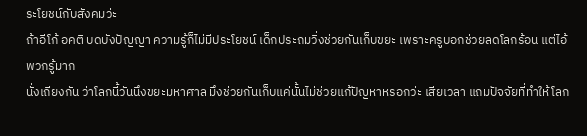ระโยชน์กับสังคมว่ะ
ถ้าอีโก้ อคติ บดบังปัญญา ความรู้ก็ไม่มีประโยชน์ เด็กประถมวิ่งช่วยกันเก็บขยะ เพราะครูบอกช่วยลดโลกร้อน แต่ไอ้พวกรู้มาก
นั่งเถียงกัน ว่าโลกนี้วันนึงขยะมหาศาล มึงช่วยกันเก็บแค่นั้นไม่ช่วยแก้ปัญหาหรอกว่ะ เสียเวลา แถมปัจจัยที่ทำให้โลก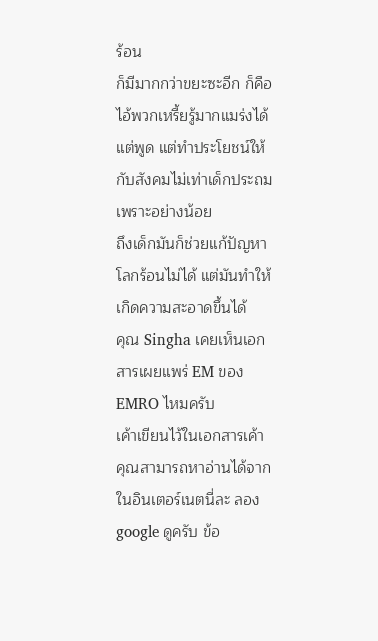ร้อน
ก็มีมากกว่าขยะซะอีก ก็คือไอ้พวกเหรี้ยรู้มากแมร่งได้แต่พูด แต่ทำประโยชน์ให้กับสังคมไม่เท่าเด็กประถม เพราะอย่างน้อย
ถึงเด็กมันก็ช่วยแก้ปัญหาโลกร้อนไม่ได้ แต่มันทำให้เกิดความสะอาดขึ้นได้
คุณ Singha เคยเห็นเอกสารเผยแพร่ EM ของ EMRO ไหมครับ
เค้าเขียนไว้ในเอกสารเค้า คุณสามารถหาอ่านได้จากในอินเตอร์เนตนี่ละ ลอง google ดูครับ ข้อ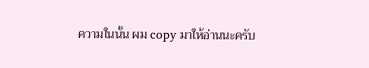ความในนั้น ผม copy มาให้อ่านนะครับ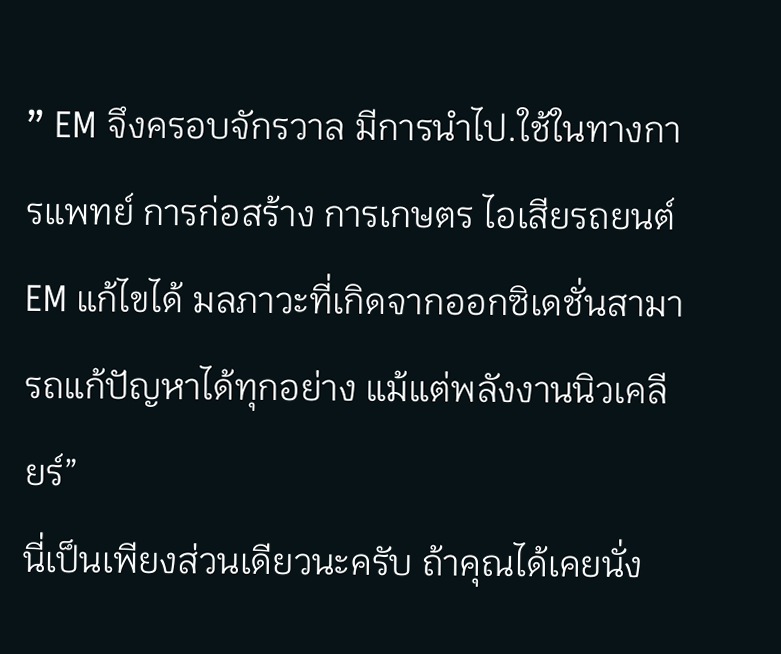” EM จึงครอบจักรวาล มีการนำไป.ใช้ในทางการแพทย์ การก่อสร้าง การเกษตร ไอเสียรถยนต์ EM แก้ไขได้ มลภาวะที่เกิดจากออกซิเดชั่นสามารถแก้ปัญหาได้ทุกอย่าง แม้แต่พลังงานนิวเคลียร์”
นี่เป็นเพียงส่วนเดียวนะครับ ถ้าคุณได้เคยนั่ง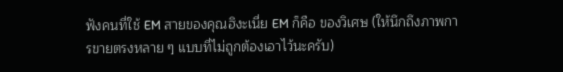ฟังคนที่ใช้ EM สายของคุณฮิงะเนี่ย EM ก็คือ ของวิเศษ (ให้นึกถึงภาพการขายตรงหลาย ๆ แบบที่ไม่ถูกต้องเอาไว้นะครับ)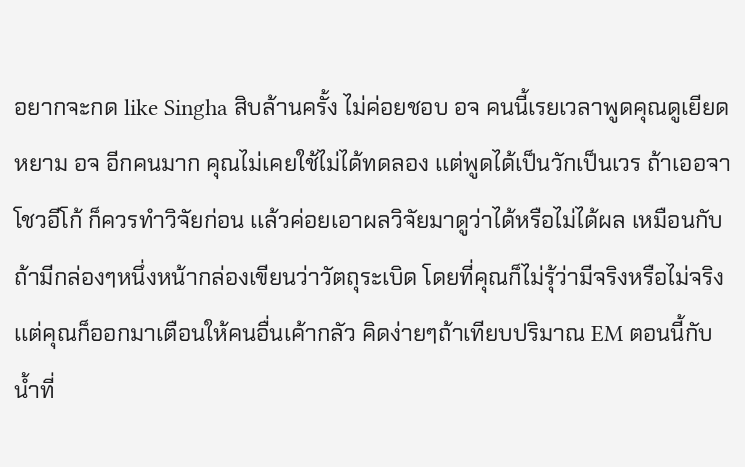อยากจะกด like Singha สิบล้านครั้ง ไม่ค่อยชอบ อจ คนนี้เรยเวลาพูดคุณดูเยียดหยาม อจ อีกคนมาก คุณไม่เคยใช้ไม่ได้ทดลอง เเต่พูดได้เป็นวักเป็นเวร ถ้าเออจาโชวอีโก้ ก็ควรทำวิจัยก่อน เเล้วค่อยเอาผลวิจัยมาดูว่าได้หรือไม่ได้ผล เหมือนกับถ้ามีกล่องๆหนึ่งหน้ากล่องเขียนว่าวัตถุระเบิด โดยที่คุณก็ไม่รุ้ว่ามีจริงหรือไม่จริงเเต่คุณก็ออกมาเตือนให้คนอื่นเค้ากลัว คิดง่ายๆถ้าเทียบปริมาณ EM ตอนนี้กับน้ำที่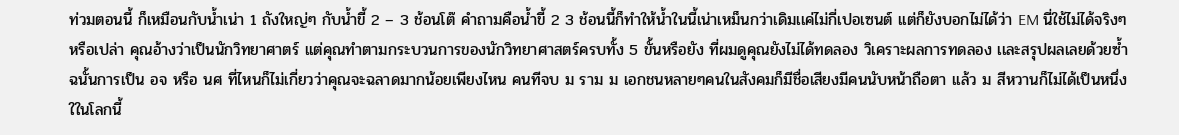ท่วมตอนนี้ ก็เหมือนกับน้ำเน่า 1 ถังใหญ่ๆ กับน้ำขี้ 2 – 3 ช้อนโต๊ คำถามคือน้ำขี้ 2 3 ช้อนนี้ก็ทำให้น้ำในนี้เน่าเหม็นกว่าเดิมเเค่ไม่กี่เปอเซนต์ เเต่ก็ยังบอกไม่ได้ว่า EM นี่ใช้ไม่ได้จริงๆหรือเปล่า คุณอ้างว่าเป็นนักวิทยาศาตร์ เเต่คุณทำตามกระบวนการของนักวิทยาศาสตร์ครบทั้ง 5 ขั้นหรือยัง ที่ผมดูคุณยังไม่ได้ทดลอง วิเคราะผลการทดลอง เเละสรุปผลเลยด้วยซ้ำ ฉนั้นการเป็น อจ หรือ นศ ที่ไหนก็ไม่เกี่ยวว่าคุณจะฉลาดมากน้อยเพียงไหน คนทีจบ ม ราม ม เอกชนหลายๆคนในสังคมก็มีชื่อเสียงมีคนนับหน้าถือตา เเล้ว ม สีหวานก็ไม่ได้เป็นหนึ่งใในโลกนี้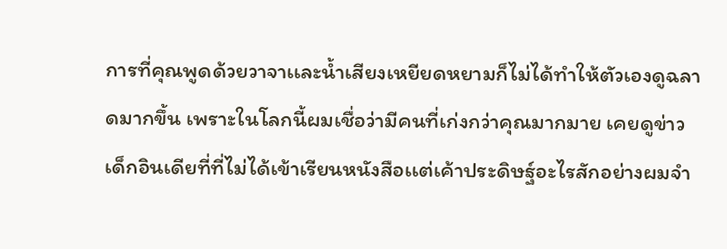การที่คุณพูดด้วยวาจาเเละน้ำเสียงเหยียดหยามก็ไม่ได้ทำให้ตัวเองดูฉลาดมากขึ้น เพราะในโลกนี้ผมเชื่อว่ามีคนที่เก่งกว่าคุณมากมาย เคยดูข่าวเด็กอินเดียที่ที่ไม่ได้เข้าเรียนหนังสือเเต่เค้าประดิษฐ์อะไรสักอย่างผมจำ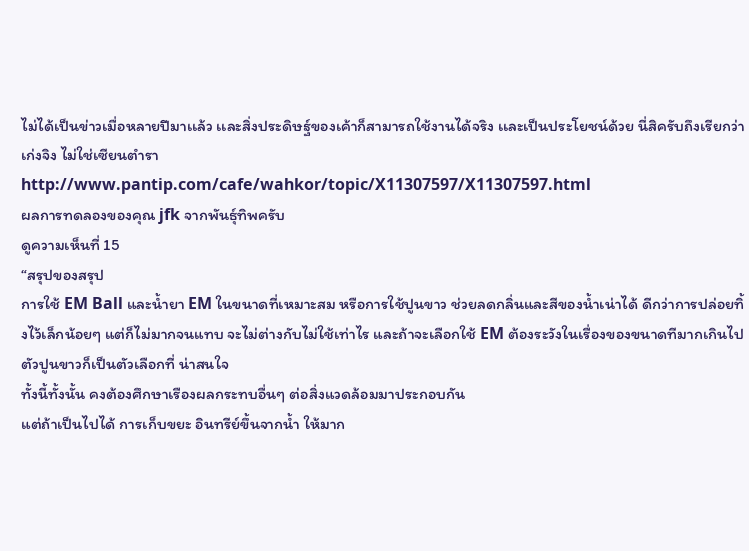ไม่ได้เป็นข่าวเมื่อหลายปีมาเเล้ว เเละสิ่งประดิษฐ์ของเค้าก็สามารถใช้งานได้จริง เเละเป็นประโยชน์ด้วย นี่สิครับถึงเรียกว่าเก่งจิง ไม่ใช่เซียนตำรา
http://www.pantip.com/cafe/wahkor/topic/X11307597/X11307597.html
ผลการทดลองของคุณ jfk จากพันธุ์ทิพครับ
ดูความเห็นที่ 15
“สรุปของสรุป
การใช้ EM Ball และน้ำยา EM ในขนาดที่เหมาะสม หรือการใช้ปูนขาว ช่วยลดกลิ่นและสีของน้ำเน่าได้ ดีกว่าการปล่อยทิ้งไว้เล็กน้อยๆ แต่ก็ไม่มากจนแทบ จะไม่ต่างกับไม่ใช้เท่าไร และถ้าจะเลือกใช้ EM ต้องระวังในเรื่องของขนาดทีมากเกินไป
ตัวปูนขาวก็เป็นตัวเลือกที่ น่าสนใจ
ทั้งนี้ทั้งนั้น คงต้องศึกษาเรืองผลกระทบอื่นๆ ต่อสิ่งแวดล้อมมาประกอบกัน
แต่ถ้าเป็นไปได้ การเก็บขยะ อินทรีย์ขึ้นจากน้ำ ให้มาก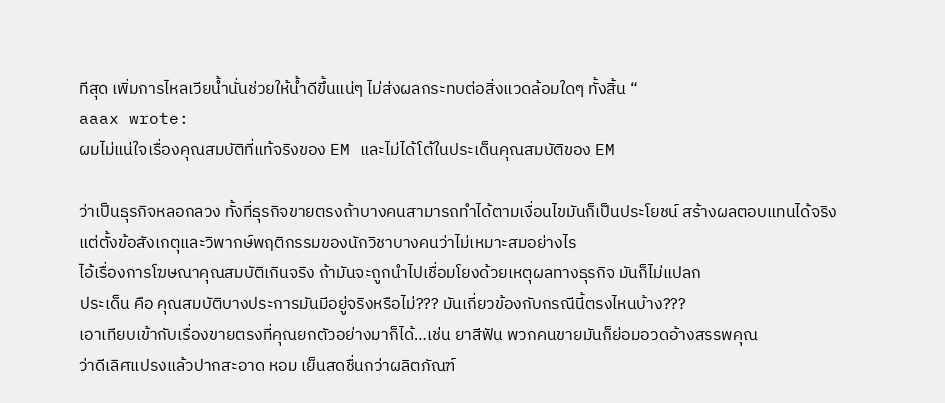ทีสุด เพิ่มการไหลเวียน้ำนั่นช่วยให้น้ำดีขึ้นแน่ๆ ไม่ส่งผลกระทบต่อสิ่งแวดล้อมใดๆ ทั้งสิ้น “
aaax wrote:
ผมไม่แน่ใจเรื่องคุณสมบัติที่แท้จริงของ EM และไม่ได้โต้ในประเด็นคุณสมบัติของ EM

ว่าเป็นธุรกิจหลอกลวง ทั้งที่ธุรกิจขายตรงถ้าบางคนสามารถทำได้ตามเงื่อนไขมันก็เป็นประโยชน์ สร้างผลตอบแทนได้จริง
แต่ตั้งข้อสังเกตุและวิพากษ์พฤติกรรมของนักวิชาบางคนว่าไม่เหมาะสมอย่างไร
ไอ้เรื่องการโฆษณาคุณสมบัติเกินจริง ถ้ามันจะถูกนำไปเชื่อมโยงด้วยเหตุผลทางธุรกิจ มันก็ไม่แปลก
ประเด็น คือ คุณสมบัติบางประการมันมีอยู่จริงหรือไม่??? มันเกี่ยวข้องกับกรณีนี้ตรงไหนบ้าง???
เอาเทียบเข้ากับเรื่องขายตรงที่คุณยกตัวอย่างมาก็ได้…เช่น ยาสีฟัน พวกคนขายมันก็ย่อมอวดอ้างสรรพคุณ
ว่าดีเลิศแปรงแล้วปากสะอาด หอม เย็นสดชื่นกว่าผลิตภัณฑ์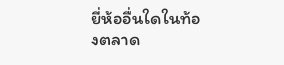ยี่ห้ออื่นใดในท้องตลาด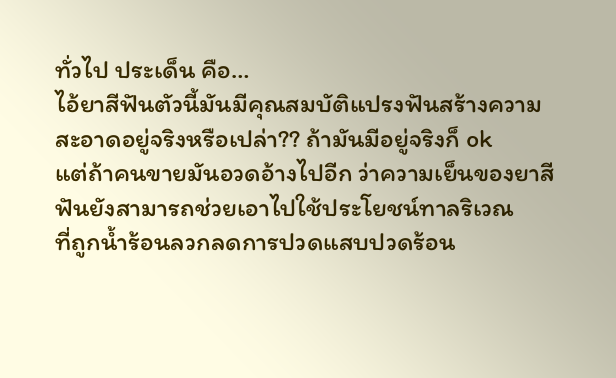ทั่วไป ประเด็น คือ…
ไอ้ยาสีฟันตัวนี้มันมีคุณสมบัติแปรงฟันสร้างความสะอาดอยู่จริงหรือเปล่า?? ถ้ามันมีอยู่จริงก็ ok
แต่ถ้าคนขายมันอวดอ้างไปอีก ว่าความเย็นของยาสีฟันยังสามารถช่วยเอาไปใช้ประโยชน์ทาลริเวณ
ที่ถูกน้ำร้อนลวกลดการปวดแสบปวดร้อน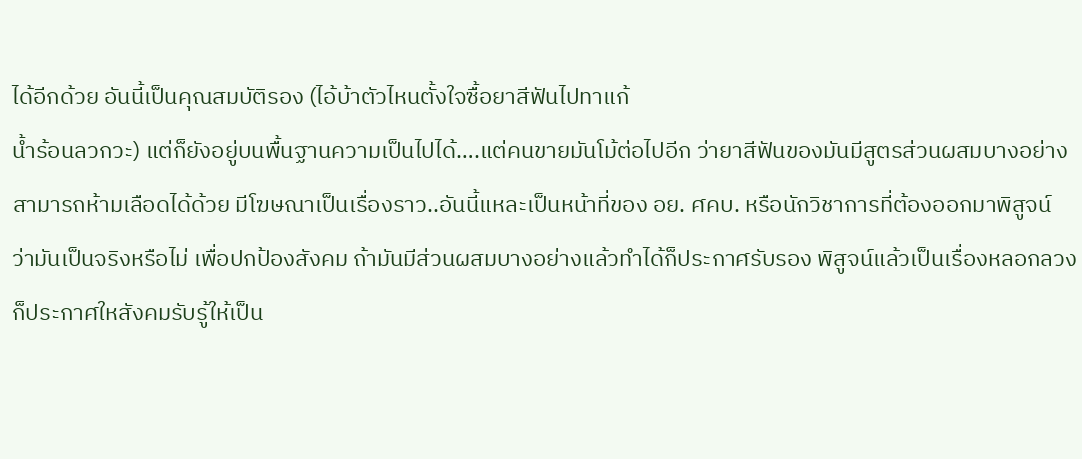ได้อีกด้วย อันนี้เป็นคุณสมบัติรอง (ไอ้บ้าตัวไหนตั้งใจซื้อยาสีฟันไปทาแก้
น้ำร้อนลวกวะ) แต่ก็ยังอยู่บนพื้นฐานความเป็นไปได้….แต่คนขายมันโม้ต่อไปอีก ว่ายาสีฟันของมันมีสูตรส่วนผสมบางอย่าง
สามารถห้ามเลือดได้ด้วย มีโฆษณาเป็นเรื่องราว..อันนี้แหละเป็นหน้าที่ของ อย. ศคบ. หรือนักวิชาการที่ต้องออกมาพิสูจน์
ว่ามันเป็นจริงหรือไม่ เพื่อปกป้องสังคม ถ้ามันมีส่วนผสมบางอย่างแล้วทำได้ก็ประกาศรับรอง พิสูจน์แล้วเป็นเรื่องหลอกลวง
ก็ประกาศใหสังคมรับรู้ให้เป็น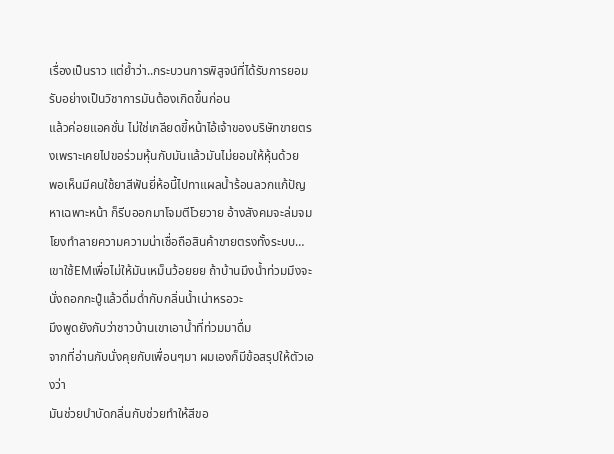เรื่องเป็นราว แต่ย้ำว่า..กระบวนการพิสูจน์ที่ได้รับการยอมรับอย่างเป็นวิชาการมันต้องเกิดขึ้นก่อน
แล้วค่อยแอคชั่น ไม่ใช่เกลียดขี้หน้าไอ้เจ้าของบริษัทขายตรงเพราะเคยไปขอร่วมหุ้นกับมันแล้วมันไม่ยอมให้หุ้นด้วย
พอเห็นมีคนใช้ยาสีฟันยี่ห้อนี้ไปทาแผลน้ำร้อนลวกแก้ปัญหาเฉพาะหน้า ก็รีบออกมาโจมตีโวยวาย อ้างสังคมจะล่มจม
โยงทำลายความความน่าเชื่อถือสินค้าขายตรงทั้งระบบ…
เขาใช้EMเพื่อไม่ให้มันเหม็นว้อยยย ถ้าบ้านมึงน้ำท่วมมึงจะนั่งถอกกะปู๋แล้วดื่มด่ำกับกลิ่นน้ำเน่าหรอวะ
มึงพูดยังกับว่าชาวบ้านเขาเอาน้ำที่ท่วมมาดื่ม
จากที่อ่านกับนั่งคุยกับเพื่อนๆมา ผมเองก็มีข้อสรุปให้ตัวเองว่า
มันช่วยบำบัดกลิ่นกับช่วยทำให้สีขอ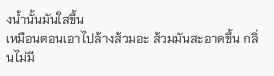งน้ำนั้นมันใสขึ้น
เหมือนตอนเอาไปล้างส้วมอะ ส้วมมันสะอาดขึ้น กลิ่นไม่มี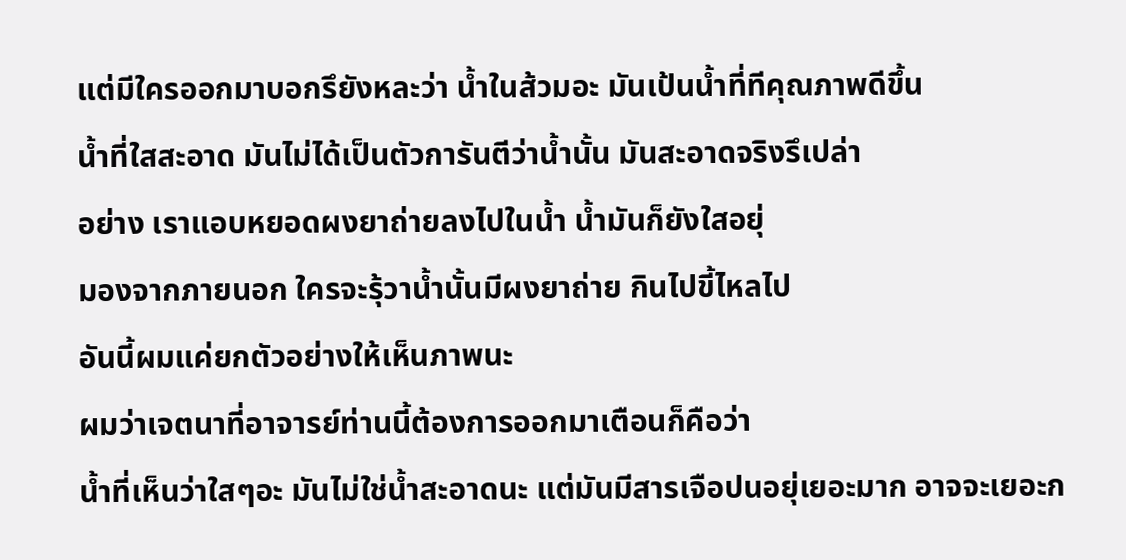แต่มีใครออกมาบอกรึยังหละว่า น้ำในส้วมอะ มันเป้นน้ำที่ทีคุณภาพดีขึ้น
น้ำที่ใสสะอาด มันไม่ได้เป็นตัวการันตีว่าน้ำนั้น มันสะอาดจริงรึเปล่า
อย่าง เราแอบหยอดผงยาถ่ายลงไปในน้ำ น้ำมันก็ยังใสอยุ่
มองจากภายนอก ใครจะรุ้วาน้ำนั้นมีผงยาถ่าย กินไปขี้ไหลไป
อันนี้ผมแค่ยกตัวอย่างให้เห็นภาพนะ
ผมว่าเจตนาที่อาจารย์ท่านนี้ต้องการออกมาเตือนก็คือว่า
น้ำที่เห็นว่าใสๆอะ มันไม่ใช่น้ำสะอาดนะ แต่มันมีสารเจือปนอยุ่เยอะมาก อาจจะเยอะก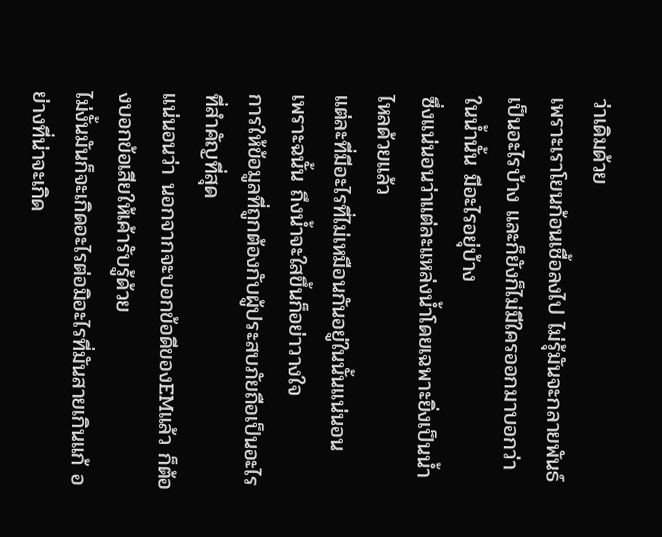ว่าเดิมด้วย
เพราะเราโยนก้อนเชื้อลงไป ไม่รุ้มันจะกลายพันธ์เป็นอะไรบ้าง และก็ยังก็ไม่มีใครออกมาบอกว่า ในน้ำนั้น มีอะไรอยุ่บ้าง
ซึ่งแน่นอนว่าแต่ละแหล่งน้ำโดยเฉพาะยิ่งเป็นน้ำไหลด้วยแล้ว
แต่ละที่มีอะไรที่ไม่เหมือนกันอยู่ในนั้นแน่นอน
เพราะฉนั้น ถึงน้ำจะใสขึ้นก็อย่าวางใจ
การให้ข้อมูลที่ถูกต้องกับผู้ประสบภัยถือเป็นอะไรที่สำคัญที่สุด
แน่นอนว่า นอกจากจะบอกข้อดีของEMแล้ว ก็ต้องบอกข้อเสียให้เค้ารับรู้ด้วย
ไม่งั้นมันก็จะเกิดอะไรต่อมิอะไรที่มันสายเกินแก้ อย่างที่น่าจะเกิด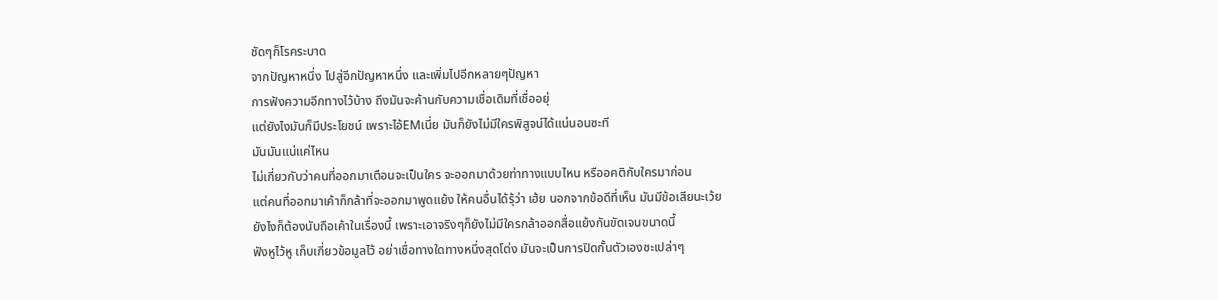ชัดๆก็โรคระบาด
จากปัญหาหนึ่ง ไปสู่อีกปัญหาหนึ่ง และเพิ่มไปอีกหลายๆปัญหา
การฟังความอีกทางไว้บ้าง ถึงมันจะค้านกับความเชื่อเดิมที่เชื่ออยุ่
แต่ยังไงมันก็มีประโยชน์ เพราะไอ้EMเนี่ย มันก็ยังไม่มีใครพิสูจน์ได้แน่นอนซะที
มันมันแน่แค่ไหน
ไม่เกี่ยวกับว่าคนที่ออกมาเตือนจะเป็นใคร จะออกมาด้วยท่าทางแบบไหน หรืออคติกับใครมาก่อน
แต่คนที่ออกมาเค้าก็กล้าที่จะออกมาพูดแย้ง ให้คนอื่นได้รุ้ว่า เฮ้ย นอกจากข้อดีที่เห็น มันมีข้อเสียนะเว้ย
ยังไงก็ต้องนับถือเค้าในเรื่องนี้ เพราะเอาจริงๆก็ยังไม่มีใครกล้าออกสื่อแย้งกันขัดเจนขนาดนี้
ฟังหูไว้หู เก็บเกี่ยวข้อมูลไว้ อย่าเชื่อทางใดทางหนึ่งสุดโต่ง มันจะเป็นการปิดกั้นตัวเองซะเปล่าๆ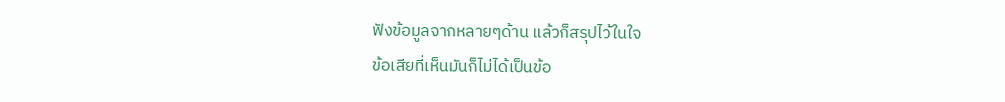ฟังข้อมูลจากหลายๆด้าน แล้วก็สรุปไว้ในใจ
ข้อเสียที่เห็นมันก็ไม่ได้เป็นข้อ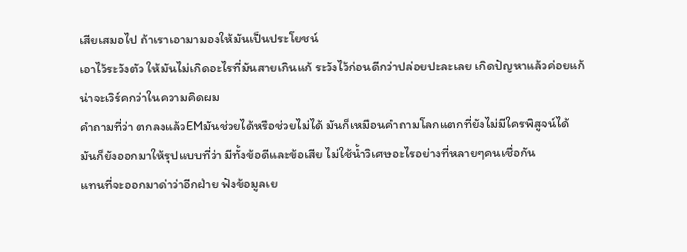เสียเสมอไป ถ้าเราเอามามองให้มันเป็นประโยชน์
เอาไว้ระวังตัว ให้มันไม่เกิดอะไรที่มันสายเกินแก้ ระวังไว้ก่อนดีกว่าปล่อยปะละเลย เกิดปัญหาแล้วค่อยแก้
น่าจะเวิร์คกว่าในความคิดผม
คำถามที่ว่า ตกลงแล้วEMมันช่วยได้หรือช่วยไม่ได้ มันก็เหมือนคำถามโลกแตกที่ยังไม่มีใครพิสูจน์ได้
มันก็ยังออกมาให้รุปแบบที่ว่า มีทั้งข้อดีและข้อเสีย ไม่ใช้น้ำวิเศษอะไรอย่างที่หลายๆคนเชื่อกัน
แทนที่จะออกมาด่าว่าอีกฝ่าย ฟังข้อมูลเย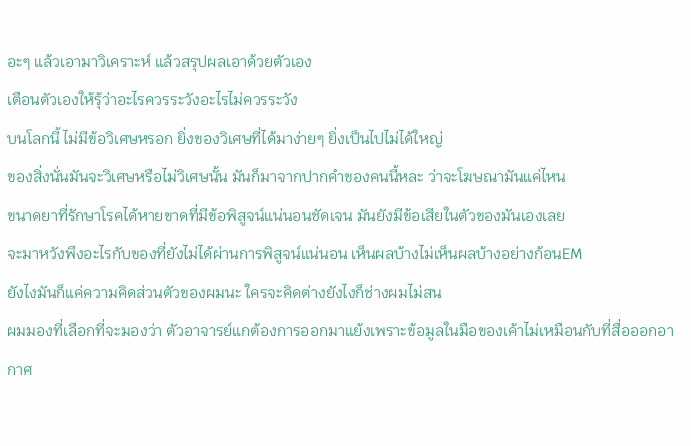อะๆ แล้วเอามาวิเคราะห์ แล้วสรุปผลเอาด้วยตัวเอง
เตือนตัวเองให้รุ้ว่าอะไรควรระวังอะไรไม่ควรระวัง
บนโลกนี้ ไม่มีข้อวิเศษหรอก ยิ่งของวิเศษที่ได้มาง่ายๆ ยิ่งเป็นไปไม่ได้ใหญ่
ของสิ่งนั่นมันจะวิเศษหรือไม่วิเศษนั้น มันก็มาจากปากคำของคนนี้หละ ว่าจะโฆษณามันแค่ไหน
ขนาดยาที่รักษาโรคได้หายขาดที่มีข้อพิสูจน์แน่นอนชัดเจน มันยังมีข้อเสียในตัวของมันเองเลย
จะมาหวังพึงอะไรกับของที่ยังไม่ได้ผ่านการพิสูจน์แน่นอน เห็นผลบ้างไม่เห็นผลบ้างอย่างก้อนEM
ยังไงมันก็แค่ความคิดส่วนตัวของผมนะ ใครจะคิดต่างยังไงก็ช่างผมไม่สน
ผมมองที่เลือกที่จะมองว่า ตัวอาจารย์แกต้องการออกมาแย้งเพราะข้อมูลในมือของเค้าไม่เหมือนกับที่สื่อออกอากาศ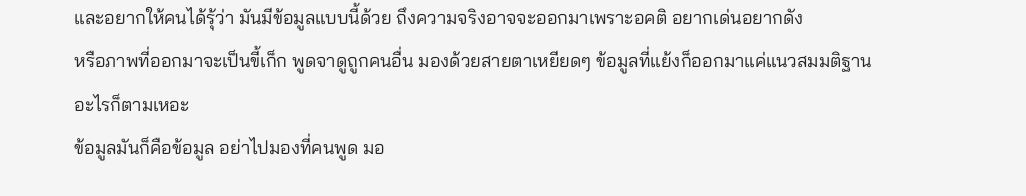และอยากให้คนได้รุ้ว่า มันมีข้อมูลแบบนี้ด้วย ถึงความจริงอาจจะออกมาเพราะอคติ อยากเด่นอยากดัง
หรือภาพที่ออกมาจะเป็นขี้เก็ก พูดจาดูถูกคนอื่น มองด้วยสายตาเหยียดๆ ข้อมูลที่แย้งก็ออกมาแค่แนวสมมติฐานอะไรก็ตามเหอะ
ข้อมูลมันก็คือข้อมูล อย่าไปมองที่คนพูด มอ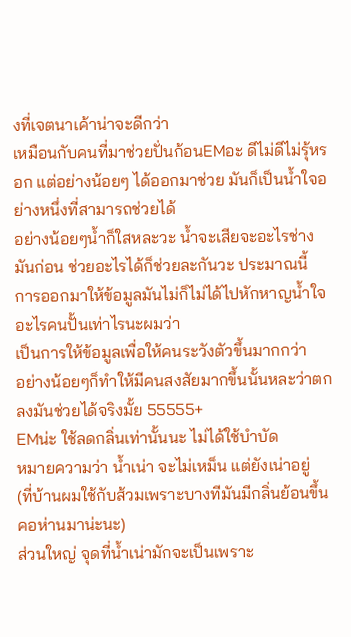งที่เจตนาเค้าน่าจะดีกว่า
เหมือนกับคนที่มาช่วยปั่นก้อนEMอะ ดีไม่ดีไม่รุ้หรอก แต่อย่างน้อยๆ ได้ออกมาช่วย มันก็เป็นน้ำใจอย่างหนึ่งที่สามารถช่วยได้
อย่างน้อยๆน้ำก็ใสหละวะ น้ำจะเสียจะอะไรช่างมันก่อน ช่วยอะไรได้ก็ช่วยละกันวะ ประมาณนี้
การออกมาให้ข้อมูลมันไม่ก็ไม่ได้ไปหักหาญน้ำใจอะไรคนปั้นเท่าไรนะผมว่า
เป็นการให้ข้อมูลเพื่อให้คนระวังตัวขึ้นมากกว่า
อย่างน้อยๆก็ทำให้มีคนสงสัยมากขึ้นนั้นหละว่าตกลงมันช่วยได้จริงมั้ย 55555+
EMน่ะ ใช้ลดกลิ่นเท่านั้นนะ ไม่ได้ใช้บำบัด
หมายความว่า น้ำเน่า จะไม่เหม็น แต่ยังเน่าอยู่
(ที่บ้านผมใช้กับส้วมเพราะบางทีมันมีกลิ่นย้อนขึ้นคอห่านมาน่ะนะ)
ส่วนใหญ่ จุดที่น้ำเน่ามักจะเป็นเพราะ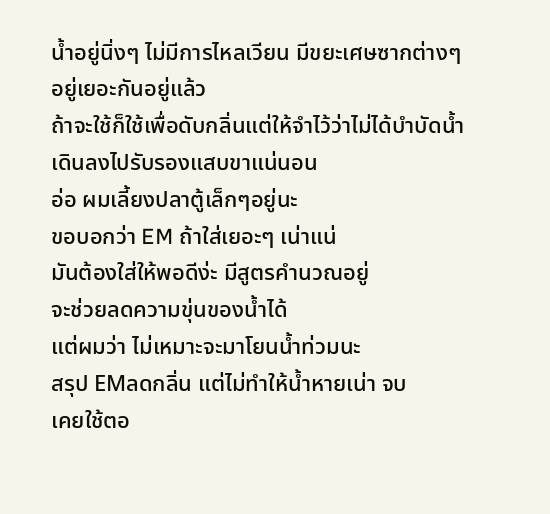น้ำอยู่นิ่งๆ ไม่มีการไหลเวียน มีขยะเศษซากต่างๆอยู่เยอะกันอยู่แล้ว
ถ้าจะใช้ก็ใช้เพื่อดับกลิ่นแต่ให้จำไว้ว่าไม่ได้บำบัดน้ำ เดินลงไปรับรองแสบขาแน่นอน
อ่อ ผมเลี้ยงปลาตู้เล็กๆอยู่นะ
ขอบอกว่า EM ถ้าใส่เยอะๆ เน่าแน่
มันต้องใส่ให้พอดีง่ะ มีสูตรคำนวณอยู่
จะช่วยลดความขุ่นของน้ำได้
แต่ผมว่า ไม่เหมาะจะมาโยนน้ำท่วมนะ
สรุป EMลดกลิ่น แต่ไม่ทำให้น้ำหายเน่า จบ
เคยใช้ตอ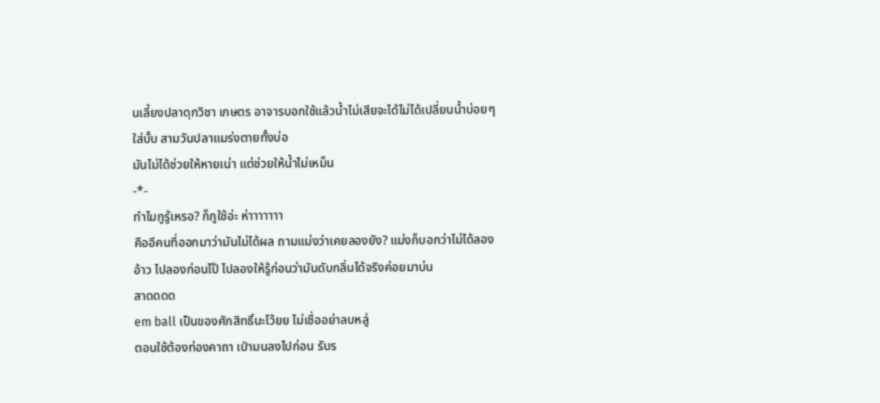นเลี้ยงปลาดุกวิชา เกษตร อาจารบอกใช้แล้วน้ำไม่เสียจะได้ไม่ได้เปลี่ยนน้ำบ่อยๆ
ใส่บั้บ สามวันปลาแมร่งตายทั้งบ่อ
มันไม่ได้ช่วยให้หายเน่า แต่ช่วยให้น้ำไม่เหม็น
-*-
ทำไมกูรู้เหรอ? ก็กูใช้อ่ะ ห่าาาาาาา
คืออีคนที่ออกมาว่ามันไม่ได้ผล ถามแม่งว่าเคยลองยัง? แม่งก็บอกว่าไม่ได้ลอง
อ้าว ไปลองก่อนไป๊ ไปลองให้รู้ก่อนว่ามันดับกลิ่นได้จริงค่อยมาบ่น
สาดดดด
em ball เป็นของศักสิทธิ์นะโว้ยย ไม่เชื่ออย่าลบหลู่
ตอนใช้ต้องท่องคาถา เป่ามนลงไปก่อน รับร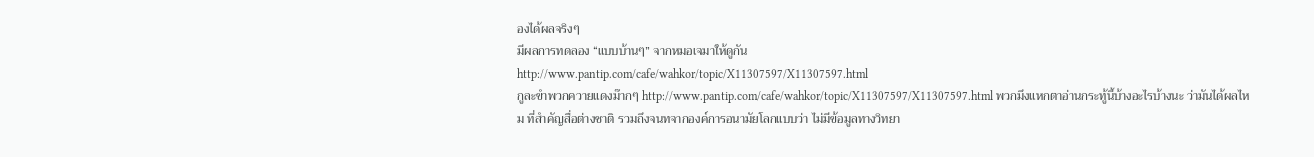องได้ผลจริงๆ
มีผลการทดลอง “แบบบ้านๆ” จากหมอเจมาให้ดูกัน
http://www.pantip.com/cafe/wahkor/topic/X11307597/X11307597.html
กูละขำพวกควายแดงม๊ากๆ http://www.pantip.com/cafe/wahkor/topic/X11307597/X11307597.html พวกมึงแหกตาอ่านกระทู้นี้บ้างอะไรบ้างนะ ว่ามันได้ผลไหม ที่สำคัญสื่อต่างชาติ รวมถึงจนทจากองค์การอนามัยโลกแบบว่า ไม่มีข้อมูลทางวิทยา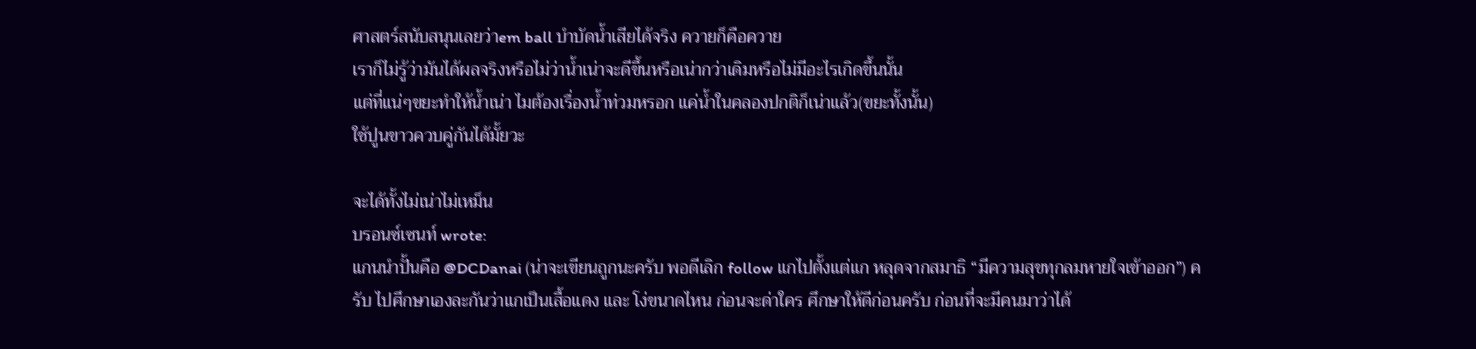ศาสตร์สนับสนุนเลยว่าem ball บำบัดน้ำเสียได้จริง ควายก็คือควาย
เราก็ไม่รู้ว่ามันได้ผลจริงหรือไม่ว่าน้ำเน่าจะดีขึ้นหรือเน่ากว่าเดิมหรือไม่มีอะไรเกิดขึ้นนั้น
แต่ที่แน่ๆขยะทำให้น้ำเน่า ไมต้องเรื่องน้ำท่วมหรอก แค่น้ำในคลองปกติก็เน่าแล้ว(ขยะทั้งนั้น)
ใช้ปูนขาวควบคู่กันได้มั้ยวะ

จะได้ทั้งไม่เน่าไม่เหม็น
บรอนซ์เซนท์ wrote:
แกนนำปั้นคือ @DCDanai (น่าจะเขียนถูกนะครับ พอดีเลิก follow แกไปตั้งแต่แก หลุดจากสมาธิ “มีความสุขทุกลมหายใจเข้าออก”) ครับ ไปศึกษาเองละกันว่าแกเป็นเสื้อแดง และ โง่ขนาดไหน ก่อนจะด่าใคร ศึกษาให้ดีก่อนครับ ก่อนที่จะมีคนมาว่าได้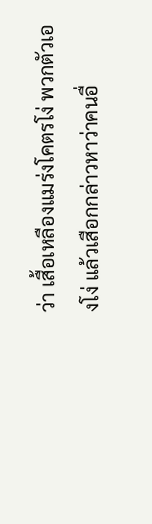ว่า เสื้อเหลืองแมร่งโคตรโง่ พวกตัวเองโง่ แล้วเสือกกล่าวหาว่าคนอื่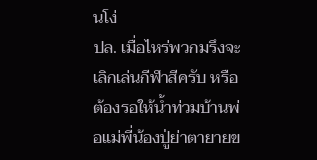นโง่
ปล. เมื่อไหร่พวกมรึงจะเลิกเล่นกีฬาสีครับ หรือต้องรอให้น้ำท่วมบ้านพ่อแม่พี่น้องปู่ย่าตายายข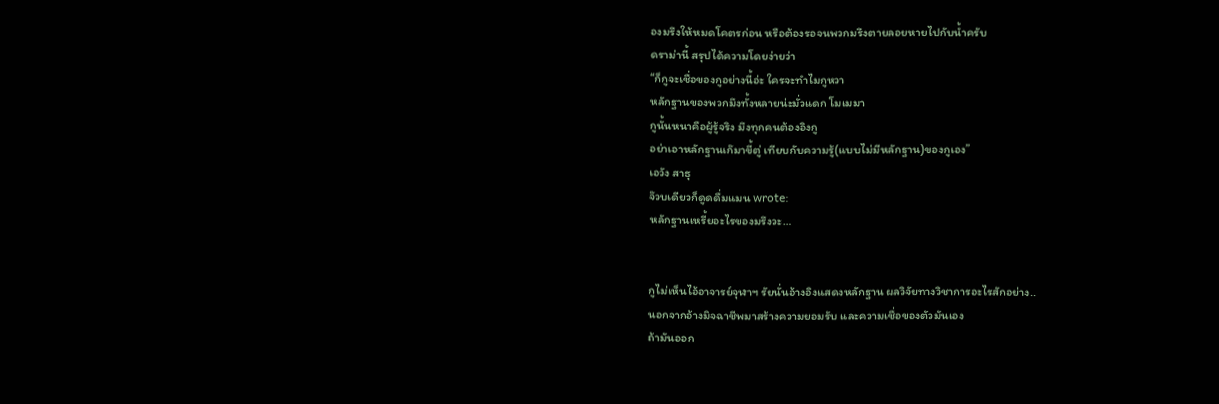องมรึงให้หมดโคตรก่อน หรือต้องรอจนพวกมรึงตายลอยหายไปกับน้ำครับ
ดราม่านี้ สรุปได้ความโดยง่ายว่า
“ก็กูจะเชื่อของกูอย่างนี้อ่ะ ใครจะทำไมกูหวา
หลักฐานของพวกมึงทั้งหลายน่ะมั่วแดก โมเมมา
กูนั้นหนาคือผู้รู้จริง มึงทุกคนต้องอิงกู
อย่าเอาหลักฐานเก๊มาขี้ตู่ เทียบกับความรู้(แบบไม่มีหลักฐาน)ของกูเอง”
เอวัง สาธุ
จ๊วบเดียวก็ดูดดื่มแมน wrote:
หลักฐานเหรี้ยอะไรของมรึงวะ…


กูไม่เห็นไอ้อาจารย์จุฬาฯ รัยนั่นอ้างอิงแสดงหลักฐาน ผลวิจัยทางวิชาการอะไรสักอย่าง..
นอกจากอ้างมิจฉาชีพมาสร้างความยอมรับ และความเชื่อของตัวมันเอง
ถ้ามันออก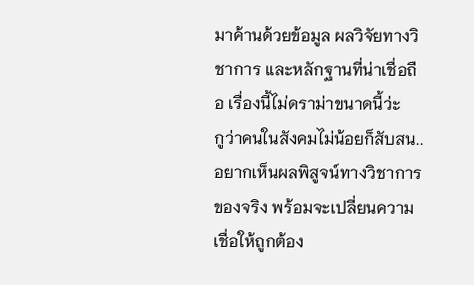มาค้านด้วยข้อมูล ผลวิจัยทางวิชาการ และหลักฐานที่น่าเชื่อถือ เรื่องนี้ไม่ดราม่าขนาดนี้ว่ะ
กูว่าคนในสังคมไม่น้อยก็สับสน..อยากเห็นผลพิสูจน์ทางวิชาการของจริง พร้อมจะเปลี่ยนความเชื่อให้ถูกต้อง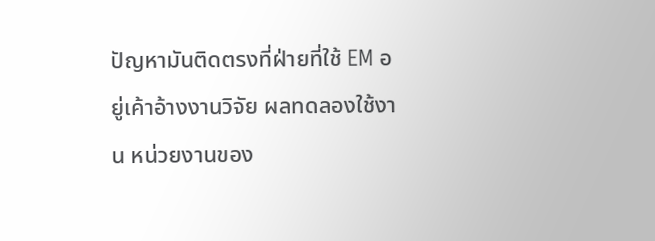ปัญหามันติดตรงที่ฝ่ายที่ใช้ EM อยู่เค้าอ้างงานวิจัย ผลทดลองใช้งาน หน่วยงานของ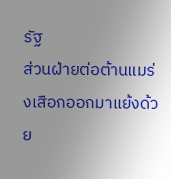รัฐ
ส่วนฝ่ายต่อต้านแมร่งเสือกออกมาแย้งด้วย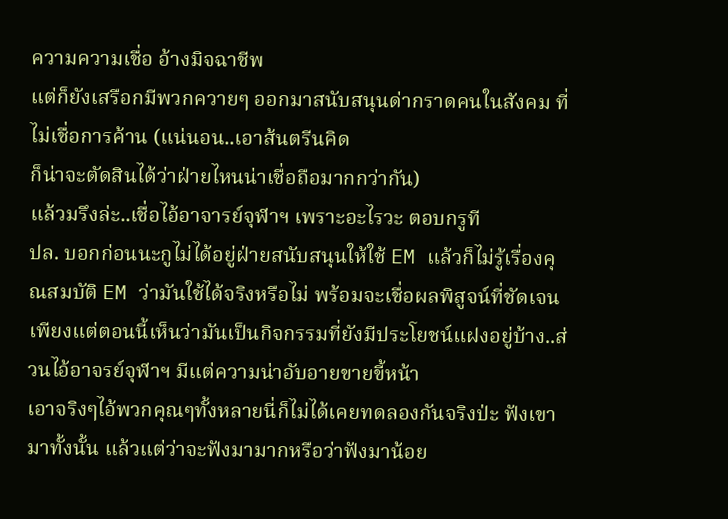ความความเชื่อ อ้างมิจฉาชีพ
แต่ก็ยังเสรือกมีพวกควายๆ ออกมาสนับสนุนด่ากราดคนในสังคม ที่ไม่เชื่อการค้าน (แน่นอน..เอาส้นตรีนคิด
ก็น่าจะตัดสินได้ว่าฝ่ายไหนน่าเชื่อถือมากกว่ากัน)
แล้วมรึงล่ะ..เชื่อไอ้อาจารย์จุฬาฯ เพราะอะไรวะ ตอบกรูที
ปล. บอกก่อนนะกูไม่ได้อยู่ฝ่ายสนับสนุนให้ใช้ EM แล้วก็ไม่รู้เรื่องคุณสมบัติ EM ว่ามันใช้ได้จริงหรือไม่ พร้อมจะเชื่อผลพิสูจน์ที่ชัดเจน เพียงแต่ตอนนี้เห็นว่ามันเป็นกิจกรรมที่ยังมีประโยชน์แฝงอยู่บ้าง..ส่วนไอ้อาจรย์จุฬาฯ มีแต่ความน่าอับอายขายขี้หน้า
เอาจริงๆไอ้พวกคุณๆทั้งหลายนี่ก็ไม่ได้เคยทดลองกันจริงป่ะ ฟังเขามาทั้งนั้น แล้วแต่ว่าจะฟังมามากหรือว่าฟังมาน้อย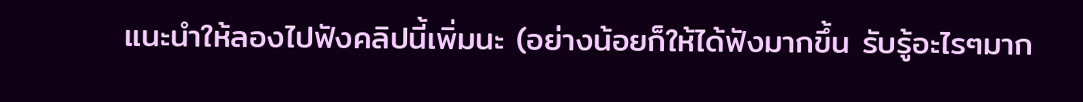แนะนำให้ลองไปฟังคลิปนี้เพิ่มนะ (อย่างน้อยก็ให้ได้ฟังมากขึ้น รับรู้อะไรๆมาก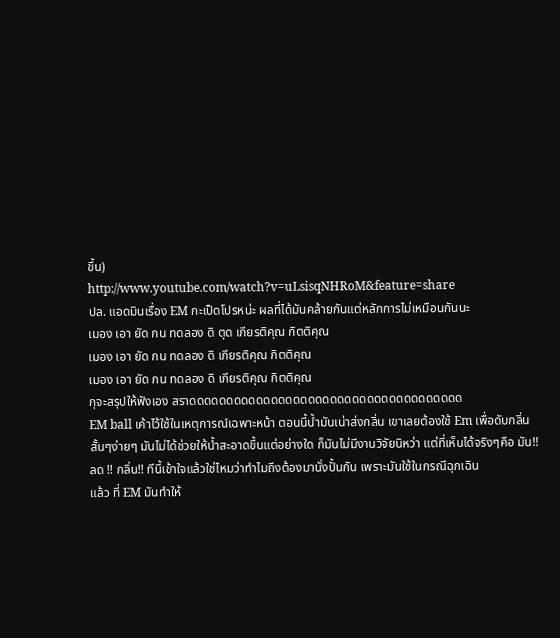ขึ้น)
http://www.youtube.com/watch?v=uLsisqNHRoM&feature=share
ปล. แอดมินเรื่อง EM กะเป็ดโปรหน่ะ ผลที่ได้มันคล้ายกันแต่หลักการไม่เหมือนกันนะ
เมอง เอา ยัด กน ทดลอง ดิ ตุด เกียรติคุณ กิตติคุณ
เมอง เอา ยัด กน ทดลอง ดิ เกียรติคุณ กิตติคุณ
เมอง เอา ยัด กน ทดลอง ดิ เกียรติคุณ กิตติคุณ
กุจะสรุปให้ฟังเอง สราดดดดดดดดดดดดดดดดดดดดดดดดดดดดดดดดดดดดด
EM ball เค้าไว้ใช้ในเหตุการณ์เฉพาะหน้า ตอนนี้น้ำมันเน่าส่งกลิ่น เขาเลยต้องใช้ Em เพื่อดับกลิ่น สั้นๆง่ายๆ มันไม่ได้ช่วยให้น้ำสะอาดขึ้นแต่อย่างใด ก็มันไม่มีงานวิจัยนิหว่า แต่ที่เห็นได้จริงๆคือ มัน!! ลด !! กลิ่น!! ทีนี้เข้าใจแล้วใช่ไหมว่าทำไมถึงต้องมานั่งปั้นกัน เพราะมันใช้ในกรณีฉุกเฉิน
แล้ว ที่ EM มันทำให้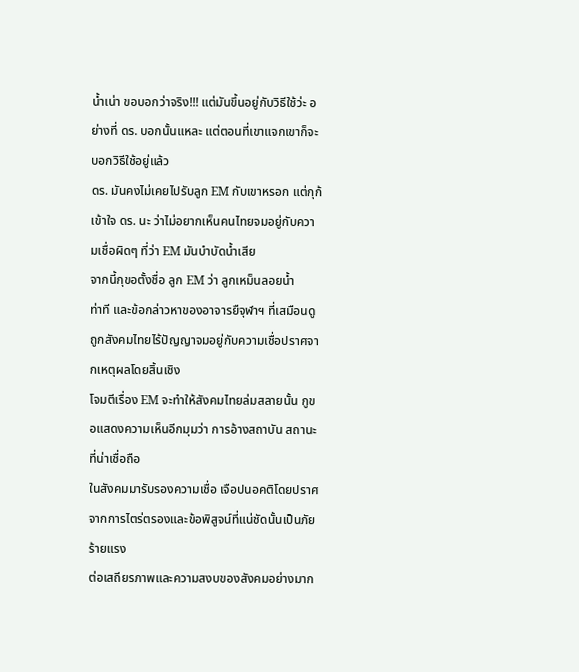น้ำเน่า ขอบอกว่าจริง!!! แต่มันขึ้นอยู่กับวิธีใช้ว่ะ อย่างที่ ดร. บอกนั้นแหละ แต่ตอนที่เขาแจกเขาก็จะบอกวิธีใช้อยู่แล้ว
ดร. มันคงไม่เคยไปรับลูก EM กับเขาหรอก แต่กุก้เข้าใจ ดร. นะ ว่าไม่อยากเห็นคนไทยจมอยู่กับความเชื่อผิดๆ ที่ว่า EM มันบำบัดน้ำเสีย
จากนี้กุขอตั้งชื่อ ลูก EM ว่า ลูกเหม็นลอยน้ำ
ท่าที และข้อกล่าวหาของอาจารยืจุฬาฯ ที่เสมือนดูถูกสังคมไทยไร้ปัญญาจมอยู่กับความเชื่อปราศจากเหตุผลโดยสิ้นเชิง
โจมตีเรื่อง EM จะทำให้สังคมไทยล่มสลายนั้น กูขอแสดงความเห็นอีกมุมว่า การอ้างสถาบัน สถานะที่น่าเชื่อถือ
ในสังคมมารับรองความเชื่อ เจือปนอคติโดยปราศจากการไตร่ตรองและข้อพิสูจน์ที่แน่ชัดนั้นเป็นภัยร้ายแรง
ต่อเสถียรภาพและความสงบของสังคมอย่างมาก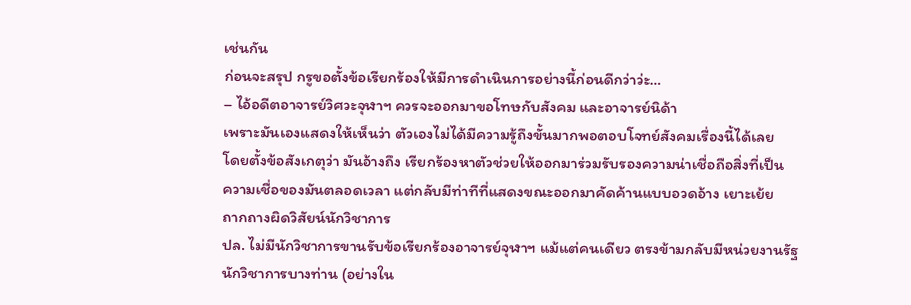เช่นกัน
ก่อนจะสรุป กรูขอตั้งข้อเรียกร้องให้มีการดำเนินการอย่างนี้ก่อนดีกว่าว่ะ…
– ไอ้อดีตอาจารย์วิศวะจุฬาฯ ควรจะออกมาขอโทษกับสังคม และอาจารย์นิด้า
เพราะมันเองแสดงให้เห็นว่า ตัวเองไม่ได้มีความรู้ถึงขั้นมากพอตอบโจทย์สังคมเรื่องนี้ได้เลย
โดยตั้งข้อสังเกตุว่า มันอ้างถึง เรียกร้องหาตัวช่วยให้ออกมาร่วมรับรองความน่าเชื่อถือสิ่งที่เป็น
ความเชื่อของมันตลอดเวลา แต่กลับมีท่าทีที่แสดงขณะออกมาคัดค้านแบบอวดอ้าง เยาะเย้ย
ถากถางผิดวิสัยน์นักวิชาการ
ปล. ไม่มีนักวิชาการขานรับข้อเรียกร้องอาจารย์จุฬาฯ แม้แต่คนเดียว ตรงข้ามกลับมีหน่วยงานรัฐ
นักวิชาการบางท่าน (อย่างใน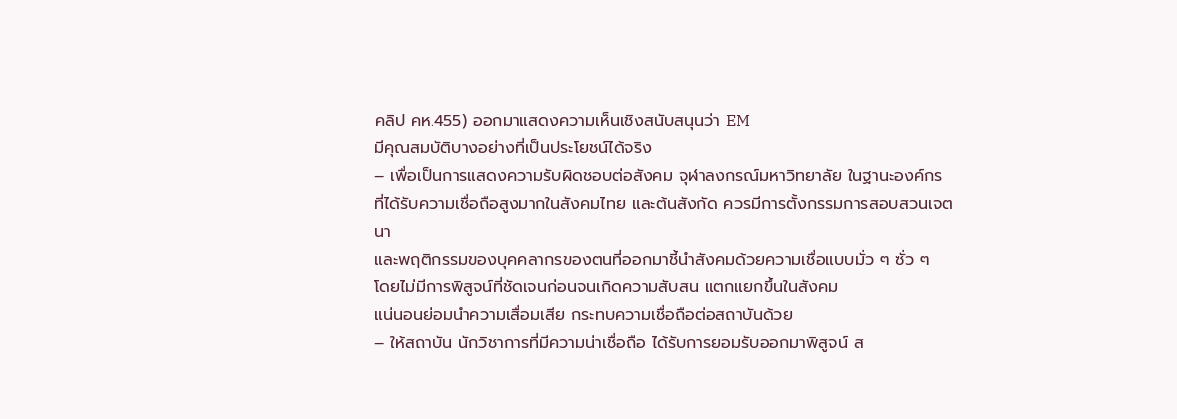คลิป คห.455) ออกมาแสดงความเห็นเชิงสนับสนุนว่า EM
มีคุณสมบัติบางอย่างที่เป็นประโยชน์ได้จริง
– เพื่อเป็นการแสดงความรับผิดชอบต่อสังคม จุฬาลงกรณ์มหาวิทยาลัย ในฐานะองค์กร
ที่ได้รับความเชื่อถือสูงมากในสังคมไทย และต้นสังกัด ควรมีการตั้งกรรมการสอบสวนเจตนา
และพฤติกรรมของบุคคลากรของตนที่ออกมาชี้นำสังคมด้วยความเชื่อแบบมั่ว ๆ ซั่ว ๆ
โดยไม่มีการพิสูจน์ที่ชัดเจนก่อนจนเกิดความสับสน แตกแยกขึ้นในสังคม
แน่นอนย่อมนำความเสื่อมเสีย กระทบความเชื่อถือต่อสถาบันด้วย
– ให้สถาบัน นักวิชาการที่มีความน่าเชื่อถือ ได้รับการยอมรับออกมาพิสูจน์ ส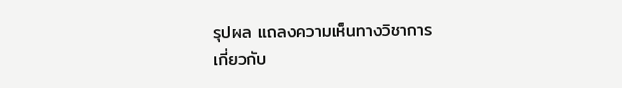รุปผล แถลงความเห็นทางวิชาการ
เกี่ยวกับ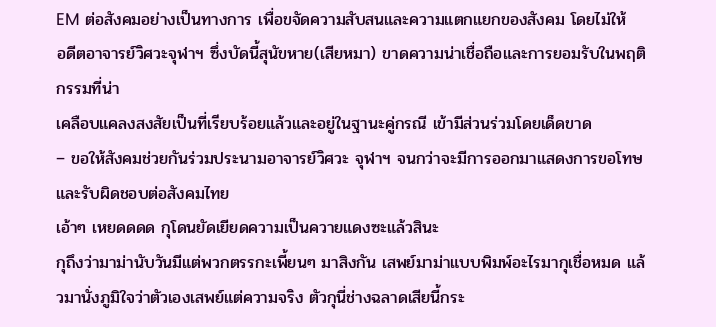EM ต่อสังคมอย่างเป็นทางการ เพื่อขจัดความสับสนและความแตกแยกของสังคม โดยไม่ให้
อดีตอาจารย์วิศวะจุฬาฯ ซึ่งบัดนี้สุนัขหาย(เสียหมา) ขาดความน่าเชื่อถือและการยอมรับในพฤติกรรมที่น่า
เคลือบแคลงสงสัยเป็นที่เรียบร้อยแล้วและอยู่ในฐานะคู่กรณี เข้ามีส่วนร่วมโดยเด็ดขาด
– ขอให้สังคมช่วยกันร่วมประนามอาจารย์วิศวะ จุฬาฯ จนกว่าจะมีการออกมาแสดงการขอโทษและรับผิดชอบต่อสังคมไทย
เอ้าๆ เหยดดดด กุโดนยัดเยียดความเป็นควายแดงซะแล้วสินะ
กุถึงว่ามาม่านับวันมีแต่พวกตรรกะเพี้ยนๆ มาสิงกัน เสพย์มาม่าแบบพิมพ์อะไรมากุเชื่อหมด แล้วมานั่งภูมิใจว่าตัวเองเสพย์แต่ความจริง ตัวกุนี่ช่างฉลาดเสียนี้กระ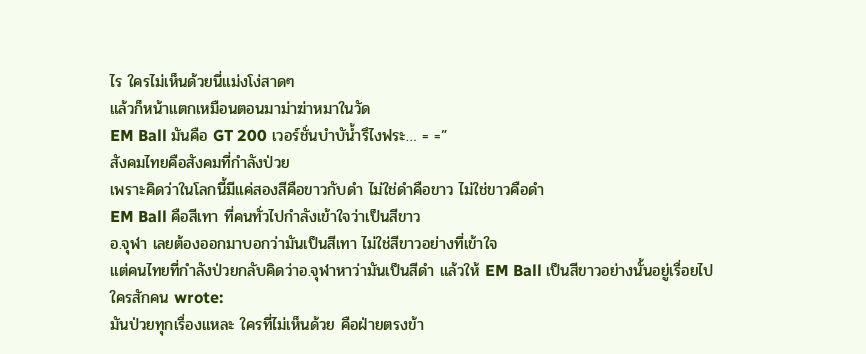ไร ใครไม่เห็นด้วยนี่แม่งโง่สาดๆ
แล้วก็หน้าแตกเหมือนตอนมาม่าฆ่าหมาในวัด
EM Ball มันคือ GT 200 เวอร์ชั่นบำบัน้ำรึไงฟระ… = =”
สังคมไทยคือสังคมที่กำลังป่วย
เพราะคิดว่าในโลกนี้มีแค่สองสีคือขาวกับดำ ไม่ใช่ดำคือขาว ไม่ใช่ขาวคือดำ
EM Ball คือสีเทา ที่คนทั่วไปกำลังเข้าใจว่าเป็นสีขาว
อ.จุฬา เลยต้องออกมาบอกว่ามันเป็นสีเทา ไม่ใช่สีขาวอย่างที่เข้าใจ
แต่คนไทยที่กำลังป่วยกลับคิดว่าอ.จุฬาหาว่ามันเป็นสีดำ แล้วให้ EM Ball เป็นสีขาวอย่างนั้นอยู่เรื่อยไป
ใครสักคน wrote:
มันป่วยทุกเรื่องแหละ ใครที่ไม่เห็นด้วย คือฝ่ายตรงข้า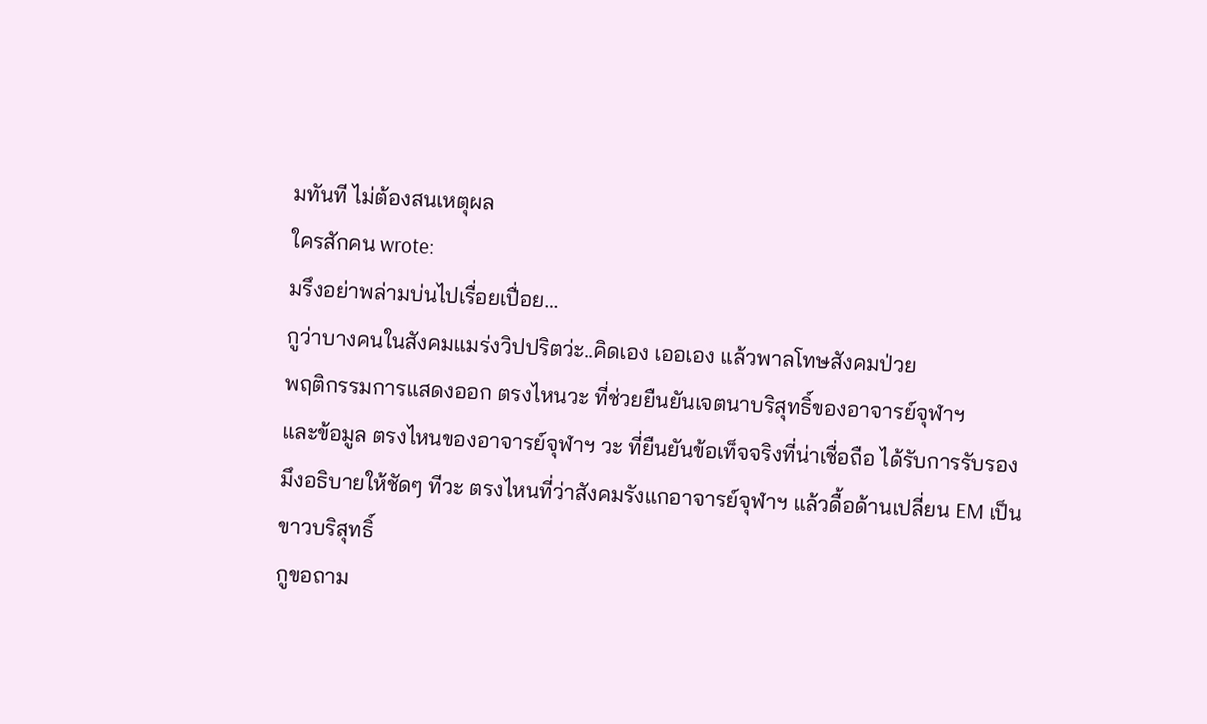มทันที ไม่ต้องสนเหตุผล
ใครสักคน wrote:
มรึงอย่าพล่ามบ่นไปเรื่อยเปื่อย…
กูว่าบางคนในสังคมแมร่งวิปปริตว่ะ..คิดเอง เออเอง แล้วพาลโทษสังคมป่วย
พฤติกรรมการแสดงออก ตรงไหนวะ ที่ช่วยยืนยันเจตนาบริสุทธิ์ของอาจารย์จุฬาฯ
และข้อมูล ตรงไหนของอาจารย์จุฬาฯ วะ ที่ยืนยันข้อเท็จจริงที่น่าเชื่อถือ ได้รับการรับรอง
มึงอธิบายให้ชัดๆ ทีวะ ตรงไหนที่ว่าสังคมรังแกอาจารย์จุฬาฯ แล้วดื้อด้านเปลี่ยน EM เป็นขาวบริสุทธิ์
กูขอถาม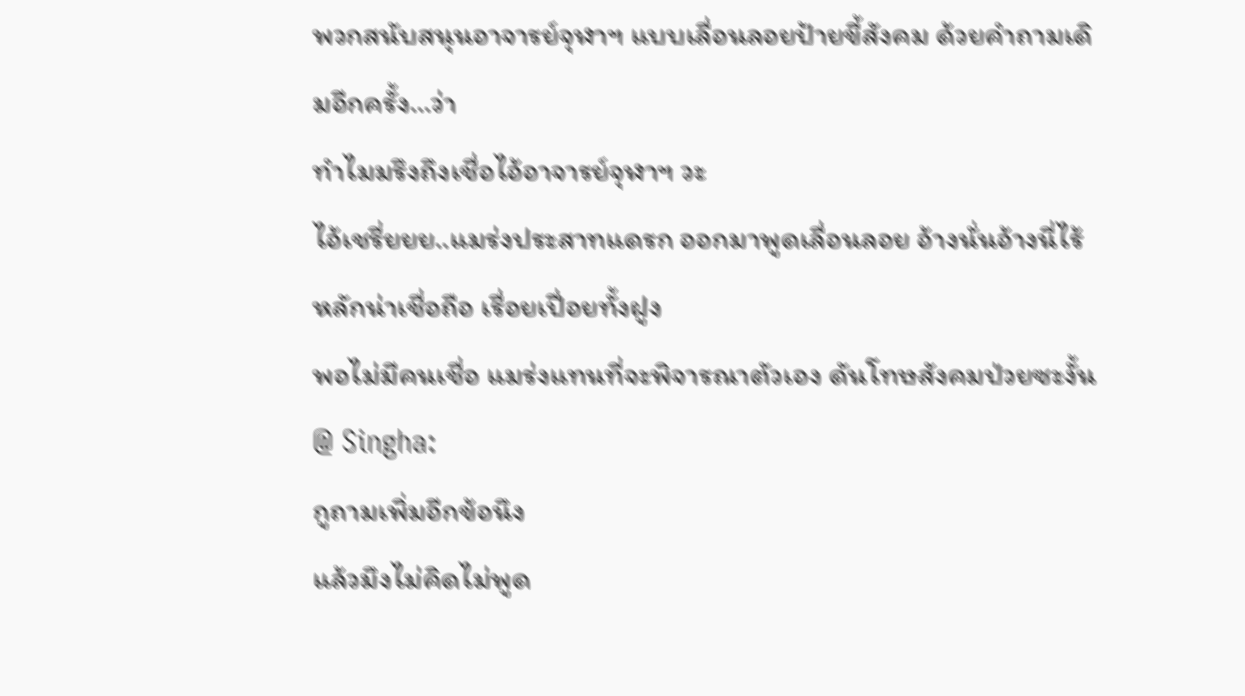พวกสนับสนุนอาจารย์จุฬาฯ แบบเลื่อนลอยป้ายขี้สังคม ด้วยคำถามเดิมอีกครั้ง…ว่า
ทำไมมรึงถึงเชื่อไอ้อาจารย์จุฬาฯ วะ
ไอ้เชรี่ยยย..แมร่งประสาทแดรก ออกมาพูดเลื่อนลอย อ้างนั่นอ้างนี่ไร้หลักน่าเชื่อถือ เรื่อยเปื่อยทั้งฝูง
พอไม่มีคนเชื่อ แมร่งแทนที่จะพิจารณาตัวเอง ดันโทษสังคมป่วยซะงั้น
@ Singha:
กูถามเพิ่มอีกข้อนึง
แล้วมึงไม่คิดไม่พูด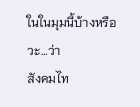ในในมุมนี้บ้างหรือวะ…ว่า
สังคมไท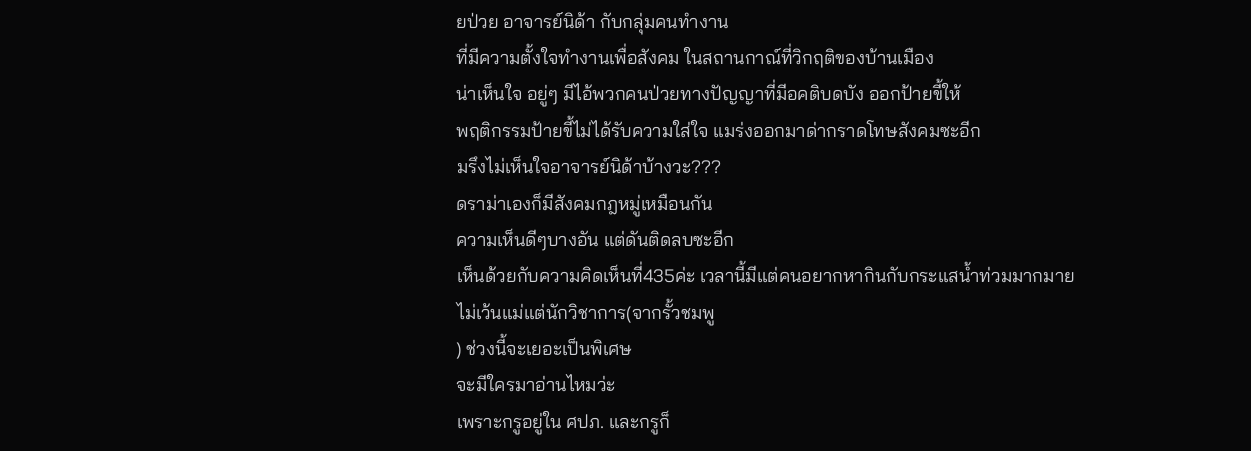ยป่วย อาจารย์นิด้า กับกลุ่มคนทำงาน
ที่มีความตั้งใจทำงานเพื่อสังคม ในสถานกาณ์ที่วิกฤติของบ้านเมือง
น่าเห็นใจ อยู่ๆ มีไอ้พวกคนป่วยทางปัญญาที่มีอคติบดบัง ออกป้ายขี้ให้
พฤติกรรมป้ายขี้ไม่ได้รับความใส่ใจ แมร่งออกมาด่ากราดโทษสังคมซะอีก
มรึงไม่เห็นใจอาจารย์นิด้าบ้างวะ???
ดราม่าเองก็มีสังคมกฎหมู่เหมือนกัน
ความเห็นดีๆบางอัน แต่ดันติดลบซะอีก
เห็นด้วยกับความคิดเห็นที่435ค่ะ เวลานี้มีแต่คนอยากหากินกับกระแสน้ำท่วมมากมาย
ไม่เว้นแม่แต่นักวิชาการ(จากรั้วชมพู
) ช่วงนี้จะเยอะเป็นพิเศษ
จะมีใครมาอ่านไหมว่ะ
เพราะกรูอยู่ใน ศปภ. และกรูก็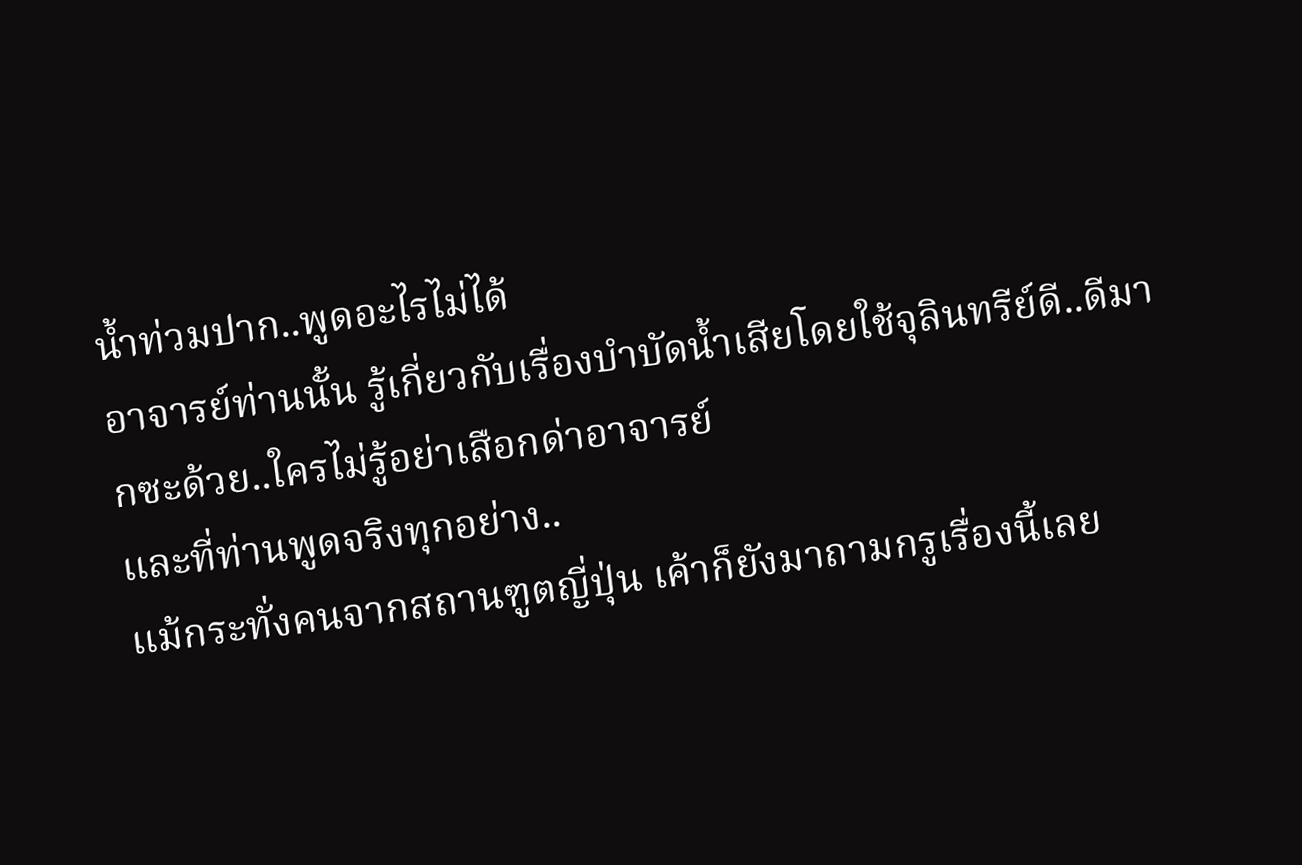น้ำท่วมปาก..พูดอะไรไม่ได้
อาจารย์ท่านนั้น รู้เกี่ยวกับเรื่องบำบัดน้ำเสียโดยใช้จุลินทรีย์ดี..ดีมากซะด้วย..ใครไม่รู้อย่าเสือกด่าอาจารย์
และที่ท่านพูดจริงทุกอย่าง..
แม้กระทั่งคนจากสถานฑูตญี่ปุ่น เค้าก็ยังมาถามกรูเรื่องนี้เลย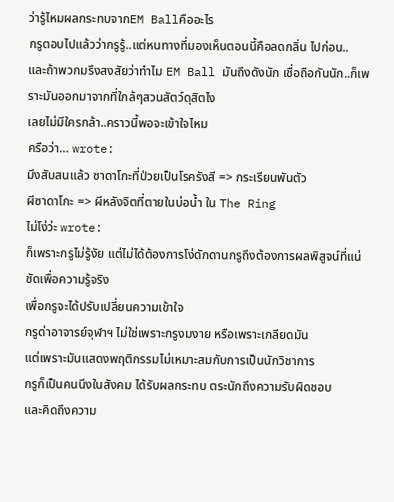ว่ารู้ไหมผลกระทบจากEM Ballคืออะไร
กรูตอบไปแล้วว่ากรูรู้..แต่หนทางที่มองเห็นตอนนี้คือลดกลิ่น ไปก่อน..
และถ้าพวกมรึงสงสัยว่าทำไม EM Ball มันถึงดังนัก เชื่อถือกันนัก..ก็เพราะมันออกมาจากที่ใกล้ๆสวนสัตว์ดุสิตไง
เลยไม่มีใครกล้า..คราวนี้พอจะเข้าใจไหม
ครือว่า… wrote:
มึงสับสนแล้ว ซาดาโกะที่ป่วยเป็นโรครังสี => กระเรียนพันตัว
ผีซาดาโกะ => ผีหลังจิตที่ตายในบ่อน้ำ ใน The Ring
ไม่โง่ว่ะ wrote:
ก็เพราะกรูไม่รู้งัย แต่ไม่ได้ต้องการโง่ดักดานกรูถึงต้องการผลพิสูจน์ที่แน่ชัดเพื่อความรู้จริง
เพื่อกรูจะได้ปรับเปลี่ยนความเข้าใจ
กรูด่าอาจารย์จุฬาฯ ไม่ใช่เพราะกรูงมงาย หรือเพราะเกลียดมัน
แต่เพราะมันแสดงพฤติกรรมไม่เหมาะสมกับการเป็นนักวิชาการ
กรูก็เป็นคนนึงในสังคม ได้รับผลกระทบ ตระนักถึงความรับผิดชอบ
และคิดถึงความ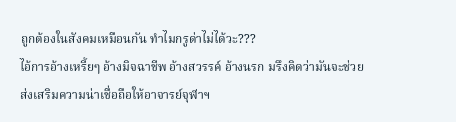ถูกต้องในสังคมเหมือนกัน ทำไมกรูด่าไม่ได้วะ???
ไอ้การอ้างเหรี้ยๆ อ้างมิจฉาชีพ อ้างสวรรค์ อ้างนรก มรึงคิดว่ามันจะช่วย
ส่งเสริมความน่าเชื่อถือให้อาจารย์จุฬาฯ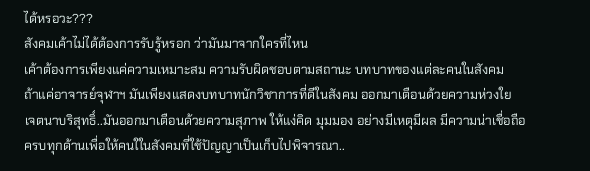ได้หรอวะ???
สังคมเค้าไม่ได้ต้องการรับรู้หรอก ว่ามันมาจากใครที่ไหน
เค้าต้องการเพียงแค่ความเหมาะสม ความรับผิดชอบตามสถานะ บทบาทของแต่ละคนในสังคม
ถ้าแค่อาจารย์จุฬาฯ มันเพียงแสดงบทบาทนักวิชาการที่ดีในสังคม ออกมาเตือนด้วยความห่วงใย
เจตนาบริสุทธิ์..มันออกมาเตือนด้วยความสุภาพ ให้แง่คิด มุมมอง อย่างมีเหตุมีผล มีความน่าเชื่อถือ
ครบทุกด้านเพื่อให้คนใในสังคมที่ใช้ปัญญาเป็นเก็บไปพิจารณา..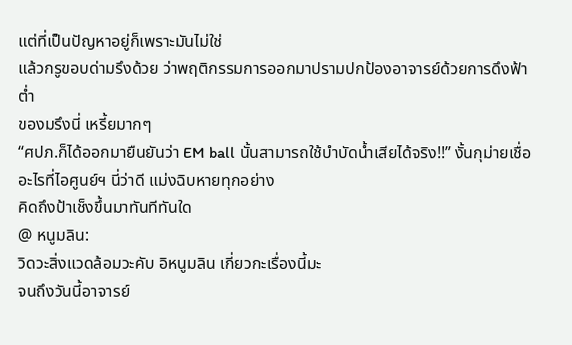แต่ที่เป็นปัญหาอยู่ก็เพราะมันไม่ใช่
แล้วกรูขอบด่ามรึงด้วย ว่าพฤติกรรมการออกมาปรามปกป้องอาจารย์ด้วยการดึงฟ้าต่ำ
ของมรึงนี่ เหรี้ยมากๆ
“ศปภ.ก็ได้ออกมายืนยันว่า EM ball นั้นสามารถใช้บำบัดน้ำเสียได้จริง!!” งั้นกุม่ายเชื่อ อะไรที่ไอศูนย์ฯ นี่ว่าดี แม่งฉิบหายทุกอย่าง
คิดถึงป้าเช็งขึ้นมาทันทีทันใด
@ หนูมลิน:
วิดวะสิ่งแวดล้อมวะคับ อิหนูมลิน เกี่ยวกะเรื่องนี้มะ
จนถึงวันนี้อาจารย์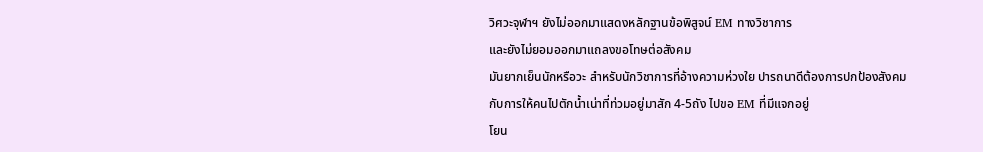วิศวะจุฬาฯ ยังไม่ออกมาแสดงหลักฐานข้อพิสูจน์ EM ทางวิชาการ
และยังไม่ยอมออกมาแถลงขอโทษต่อสังคม
มันยากเย็นนักหรือวะ สำหรับนักวิชาการที่อ้างความห่วงใย ปารถนาดีต้องการปกป้องสังคม
กับการให้คนไปตักน้ำเน่าที่ท่วมอยู่มาสัก 4-5ถัง ไปขอ EM ที่มีแจกอยู่
โยน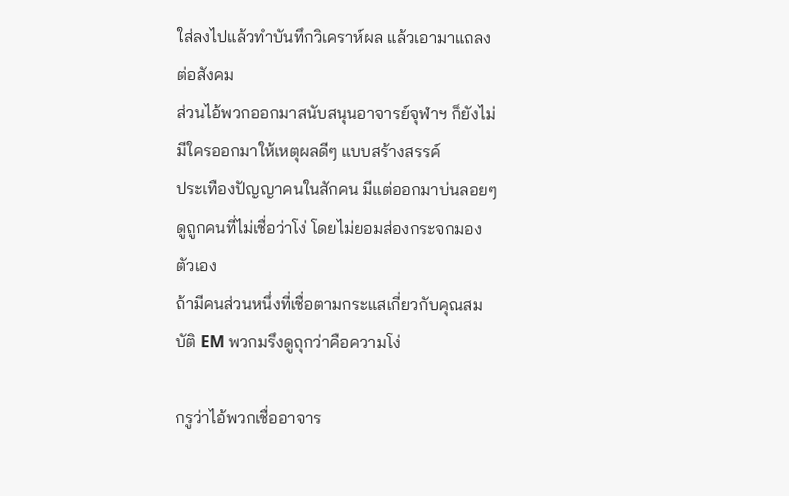ใส่ลงไปแล้วทำบันทึกวิเคราห์ผล แล้วเอามาแถลงต่อสังคม
ส่วนไอ้พวกออกมาสนับสนุนอาจารย์จุฬาฯ ก็ยังไม่มีใครออกมาให้เหตุผลดีๆ แบบสร้างสรรค์
ประเทืองปัญญาคนในสักคน มีแต่ออกมาบ่นลอยๆ ดูถูกคนที่ไม่เชื่อว่าโง่ โดยไม่ยอมส่องกระจกมองตัวเอง
ถ้ามีคนส่วนหนึ่งที่เชื่อตามกระแสเกี่ยวกับคุณสมบัติ EM พวกมรึงดูถุกว่าคือความโง่

กรูว่าไอ้พวกเชื่ออาจาร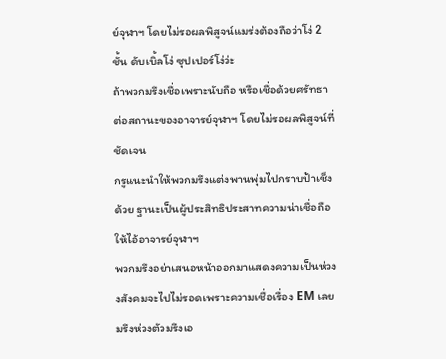ย์จุฬาฯ โดยไม่รอผลพิสูจน์แมร่งต้องถือว่าโง่ 2ชั้น ดับเบิ้ลโง่ ซุปเปอร์โง่ว่ะ
ถ้าพวกมรึงเชื่อเพราะนับถือ หรือเชื่อด้วยศรัทธาต่อสถานะของอาจารย์จุฬาฯ โดยไม่รอผลพิสูจน์ที่ชัดเจน
กรูแนะนำให้พวกมรึงแต่งพานพุ่มไปกราบป้าเช็งด้วย ฐานะเป็นผู้ประสิทธิประสาทความน่าเชื่อถือให้ไอ้อาจารย์จุฬาฯ
พวกมรึงอย่าเสนอหน้าออกมาแสดงความเป็นห่วงงสังคมจะไปไม่รอดเพราะความเชื่อเรื่อง EM เลย
มรึงห่วงตัวมรึงเอ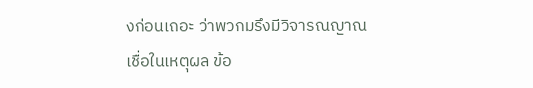งก่อนเถอะ ว่าพวกมรึงมีวิจารณญาณ เชื่อในเหตุผล ข้อ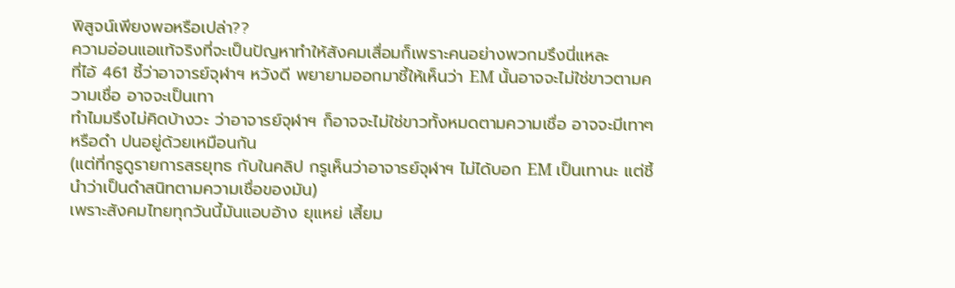พิสูจน์เพียงพอหรือเปล่า??
ความอ่อนแอแท้จริงที่จะเป็นปัญหาทำให้สังคมเสื่อมก็เพราะคนอย่างพวกมรึงนี่แหละ
ที่ไอ้ 461 ชี้ว่าอาจารย์จุฬาฯ หวังดี พยายามออกมาชี้ให้เห็นว่า EM นั้นอาจจะไม่ใช่ขาวตามความเชื่อ อาจจะเป็นเทา
ทำไมมรึงไม่คิดบ้างวะ ว่าอาจารย์จุฬาฯ ก็อาจจะไม่ใช่ขาวทั้งหมดตามความเชื่อ อาจจะมีเทาๆ หรือดำ ปนอยู่ด้วยเหมือนกัน
(แต่ที่กรูดูรายการสรยุทธ กับในคลิป กรูเห็นว่าอาจารย์จุฬาฯ ไม่ได้บอก EM เป็นเทานะ แต่ชี้นำว่าเป็นดำสนิทตามความเชื่อของมัน)
เพราะสังคมไทยทุกวันนี้มันแอบอ้าง ยุแหย่ เสี้ยม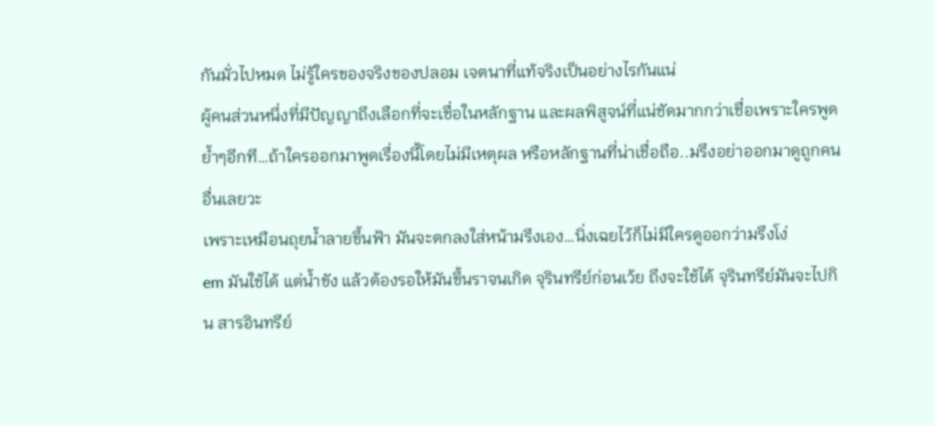กันมั่วไปหมด ไม่รู้ใครของจริงของปลอม เจตนาที่แท้จริงเป็นอย่างไรกันแน่
ผู้คนส่วนหนึ่งที่มีปัญญาถึงเลือกที่จะเชื่อในหลักฐาน และผลพิสูจน์ที่แน่ชัดมากกว่าเชื่อเพราะใครพูด
ย้ำๆอีกที…ถ้าใครออกมาพูดเรื่องนี้โดยไม่มีเหตุผล หรือหลักฐานที่น่าเชื่อถือ..มรึงอย่าออกมาดูถูกคนอื่นเลยวะ
เพราะเหมือนถุยน้ำลายขึ้นฟ้า มันจะตกลงใส่หน้ามรึงเอง…นิ่งเฉยไว้ก็ไม่มีใครดูออกว่ามรึงโง่
em มันใช้ได้ แต่น้ำขัง แล้วต้องรอให้มันขึ้นราจนเกิด จุรินทรีย์ก่อนเว้ย ถึงจะใช้ได้ จุรินทรีย์มันจะไปกิน สารอินทรีย์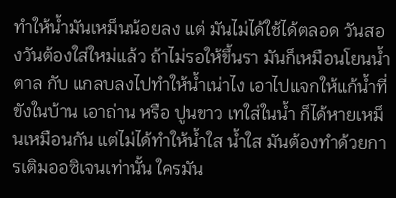ทำให้น้ำมันเหม็นน้อยลง แต่ มันไม่ได้ใช้ได้ตลอด วันสองวันต้องใส่ใหม่แล้ว ถ้าไม่รอให้ขึ้นรา มันก็เหมือนโยนน้ำตาล กับ แกลบลงไปทำให้น้ำเน่าไง เอาไปแจกให้แก้น้ำที่ขังในบ้าน เอาถ่าน หรือ ปูนขาว เทใส่ในน้ำ ก็ได้หายเหม็นเหมือนกัน แต่ไม่ได้ทำให้น้ำใส น้ำใส มันต้องทำด้วยการเติมออซิเจนเท่านั้น ใครมัน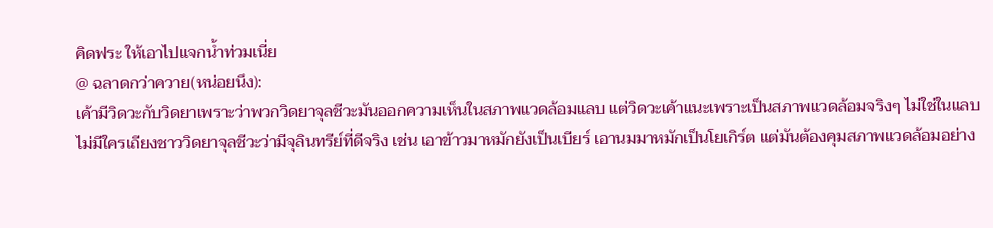คิดฟระ ให้เอาไปแจกน้ำท่วมเนี่ย
@ ฉลาดกว่าควาย(หน่อยนึง):
เค้ามีวิดวะกับวิดยาเพราะว่าพวกวิดยาจุลชีวะมันออกความเห็นในสภาพแวดล้อมแลบ แต่วิดวะเค้าแนะเพราะเป็นสภาพแวดล้อมจริงๆ ไม่ใช่ในแลบ
ไม่มีใครเถียงชาววิดยาจุลชีวะว่ามีจุลินทรีย์ที่ดีจริง เช่น เอาข้าวมาหมักยังเป็นเบียร์ เอานมมาหมักเป็นโยเกิร์ต แต่มันต้องคุมสภาพแวดล้อมอย่าง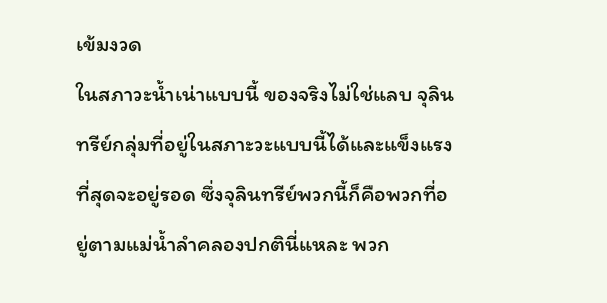เข้มงวด
ในสภาวะน้ำเน่าแบบนี้ ของจริงไม่ใช่แลบ จุลินทรีย์กลุ่มที่อยู่ในสภาะวะแบบนี้ได้และแข็งแรงที่สุดจะอยู่รอด ซึ่งจุลินทรีย์พวกนี้ก็คือพวกที่อยู่ตามแม่น้ำลำคลองปกตินี่แหละ พวก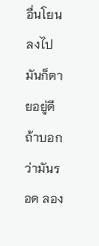อื่นโยนลงไปมันก็ตายอยู่ดี
ถ้าบอกว่ามันรอด ลอง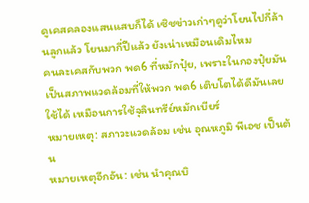ดูเคสคลองแสนแสบก็ได้ เซิชข่าวเก่าๆดูว่าโยนไปกี่ล้านลูกแล้ว โยนมากี่ปีแล้ว ยังเน่าเหมือนเดิมไหม
คนละเคสกับพวก พด6 ที่หมักปุ๋ย, เพราะในกองปุ๋ยมันเป็นสภาพแวดล้อมที่ให้พวก พด6 เติบโตได้ดีมันเลยใช้ได้ เหมือนการใช้จุลินทรีย์หมักเบียร์
หมายเหตุ: สภาวะแวดล้อม เช่น อุณหภูมิ พีเอช เป็นต้น
หมายเหตุอีกอัน: เช่น นำคุณบิ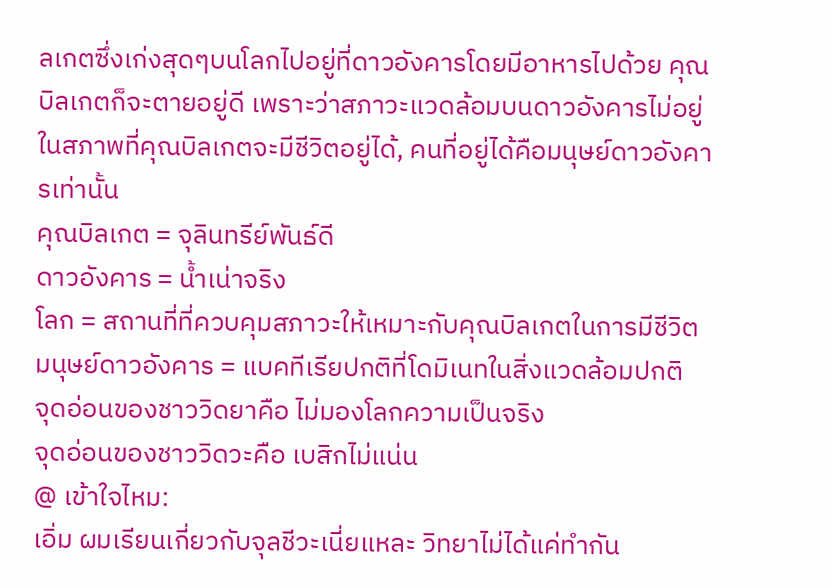ลเกตซึ่งเก่งสุดๆบนโลกไปอยู่ที่ดาวอังคารโดยมีอาหารไปด้วย คุณบิลเกตก็จะตายอยู่ดี เพราะว่าสภาวะแวดล้อมบนดาวอังคารไม่อยู่ในสภาพที่คุณบิลเกตจะมีชีวิตอยู่ได้, คนที่อยู่ได้คือมนุษย์ดาวอังคารเท่านั้น
คุณบิลเกต = จุลินทรีย์พันธ์ดี
ดาวอังคาร = น้ำเน่าจริง
โลก = สถานที่ที่ควบคุมสภาวะให้เหมาะกับคุณบิลเกตในการมีชีวิต
มนุษย์ดาวอังคาร = แบคทีเรียปกติที่โดมิเนทในสิ่งแวดล้อมปกติ
จุดอ่อนของชาววิดยาคือ ไม่มองโลกความเป็นจริง
จุดอ่อนของชาววิดวะคือ เบสิกไม่แน่น
@ เข้าใจไหม:
เอิ่ม ผมเรียนเกี่ยวกับจุลชีวะเนี่ยแหละ วิทยาไม่ได้แค่ทำกัน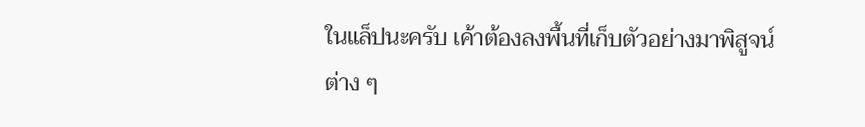ในแล็ปนะครับ เค้าต้องลงพื้นที่เก็บตัวอย่างมาพิสูจน์ต่าง ๆ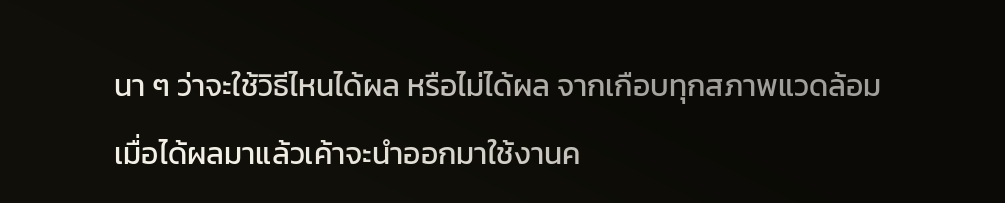นา ๆ ว่าจะใช้วิธีไหนได้ผล หรือไม่ได้ผล จากเกือบทุกสภาพแวดล้อม เมื่อได้ผลมาแล้วเค้าจะนำออกมาใช้งานค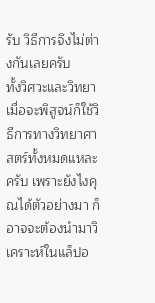รับ วิธีการจึงไม่ต่างกันเลยครับ
ทั้งวิศวะและวิทยา เมื่อจะพิสูจน์ก็ใช้วิธีการทางวิทยาศาสตร์ทั้งหมดแหละครับ เพราะยังไงคุณได้ตัวอย่างมา ก็อาจจะต้องนำมาวิเคราะห์ในแล็ปอ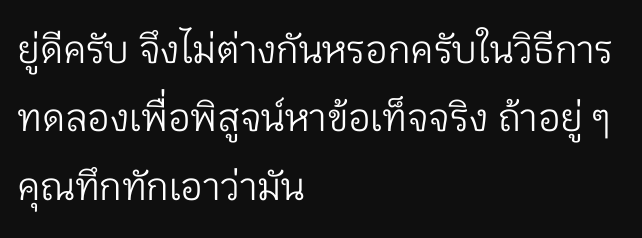ยู่ดีครับ จึงไม่ต่างกันหรอกครับในวิธีการทดลองเพื่อพิสูจน์หาข้อเท็จจริง ถ้าอยู่ ๆ คุณทึกทักเอาว่ามัน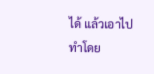ได้ แล้วเอาไปทำโดย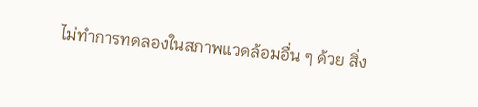ไม่ทำการทดลองในสภาพแวดล้อมอื่น ๆ ด้วย สิ่ง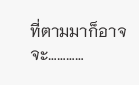ที่ตามมาก็อาจจะ…………